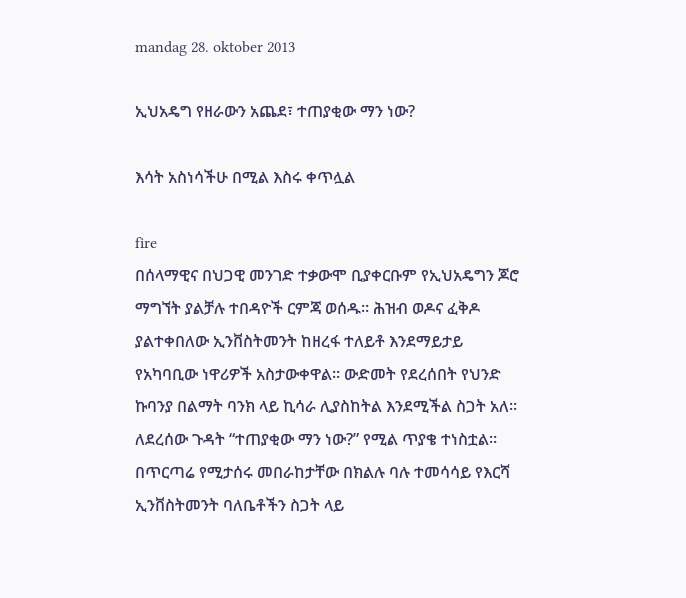mandag 28. oktober 2013

ኢህአዴግ የዘራውን አጨደ፣ ተጠያቂው ማን ነው?

እሳት አስነሳችሁ በሚል እስሩ ቀጥሏል

fire
በሰላማዊና በህጋዊ መንገድ ተቃውሞ ቢያቀርቡም የኢህአዴግን ጆሮ ማግኘት ያልቻሉ ተበዳዮች ርምጃ ወሰዱ። ሕዝብ ወዶና ፈቅዶ ያልተቀበለው ኢንቨስትመንት ከዘረፋ ተለይቶ እንደማይታይ የአካባቢው ነዋሪዎች አስታውቀዋል። ውድመት የደረሰበት የህንድ ኩባንያ በልማት ባንክ ላይ ኪሳራ ሊያስከትል እንደሚችል ስጋት አለ። ለደረሰው ጉዳት “ተጠያቂው ማን ነው?” የሚል ጥያቄ ተነስቷል። በጥርጣሬ የሚታሰሩ መበራከታቸው በክልሉ ባሉ ተመሳሳይ የእርሻ ኢንቨስትመንት ባለቤቶችን ስጋት ላይ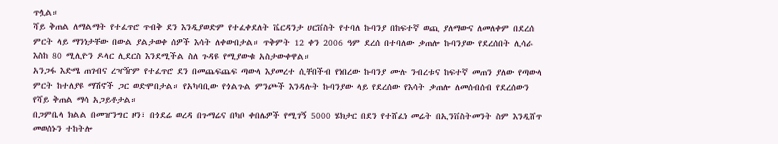ጥሏል።
ሻይ ቅጠል ለማልማት የተፈጥሮ ጥብቅ ደን እንዲያወድም የተፈቀደለት ቬርዳንታ ሀርቨስት የተባለ ኩባንያ በከፍተኛ ወጪ ያለማውና ለመለቀም በደረሰ ምርት ላይ ማንነታቸው በውል ያልታወቀ ሰዎች እሳት ለቀውበታል። ጥቅምት 12 ቀን 2006 ዓም ደረሰ በተባለው ቃጠሎ ኩባንያው የደረሰበት ሊሳራ እስከ 80 ሚሊዮን ዶላር ሊደርስ እንደሚችል ስለ ጉዳዩ የሚያውቁ አስታውቀዋል።
አንጋፋ እድሜ ጠገብና ረዣዥም የተፈጥሮ ደን በመጨፍጨፍ ጣውላ እያመረተ ሲቸበችብ የነበረው ኩባንያ ሙሉ ንብረቱና ከፍተኛ መጠን ያለው የጣውላ ምርት ከተለያዩ ማሽኖች ጋር ወድሞበታል። የአካባቢው የጎልጉል ምንጮች እንዳሉት ኩባንያው ላይ የደረሰው የእሳት ቃጠሎ ለመሰብሰብ የደረሰውን የሻይ ቅጠል ማሳ አጋይቶታል።
በጋምቤላ ክልል በመዠንግር ዞን፣ በጎደሬ ወረዳ በጉማሬና በካቦ ቀበሌዎች የሚገኝ 5000 ሄክታር በደን የተሸፈነ መሬት በኢንቨስትመንት ስም እንዲሸጥ መወሰኑን ተከትሎ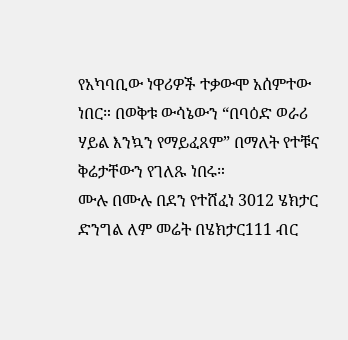የአካባቢው ነዋሪዎች ተቃውሞ አሰምተው ነበር። በወቅቱ ውሳኔውን “በባዕድ ወራሪ ሃይል እንኳን የማይፈጸም” በማለት የተቹና ቅሬታቸውን የገለጹ ነበሩ።
ሙሉ በሙሉ በደን የተሸፈነ 3012 ሄክታር ድንግል ለም መሬት በሄክታር111 ብር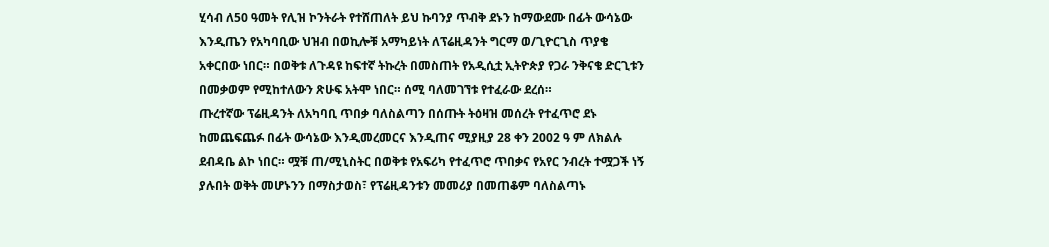ሂሳብ ለ50 ዓመት የሊዝ ኮንትራት የተሸጠለት ይህ ኩባንያ ጥብቅ ደኑን ከማውደሙ በፊት ውሳኔው እንዲጤን የአካባቢው ህዝብ በወኪሎቹ አማካይነት ለፕሬዚዳንት ግርማ ወ/ጊዮርጊስ ጥያቄ አቀርበው ነበር። በወቅቱ ለጉዳዩ ከፍተኛ ትኩረት በመስጠት የአዲሲቷ ኢትዮጵያ የጋራ ንቅናቄ ድርጊቱን በመቃወም የሚከተለውን ጽሁፍ አትሞ ነበር። ሰሚ ባለመገኘቱ የተፈራው ደረሰ።
ጡረተኛው ፕሬዚዳንት ለአካባቢ ጥበቃ ባለስልጣን በሰጡት ትዕዛዝ መሰረት የተፈጥሮ ደኑ ከመጨፍጨፉ በፊት ውሳኔው እንዲመረመርና እንዲጠና ሚያዚያ 28 ቀን 2002 ዓ ም ለክልሉ ደብዳቤ ልኮ ነበር። ሟቹ ጠ/ሚኒስትር በወቅቱ የአፍሪካ የተፈጥሮ ጥበቃና የአየር ንብረት ተሟጋች ነኝ ያሉበት ወቅት መሆኑንን በማስታወስ፣ የፕሬዚዳንቱን መመሪያ በመጠቆም ባለስልጣኑ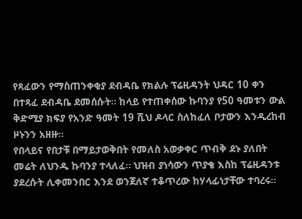የጻፈውን የማስጠንቀቂያ ደብዳቤ የክልሉ ፕሬዚዳንት ህዳር 10 ቀን በተጻፈ ደብዳቤ ደመሰሱት። ከላይ የተጠቀሰው ኩባንያ የ50 ዓመቱን ውል ቅድሚያ ክፍያ የአንድ ዓመት 19 ሺህ ዶላር ስለከፈለ ቦታውን እንዲረከብ ዞኑንን አዘዙ።
የበላይና የበታቹ በማይታወቅበት የመለስ አወቃቀር ጥብቅ ደኑ ያለበት መሬት ለህንዱ ኩባንያ ተላለፈ። ህዝብ ያነሳውን ጥያቄ እስከ ፕሬዚዳንቱ ያደረሱት ሊቀመንበር እንደ ወንጀለኛ ተቆጥረው ከሃላፊነታቸው ተባረሩ።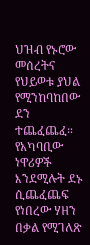ህዝብ የኑሮው መሰረትና የህይወቱ ያህል የሚንከባከበው ደን ተጨፈጨፈ። የአካባቢው ነዋሪዎች እንደሚሉት ደኑ ሲጨፈጨፍ የነበረው ሃዘን በቃል የሚገለጽ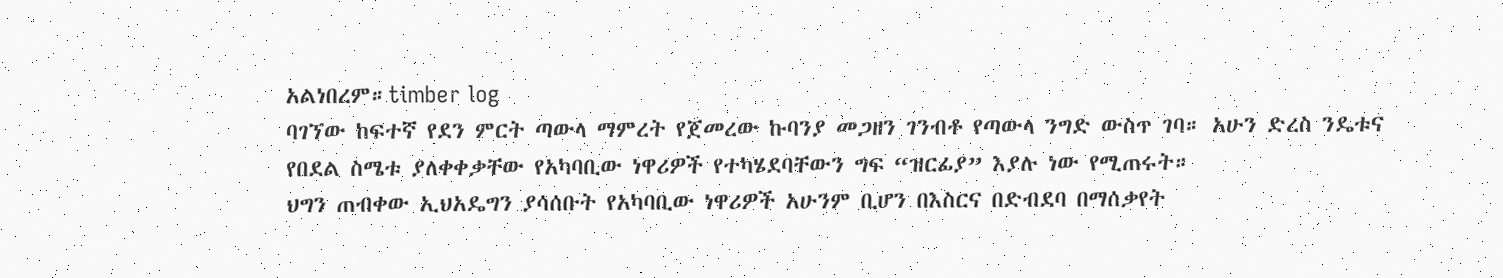አልነበረም።timber log
ባገኘው ከፍተኛ የደን ምርት ጣውላ ማምረት የጀመረው ኩባንያ መጋዘን ገንብቶ የጣውላ ንግድ ውስጥ ገባ። አሁን ድረስ ንዴቱና የበደል ስሜቱ ያለቀቀቃቸው የአካባቢው ነዋሪዎች የተካሄደባቸውን ግፍ “ዝርፊያ” እያሉ ነው የሚጠሩት።
ህግን ጠብቀው ኢህአዴግን ያሳሰቡት የአካባቢው ነዋሪዎች አሁንም ቢሆን በእስርና በድብደባ በማሰቃየት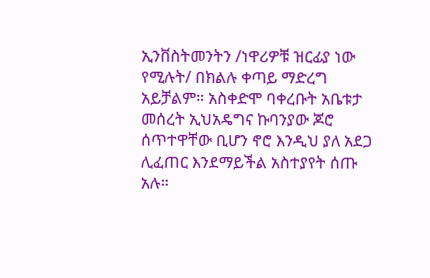ኢንቨስትመንትን /ነዋሪዎቹ ዝርፊያ ነው የሚሉት/ በክልሉ ቀጣይ ማድረግ አይቻልም። አስቀድሞ ባቀረቡት አቤቱታ መሰረት ኢህአዴግና ኩባንያው ጆሮ ሰጥተዋቸው ቢሆን ኖሮ እንዲህ ያለ አደጋ ሊፈጠር እንደማይችል አስተያየት ሰጡ አሉ።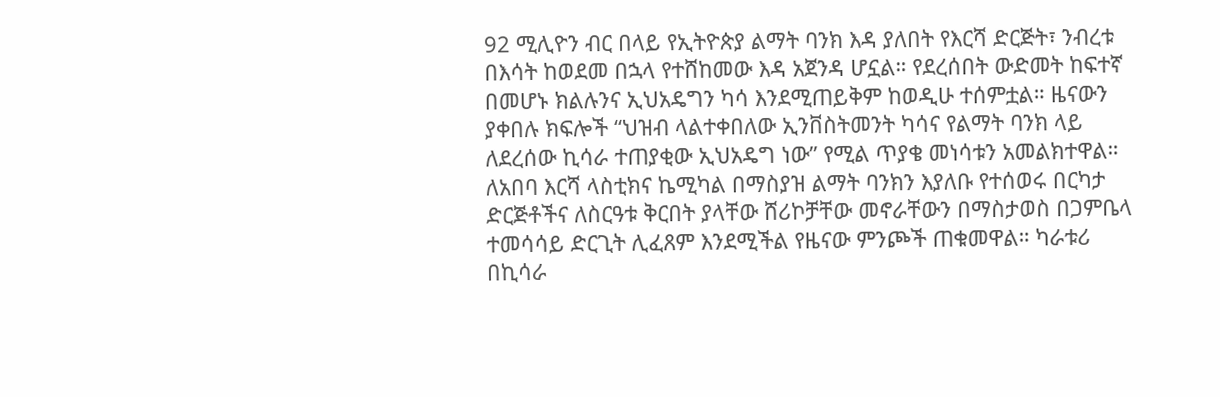92 ሚሊዮን ብር በላይ የኢትዮጵያ ልማት ባንክ እዳ ያለበት የእርሻ ድርጅት፣ ንብረቱ በእሳት ከወደመ በኋላ የተሸከመው እዳ አጀንዳ ሆኗል። የደረሰበት ውድመት ከፍተኛ በመሆኑ ክልሉንና ኢህአዴግን ካሳ እንደሚጠይቅም ከወዲሁ ተሰምቷል። ዜናውን ያቀበሉ ክፍሎች “ህዝብ ላልተቀበለው ኢንቨስትመንት ካሳና የልማት ባንክ ላይ ለደረሰው ኪሳራ ተጠያቂው ኢህአዴግ ነው” የሚል ጥያቄ መነሳቱን አመልክተዋል።
ለአበባ እርሻ ላስቲክና ኬሚካል በማስያዝ ልማት ባንክን እያለቡ የተሰወሩ በርካታ ድርጅቶችና ለስርዓቱ ቅርበት ያላቸው ሸሪኮቻቸው መኖራቸውን በማስታወስ በጋምቤላ ተመሳሳይ ድርጊት ሊፈጸም እንደሚችል የዜናው ምንጮች ጠቁመዋል። ካራቱሪ በኪሳራ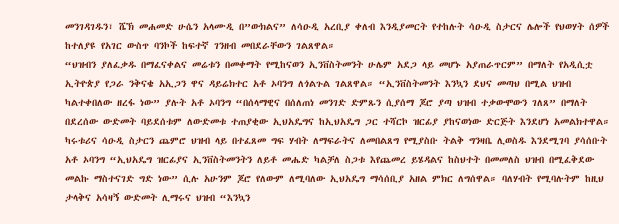መንገዳገዱን፣ ሼኽ መሐመድ ሁሴን አላሙዲ በ”ውክልና” ለሳዑዲ አረቢያ ቀለብ እንዲያመርት የተከሉት ሳዑዲ ስታርና ሌሎች የህወሃት ሰዎች ከተለያዩ የአገር ውስጥ ባንኮች ከፍተኛ ገንዘብ መበደራቸውን ገልጸዋል።
“ህዝብን ያለፈቃዱ በማፈናቀልና መሬቱን በመቀማት የሚከናወን ኢንቨስትመንት ሁሌም አደጋ ላይ መሆኑ አያጠራጥርም” በማለት የአዲሲቷ ኢትዮጵያ የጋራ ንቅናቄ አኢጋን ዋና ዳይሬክተር አቶ ኦባንግ ለጎልጉል ገልጸዋል። “ኢንቨስትመንት እንኳን ደህና መጣህ በሚል ህዝብ ካልተቀበለው ዘረፋ ነው” ያሉት አቶ ኦባንግ “በሰላማዊና በሰለጠነ መንገድ ድምጹን ሲያሰማ ጆሮ ያጣ ህዝብ ተቃውሞውን ገለጸ” በማለት በደረሰው ውድመት ባይደሰቱም ለውድመቱ ተጠያቂው ኢህአዴግና ከኢህአዴግ ጋር ተሻርኮ ዝርፊያ ያከናወነው ድርጅት እንደሆነ አመልክተዋል።
ካሩቱሪና ሳዑዲ ስታርን ጨምሮ ህዝብ ላይ በተፈጸመ ግፍ ሃብት ለማፍራትና ለመበልጸግ የሚያስቡ ትልቅ ግንዛቤ ሊወስዱ እንደሚገባ ያሳሰቡት አቶ ኦባንግ “ኢህአዴግ ዝርፊያና ኢንቨስትመንትን ለይቶ መሔድ ካልቻለ ስጋቱ እየጨመረ ይሄዳልና ከስህተት በመመለስ ህዝብ በሚፈቅደው መልኩ ማስተናገድ ግድ ነው” ሲሉ አሁንም ጆሮ የለውም ለሚባለው ኢህአዴግ ማሳሰቢያ አዘል ምክር ለግሰዋል። ባለሃብት የሚባሉትም ከዚህ ታላቅና አሳዛኝ ውድመት ሊማሩና ህዝብ “እንኳን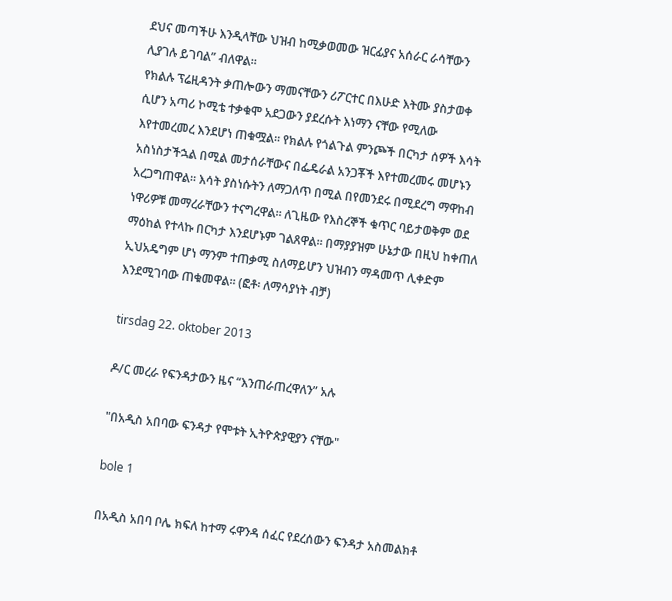ደህና መጣችሁ እንዲላቸው ህዝብ ከሚቃወመው ዝርፊያና አሰራር ራሳቸውን ሊያገሉ ይገባል” ብለዋል።
የክልሉ ፕሬዚዳንት ቃጠሎውን ማመናቸውን ሪፖርተር በእሁድ እትሙ ያስታወቀ ሲሆን አጣሪ ኮሚቴ ተቃቁሞ አደጋውን ያደረሱት እነማን ናቸው የሚለው እየተመረመረ እንደሆነ ጠቁሟል። የክልሉ የጎልጉል ምንጮች በርካታ ሰዎች እሳት አስነስታችኋል በሚል መታሰራቸውና በፌዴራል አንጋቾች እየተመረመሩ መሆኑን አረጋግጠዋል። እሳት ያስነሱትን ለማጋለጥ በሚል በየመንደሩ በሚደረግ ማዋከብ ነዋሪዎቹ መማረራቸውን ተናግረዋል። ለጊዜው የእስረኞች ቁጥር ባይታወቅም ወደ ማዕከል የተላኩ በርካታ እንደሆኑም ገልጸዋል። በማያያዝም ሁኔታው በዚህ ከቀጠለ ኢህአዴግም ሆነ ማንም ተጠቃሚ ስለማይሆን ህዝብን ማዳመጥ ሊቀድም እንደሚገባው ጠቁመዋል። (ፎቶ፡ ለማሳያነት ብቻ)

tirsdag 22. oktober 2013

ዶ/ር መረራ የፍንዳታውን ዜና “እንጠራጠረዋለን” አሉ

"በአዲስ አበባው ፍንዳታ የሞቱት ኢትዮጵያዊያን ናቸው"

bole 1

በአዲስ አበባ ቦሌ ክፍለ ከተማ ሩዋንዳ ሰፈር የደረሰውን ፍንዳታ አስመልክቶ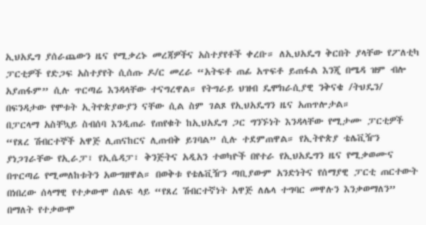ኢህአዴግ ያሰራጨውን ዜና የሚቃረኑ መረጃዎችና አስተያየቶች ቀረቡ። ለኢህአዴግ ቅርበት ያላቸው የፖለቲካ ፓርቲዎች የድጋፍ አስተያየት ሲሰጡ ዶ/ር መረራ “አትፍቶ ጠፊ አጥፍቶ ይጠፋል እንጂ በሜዳ ዝም ብሎ አያጠፋም” ሲሉ ጥርጣሬ እንዳላቸው ተናግረዋል። የትግራይ ህዝብ ዴሞክራሲያዊ ንቅናቄ /ትህዴን/ በፍንዳታው የሞቱት ኢትዮጵያውያን ናቸው ሲል ስም ገልጾ የኢህአዴግን ዜና አጠጥሎታል።
በፓርላማ አስቸኳይ ስብሰባ እንዲጠራ የጠየቁት ከኢህአዴግ ጋር ግንኙነት እንዳላቸው የሚታሙ ፓርቲዎች “የጸረ ሽብርተኞች አዋጅ ሊጠናከርና ሊጠብቅ ይገባል” ሲሉ ተደምጠዋል። የኢትዮጵያ ቴሌቪዥን ያነጋገራቸው የኢራፓ፣ የኢሴዳፓ፣ ቅንጅትና አዲአን ተወካዮች በየተራ የኢህአዴግን ዜና የሚቃወሙና በጥርጣሬ የሚመለከቱትን አውግዘዋል። በወቅቱ የቴሌቪዥን ጣቢያውም አንድነትና የሰማያዊ ፓርቲ ጠርተውት በነበረው ሰላማዊ የተቃውሞ ሰልፍ ላይ “የጸረ ሽብርተኛነት አዋጅ ለሌላ ተግባር መዋሉን እንቃወማለን” በማለት የተቃውሞ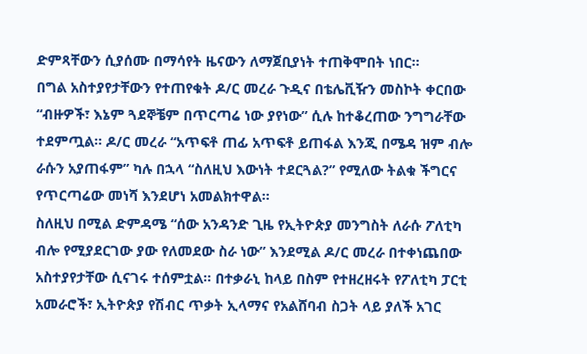ድምጻቸውን ሲያሰሙ በማሳየት ዜናውን ለማጀቢያነት ተጠቅሞበት ነበር።
በግል አስተያየታቸውን የተጠየቁት ዶ/ር መረራ ጉዲና በቴሌቪዥን መስኮት ቀርበው “ብዙዎች፣ እኔም ጓደኞቼም በጥርጣሬ ነው ያየነው” ሲሉ ከተቆረጠው ንግግራቸው ተደምጧል። ዶ/ር መረራ “አጥፍቶ ጠፊ አጥፍቶ ይጠፋል እንጂ በሜዳ ዝም ብሎ ራሱን አያጠፋም” ካሉ በኋላ “ስለዚህ እውነት ተደርጓል?” የሚለው ትልቁ ችግርና የጥርጣሬው መነሻ እንደሆነ አመልክተዋል።
ስለዚህ በሚል ድምዳሜ “ሰው አንዳንድ ጊዜ የኢትዮጵያ መንግስት ለራሱ ፖለቲካ ብሎ የሚያደርገው ያው የለመደው ስራ ነው” እንደሚል ዶ/ር መረራ በተቀነጨበው አስተያየታቸው ሲናገሩ ተሰምቷል። በተቃራኒ ከላይ በስም የተዘረዘሩት የፖለቲካ ፓርቲ አመራሮች፣ ኢትዮጵያ የሽብር ጥቃት ኢላማና የአልሸባብ ስጋት ላይ ያለች አገር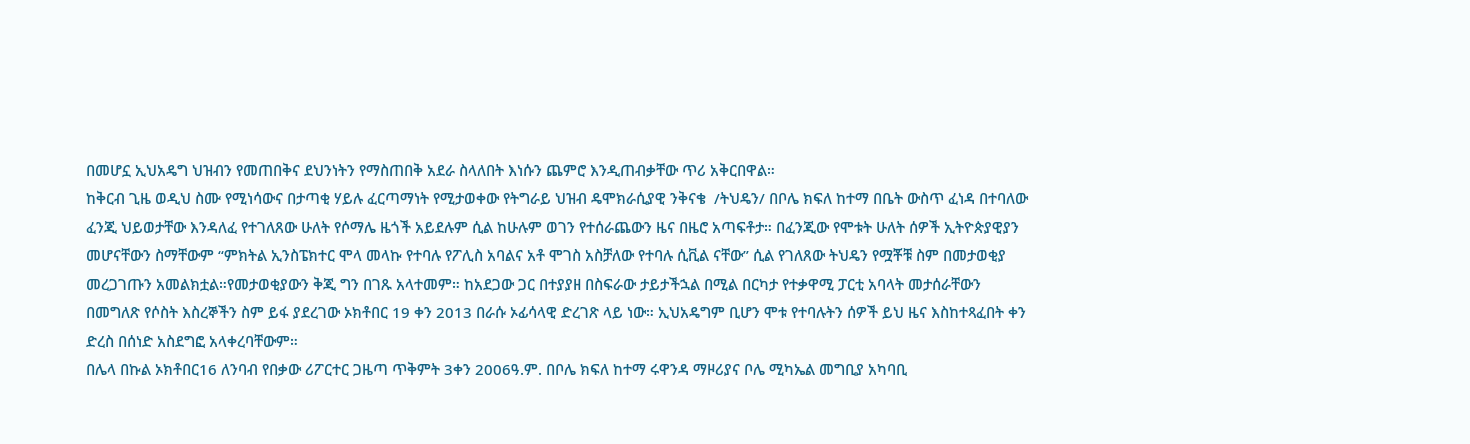በመሆኗ ኢህአዴግ ህዝብን የመጠበቅና ደህንነትን የማስጠበቅ አደራ ስላለበት እነሱን ጨምሮ እንዲጠብቃቸው ጥሪ አቅርበዋል።
ከቅርብ ጊዜ ወዲህ ስሙ የሚነሳውና በታጣቂ ሃይሉ ፈርጣማነት የሚታወቀው የትግራይ ህዝብ ዴሞክራሲያዊ ንቅናቄ  /ትህዴን/ በቦሌ ክፍለ ከተማ በቤት ውስጥ ፈነዳ በተባለው ፈንጂ ህይወታቸው እንዳለፈ የተገለጸው ሁለት የሶማሌ ዜጎች አይደሉም ሲል ከሁሉም ወገን የተሰራጨውን ዜና በዜሮ አጣፍቶታ። በፈንጂው የሞቱት ሁለት ሰዎች ኢትዮጵያዊያን መሆናቸውን ስማቸውም “ምክትል ኢንስፔክተር ሞላ መላኩ የተባሉ የፖሊስ አባልና አቶ ሞገስ አስቻለው የተባሉ ሲቪል ናቸው” ሲል የገለጸው ትህዴን የሟቾቹ ስም በመታወቂያ መረጋገጡን አመልክቷል።የመታወቂያውን ቅጂ ግን በገጹ አላተመም። ከአደጋው ጋር በተያያዘ በስፍራው ታይታችኋል በሚል በርካታ የተቃዋሚ ፓርቲ አባላት መታሰራቸውን በመግለጽ የሶስት እስረኞችን ስም ይፋ ያደረገው ኦክቶበር 19 ቀን 2013 በራሱ ኦፊሳላዊ ድረገጽ ላይ ነው። ኢህአዴግም ቢሆን ሞቱ የተባሉትን ሰዎች ይህ ዜና እስከተጻፈበት ቀን ድረስ በሰነድ አስደግፎ አላቀረባቸውም።
በሌላ በኩል ኦክቶበር16 ለንባብ የበቃው ሪፖርተር ጋዜጣ ጥቅምት 3ቀን 2006ዓ.ም. በቦሌ ክፍለ ከተማ ሩዋንዳ ማዞሪያና ቦሌ ሚካኤል መግቢያ አካባቢ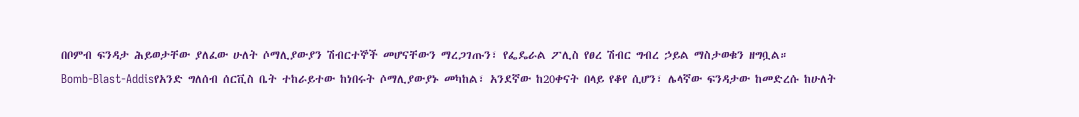በቦምብ ፍንዳታ ሕይወታቸው ያለፈው ሁለት ሶማሊያውያን ሽብርተኞች መሆናቸውን ማረጋገጡን፣ የፌዴራል ፖሊስ የፀረ ሽብር ግብረ ኃይል ማስታወቁን ዘግቧል።
Bomb-Blast-Addisየአንድ ግለሰብ ሰርቪስ ቤት ተከራይተው ከነበሩት ሶማሊያውያኑ መካከል፣ አንደኛው ከ20ቀናት በላይ የቆየ ሲሆን፣ ሌላኛው ፍንዳታው ከመድረሱ ከሁለት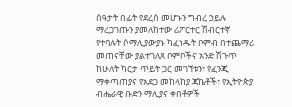ሰዓታት በፊት የደረሰ መሆኑን ግብረ ኃይሉ ማረጋገጡን ያመለከተው ሪፖርተር ሽብርተኛ የተባሉት ሶማሊያውያኑ ካፈነዱት ቦምብ በተጨማሪ መጠናቸው ያልተገለጸ ቦምቦችና አንድ ሽጉጥ ከሁለት ካርታ ጥይት ጋር መገኘቱን፣ የፈንጂ ማቀጣጠያና የአደጋ መከላከያ ጃኬቶች፣ የኢትዮጵያ ብሔራዊ ቡድን ማሊያና ቀበቶዎች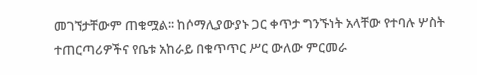መገኘታቸውም ጠቁሟል፡፡ ከሶማሊያውያኑ ጋር ቀጥታ ግንኙነት አላቸው የተባሉ ሦስት ተጠርጣሪዎችና የቤቱ አከራይ በቁጥጥር ሥር ውለው ምርመራ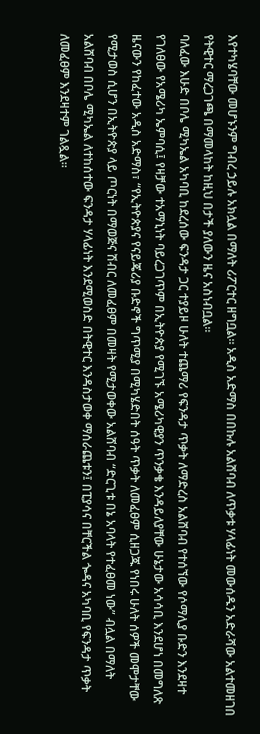እየተካሄባቸው መሆኑንም ግብረ ኃይሉ አክሏል በማለት ሪፖርተር ዘግቧል። አዲስ አድማስ በበኩሉ አልሸባብ ለጥቃቱ ሃላፊነት መውሰዱን አድራሻው አልተመዘገበ የትዊተር ማረጋገጫ በማመላከት ከዚህ በታች ያለውን ዜና አስነብቧል።
ባለፈው እሁድ በቦሌ ሚካኤል አካባቢ ከደረሰው ፍንዳታ ጋር ተያይዞ ሁለት ተጨማሪ የፍንዳታ ጥቃት ለማድረስ አልሸባብ የተሰኘው የሶማሊያ ቡድን እንደዛተ የገለፀው የአሜሪካ ኤምባሲ፤ የዛቻው ተአማኒነት ባይረጋገጥም በኢትዮጵያ የሚገኙ አሜሪካዊያን ጥንቃቄ እንዳይለያቸው ሁኔታው አሳሳቢ እንደሆነ በመግለጽ ዜናውን የከፈተው አዲስ አድማስ፣ “የኢትዮጵያና የናይጄሪያ ቡድኖች ግጥሚያ በሚካሄድበት ሰዓት ጥቃት ለመፈፀም ሲዘጋጁ የነበሩ ሁለት ሰዎች መሞታቸው የሚታወስ ሲሆን በኢትዮጵያ ላይ ጦርነት በማወጅና ሽብር ለመፈፀም በመዛት የሚታወቀው አልሸባብ “ድርጊቱ በኔ አባላት የተፈፀመ ነው” ብሏል በማለት አልሸባብ በቦሌ ሚካኤል ለተከሰተው ፍንዳታ ሃላፊነት እንደሚወስድ በትዊተር እንዳስታወቀ ማሰራጨቱን፤ በፒያሳና በቸርችል ጐዳና አካባቢ የፍንዳታ ጥቃት ለመፈፀም እንደዛተም ገልጿል፡፡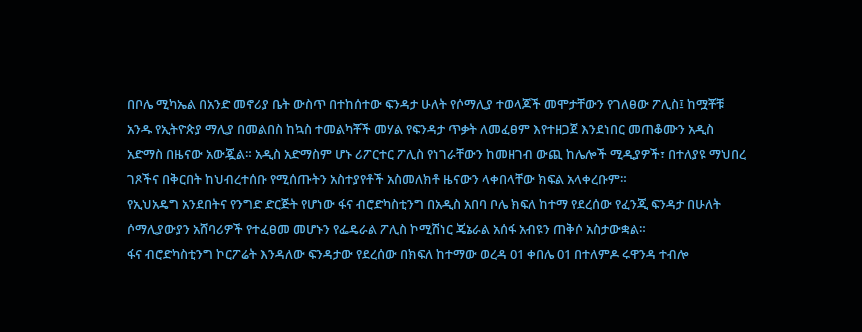በቦሌ ሚካኤል በአንድ መኖሪያ ቤት ውስጥ በተከሰተው ፍንዳታ ሁለት የሶማሊያ ተወላጆች መሞታቸውን የገለፀው ፖሊስ፤ ከሟቾቹ አንዱ የኢትዮጵያ ማሊያ በመልበስ ከኳስ ተመልካቾች መሃል የፍንዳታ ጥቃት ለመፈፀም እየተዘጋጀ እንደነበር መጠቆሙን አዲስ አድማስ በዜናው አውጇል። አዲስ አድማስም ሆኑ ሪፖርተር ፖሊስ የነገራቸውን ከመዘገብ ውጪ ከሌሎች ሚዲያዎች፣ በተለያዩ ማህበረ ገጾችና በቅርበት ከህብረተሰቡ የሚሰጡትን አስተያየቶች አስመለክቶ ዜናውን ላቀበላቸው ክፍል አላቀረቡም።
የኢህአዴግ አንደበትና የንግድ ድርጅት የሆነው ፋና ብሮድካስቲንግ በአዲስ አበባ ቦሌ ክፍለ ከተማ የደረሰው የፈንጂ ፍንዳታ በሁለት ሶማሊያውያን አሸባሪዎች የተፈፀመ መሆኑን የፌዴራል ፖሊስ ኮሚሽነር ጄኔራል አሰፋ አብዩን ጠቅሶ አስታውቋል።
ፋና ብሮድካስቲንግ ኮርፖሬት እንዳለው ፍንዳታው የደረሰው በክፍለ ከተማው ወረዳ 01 ቀበሌ 01 በተለምዶ ሩዋንዳ ተብሎ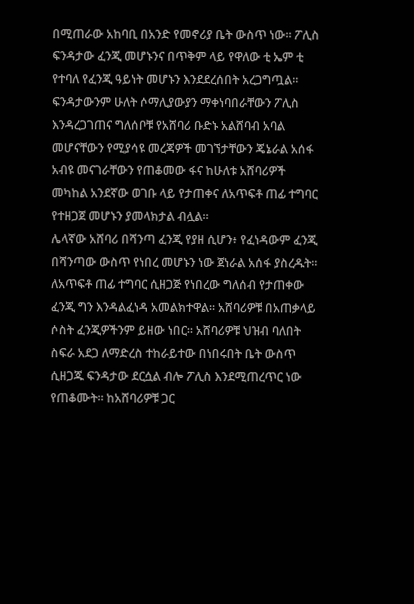በሚጠራው አከባቢ በአንድ የመኖሪያ ቤት ውስጥ ነው። ፖሊስ ፍንዳታው ፈንጂ መሆኑንና በጥቅም ላይ የዋለው ቲ ኤም ቲ የተባለ የፈንጂ ዓይነት መሆኑን እንደደረሰበት አረጋግጧል። ፍንዳታውንም ሁለት ሶማሊያውያን ማቀነባበራቸውን ፖሊስ እንዳረጋገጠና ግለሰቦቹ የአሸባሪ ቡድኑ አልሸባብ አባል መሆናቸውን የሚያሳዩ መረጃዎች መገኘታቸውን ጄኔራል አሰፋ አብዩ መናገራቸውን የጠቆመው ፋና ከሁለቱ አሸባሪዎች መካከል አንደኛው ወገቡ ላይ የታጠቀና ለአጥፍቶ ጠፊ ተግባር የተዘጋጀ መሆኑን ያመላክታል ብሏል።
ሌላኛው አሸባሪ በሻንጣ ፈንጂ የያዘ ሲሆን፥ የፈነዳውም ፈንጂ በሻንጣው ውስጥ የነበረ መሆኑን ነው ጀነራል አሰፋ ያስረዱት። ለአጥፍቶ ጠፊ ተግባር ሲዘጋጅ የነበረው ግለሰብ የታጠቀው ፈንጂ ግን እንዳልፈነዳ አመልክተዋል። አሸባሪዎቹ በአጠቃላይ ሶስት ፈንጂዎችንም ይዘው ነበር። አሸባሪዎቹ ህዝብ ባለበት ስፍራ አደጋ ለማድረስ ተከራይተው በነበሩበት ቤት ውስጥ ሲዘጋጁ ፍንዳታው ደርሷል ብሎ ፖሊስ እንደሚጠረጥር ነው የጠቆሙት። ከአሸባሪዎቹ ጋር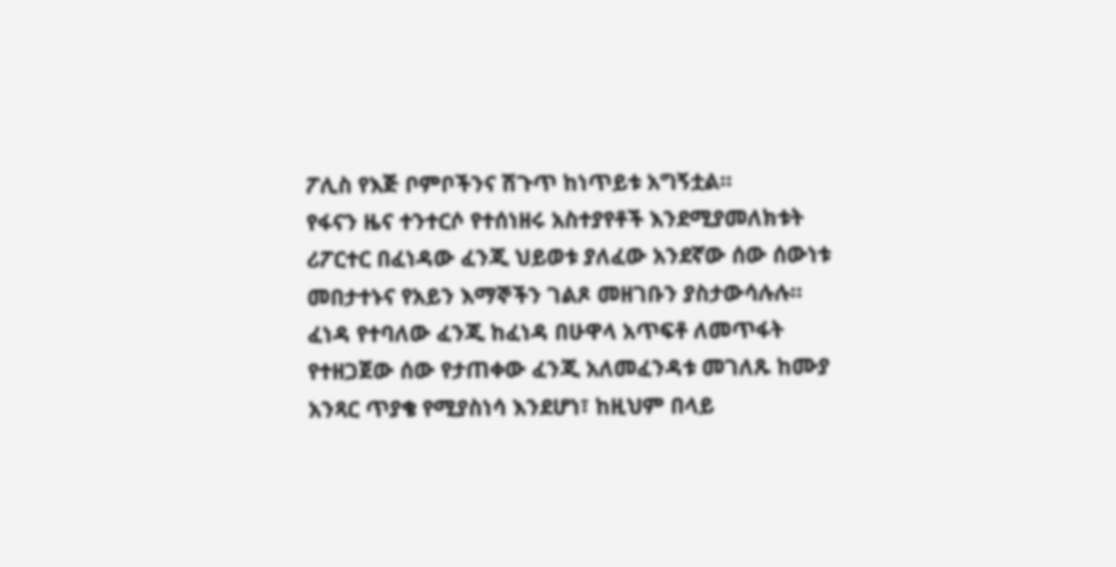ፖሊስ የእጅ ቦምቦችንና ሽጉጥ ከነጥይቱ አግኝቷል።
የፋናን ዜና ተንተርሶ የተሰነዘሩ አስተያየቶች እንደሚያመለክቱት ሪፖርተር በፈነዳው ፈንጂ ህይወቱ ያለፈው አንደኛው ሰው ሰውነቱ መበታተኑና የአይን እማኞችን ገልጾ መዘገቡን ያስታውሳሉሉ። ፈነዳ የተባለው ፈንጂ ከፈነዳ በሁዋላ አጥፍቶ ለመጥፋት የተዘጋጀው ሰው የታጠቀው ፈንጂ አለመፈንዳቱ መገለጹ ከሙያ አንጻር ጥያቄ የሚያስነሳ እንደሆነ፣ ከዚህም በላይ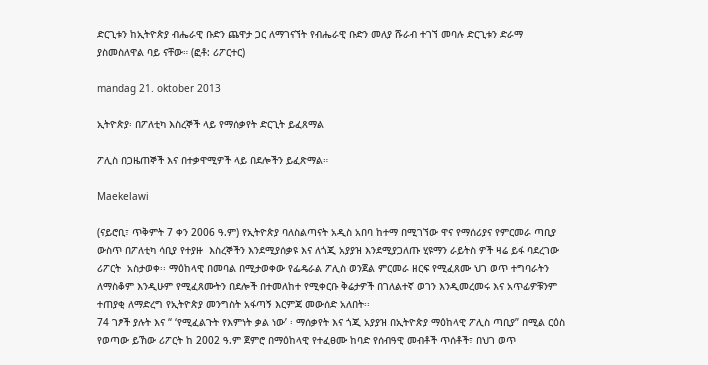ድርጊቱን ከኢትዮጵያ ብሔራዊ ቡድን ጨዋታ ጋር ለማገናኘት የብሔራዊ ቡድን መለያ ሹራብ ተገኘ መባሉ ድርጊቱን ድራማ ያስመስለዋል ባይ ናቸው። (ፎቶ: ሪፖርተር)

mandag 21. oktober 2013

ኢትዮጵያ፡ በፖለቲካ እስረኞች ላይ የማሰቃየት ድርጊት ይፈጸማል

ፖሊስ በጋዜጠኞች እና በተቃዋሚዎች ላይ በደሎችን ይፈጽማል።

Maekelawi

(ናይሮቢ፣ ጥቅምት 7 ቀን 2006 ዓ.ም) የኢትዮጵያ ባለስልጣናት አዲስ አበባ ከተማ በሚገኘው ዋና የማሰሪያና የምርመራ ጣቢያ ውስጥ በፖለቲካ ሳቢያ የተያዙ  እስረኞችን እንደሚያሰቃዩ እና ለጎጂ አያያዝ እንደሚያጋለጡ ሂዩማን ራይትስ ዎች ዛሬ ይፋ ባደረገው ሪፖርት  አስታወቀ፡፡ ማዕከላዊ በመባል በሚታወቀው የፌዴራል ፖሊስ ወንጀል ምርመራ ዘርፍ የሚፈጸሙ ህገ ወጥ ተግባራትን ለማስቆም እንዲሁም የሚፈጸሙትን በደሎች በተመለከተ የሚቀርቡ ቅሬታዎች በገለልተኛ ወገን እንዲመረመሩ እና አጥፊዎቹንም ተጠያቂ ለማድረግ የኢትዮጵያ መንግስት አፋጣኝ እርምጃ መውሰድ አለበት፡፡
74 ገፆች ያሉት እና “ ‘የሚፈልጉት የእምነት ቃል ነው’ ፡ ማሰቃየት እና ጎጂ አያያዝ በኢትዮጵያ ማዕከላዊ ፖሊስ ጣቢያ” በሚል ርዕስ የወጣው ይኸው ሪፖርት ከ 2002 ዓ.ም ጀምሮ በማዕከላዊ የተፈፀሙ ከባድ የሰብዓዊ መብቶች ጥሰቶች፣ በህገ ወጥ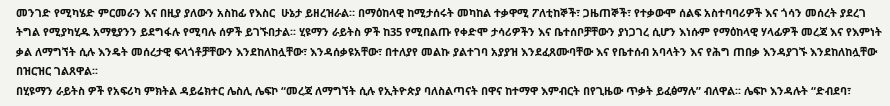መንገድ የሚካሄድ ምርመራን እና በዚያ ያለውን አስከፊ የእስር  ሁኔታ ይዘረዝራል። በማዕከላዊ ከሚታሰሩት መካከል ተቃዋሚ ፖለቲከኞች፣ ጋዜጠኞች፣ የተቃውሞ ሰልፍ አስተባባሪዎች እና ጎሳን መሰረት ያደረገ ትግል የሚያካሂዱ አማፂያንን ይደግፋሉ የሚባሉ ሰዎች ይገኙበታል፡፡ ሂዩማን ራይትስ ዎች ከ35 የሚበልጡ የቀድሞ ታሳሪዎችን እና ቤተሰቦቻቸውን ያነጋገረ ሲሆን እነሱም የማዕከላዊ ሃላፊዎች መረጃ እና የእምነት ቃል ለማግኘት ሲሉ እንዴት መሰረታዊ ፍላጎቶቻቸውን እንደከለከሏቸው፣ እንዳሰቃዩአቸው፣ በተለያየ መልኩ ያልተገባ አያያዝ እንደፈጸሙባቸው እና የቤተሰብ አባላትን እና የሕግ ጠበቃ እንዳያገኙ እንደከለከሏቸው በዝርዝር ገልጸዋል፡፡
በሂዩማን ራይትስ ዎች የአፍሪካ ምክትል ዳይሬክተር ሌስሊ ሌፍኮ “መረጃ ለማግኘት ሲሉ የኢትዮጵያ ባለስልጣናት በዋና ከተማዋ እምብርት በየጊዜው ጥቃት ይፈፅማሉ” ብለዋል፡፡ ሌፍኮ እንዳሉት “ድብደባ፣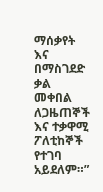ማሰቃየት እና በማስገደድ ቃል መቀበል ለጋዜጠኞች እና ተቃዋሚ ፖለቲከኞች የተገባ አይደለም።”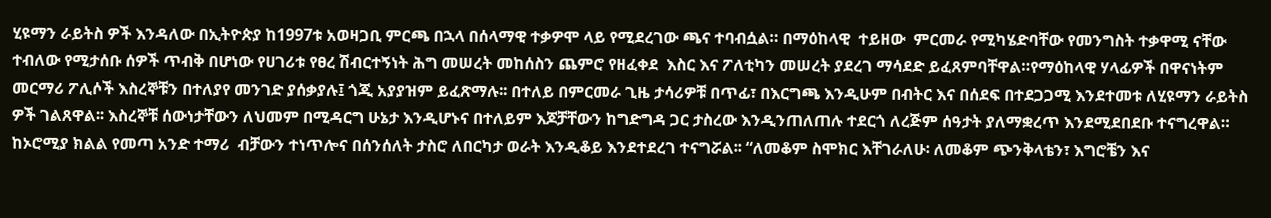ሂዩማን ራይትስ ዎች እንዳለው በኢትዮጵያ ከ1997ቱ አወዛጋቢ ምርጫ በኋላ በሰላማዊ ተቃዎሞ ላይ የሚደረገው ጫና ተባብሷል። በማዕከላዊ  ተይዘው  ምርመራ የሚካሄድባቸው የመንግስት ተቃዋሚ ናቸው ተብለው የሚታሰቡ ሰዎች ጥብቅ በሆነው የሀገሪቱ የፀረ ሽብርተኝነት ሕግ መሠረት መከሰስን ጨምሮ የዘፈቀደ  እስር እና ፖለቲካን መሠረት ያደረገ ማሳደድ ይፈጸምባቸዋል።የማዕከላዊ ሃላፊዎች በዋናነትም መርማሪ ፖሊሶች እስረኞቹን በተለያየ መንገድ ያሰቃያሉ፤ ጎጂ አያያዝም ይፈጽማሉ፡፡ በተለይ በምርመራ ጊዜ ታሳሪዎቹ በጥፊ፣ በእርግጫ እንዲሁም በብትር እና በሰደፍ በተደጋጋሚ እንደተመቱ ለሂዩማን ራይትስ ዎች ገልጸዋል፡፡ እስረኞቹ ሰውነታቸውን ለህመም በሚዳርግ ሁኔታ እንዲሆኑና በተለይም እጆቻቸውን ከግድግዳ ጋር ታስረው እንዲንጠለጠሉ ተደርጎ ለረጅም ሰዓታት ያለማቋረጥ እንደሚደበደቡ ተናግረዋል። ከኦሮሚያ ክልል የመጣ አንድ ተማሪ  ብቻውን ተነጥሎና በሰንሰለት ታስሮ ለበርካታ ወራት እንዲቆይ እንደተደረገ ተናግሯል፡፡ “ለመቆም ስሞክር እቸገራለሁ፡ ለመቆም ጭንቅላቴን፣ እግሮቼን እና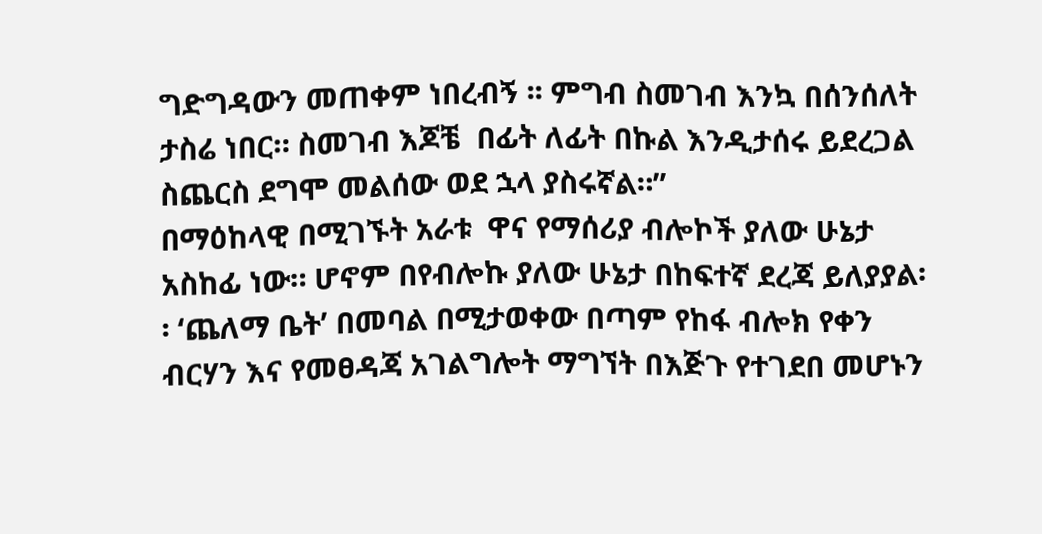ግድግዳውን መጠቀም ነበረብኝ ፡፡ ምግብ ስመገብ እንኳ በሰንሰለት ታስሬ ነበር። ስመገብ እጆቼ  በፊት ለፊት በኩል እንዲታሰሩ ይደረጋል ስጨርስ ደግሞ መልሰው ወደ ኋላ ያስሩኛል።”
በማዕከላዊ በሚገኙት አራቱ  ዋና የማሰሪያ ብሎኮች ያለው ሁኔታ አስከፊ ነው። ሆኖም በየብሎኩ ያለው ሁኔታ በከፍተኛ ደረጃ ይለያያል፡፡ ‘ጨለማ ቤት’ በመባል በሚታወቀው በጣም የከፋ ብሎክ የቀን ብርሃን እና የመፀዳጃ አገልግሎት ማግኘት በእጅጉ የተገደበ መሆኑን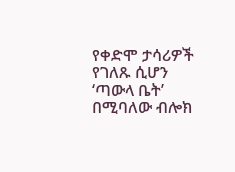የቀድሞ ታሳሪዎች የገለጹ ሲሆን  ‘ጣውላ ቤት’ በሚባለው ብሎክ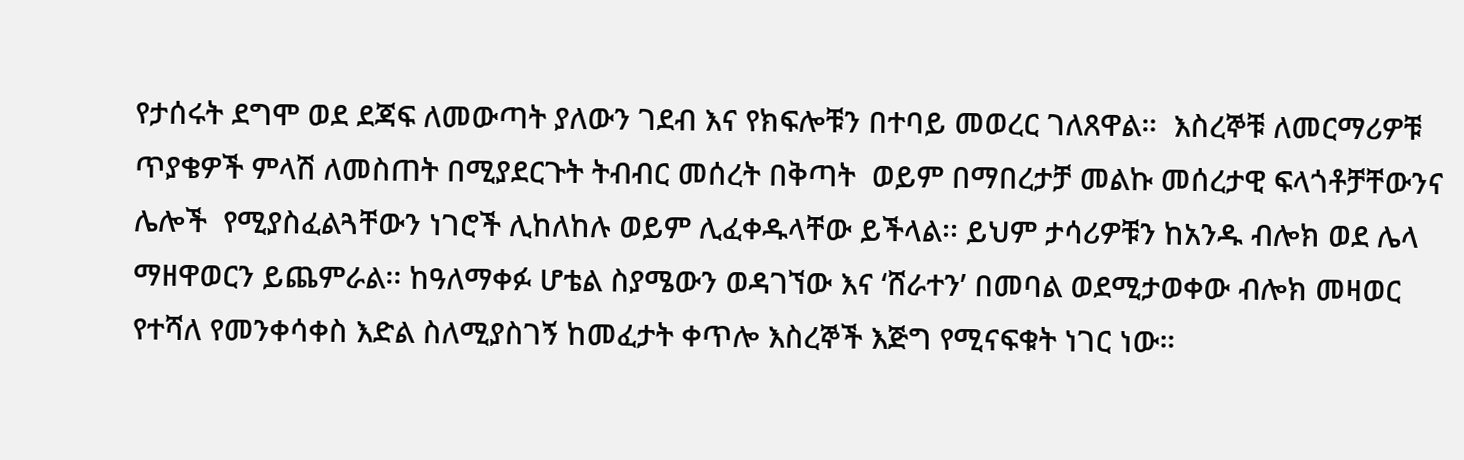የታሰሩት ደግሞ ወደ ደጃፍ ለመውጣት ያለውን ገደብ እና የክፍሎቹን በተባይ መወረር ገለጸዋል።  እስረኞቹ ለመርማሪዎቹ ጥያቄዎች ምላሽ ለመስጠት በሚያደርጉት ትብብር መሰረት በቅጣት  ወይም በማበረታቻ መልኩ መሰረታዊ ፍላጎቶቻቸውንና ሌሎች  የሚያስፈልጓቸውን ነገሮች ሊከለከሉ ወይም ሊፈቀዱላቸው ይችላል፡፡ ይህም ታሳሪዎቹን ከአንዱ ብሎክ ወደ ሌላ ማዘዋወርን ይጨምራል፡፡ ከዓለማቀፉ ሆቴል ስያሜውን ወዳገኘው እና ‘ሸራተን’ በመባል ወደሚታወቀው ብሎክ መዛወር የተሻለ የመንቀሳቀስ እድል ስለሚያስገኝ ከመፈታት ቀጥሎ እስረኞች እጅግ የሚናፍቁት ነገር ነው።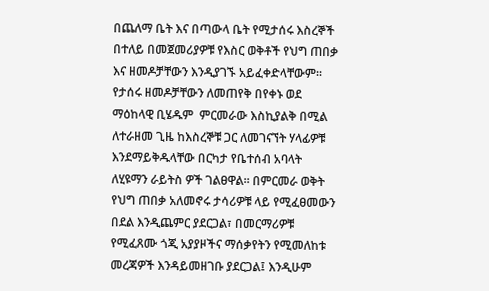በጨለማ ቤት እና በጣውላ ቤት የሚታሰሩ እስረኞች በተለይ በመጀመሪያዎቹ የእስር ወቅቶች የህግ ጠበቃ እና ዘመዶቻቸውን እንዲያገኙ አይፈቀድላቸውም፡፡  የታሰሩ ዘመዶቻቸውን ለመጠየቅ በየቀኑ ወደ ማዕከላዊ ቢሄዱም  ምርመራው እስኪያልቅ በሚል ለተራዘመ ጊዜ ከእስረኞቹ ጋር ለመገናኘት ሃላፊዎቹ እንደማይቅዱላቸው በርካታ የቤተሰብ አባላት ለሂዩማን ራይትስ ዎች ገልፀዋል፡፡ በምርመራ ወቅት የህግ ጠበቃ አለመኖሩ ታሳሪዎቹ ላይ የሚፈፀመውን በደል እንዲጨምር ያደርጋል፣ በመርማሪዎቹ የሚፈጸሙ ጎጂ አያያዞችና ማሰቃየትን የሚመለከቱ መረጃዎች እንዳይመዘገቡ ያደርጋል፤ እንዲሁም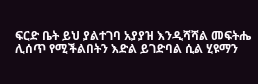ፍርድ ቤት ይህ ያልተገባ አያያዝ እንዲሻሻል መፍትሔ ሊሰጥ የሚችልበትን እድል ይገድባል ሲል ሂዩማን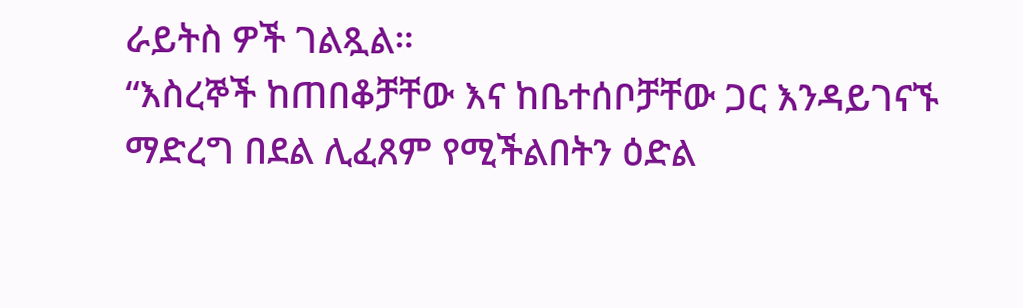ራይትስ ዎች ገልጿል።
“እስረኞች ከጠበቆቻቸው እና ከቤተሰቦቻቸው ጋር እንዳይገናኙ ማድረግ በደል ሊፈጸም የሚችልበትን ዕድል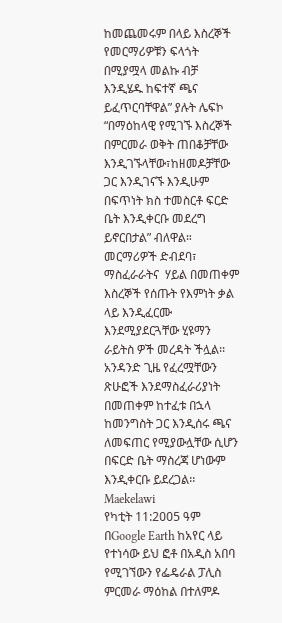ከመጨመሩም በላይ እስረኞች የመርማሪዎቹን ፍላጎት በሚያሟላ መልኩ ብቻ እንዲሄዱ ከፍተኛ ጫና ይፈጥርባቸዋል” ያሉት ሌፍኮ “በማዕከላዊ የሚገኙ እስረኞች በምርመራ ወቅት ጠበቆቻቸው እንዲገኙላቸው፣ከዘመዶቻቸው ጋር እንዲገናኙ እንዲሁም በፍጥነት ክስ ተመስርቶ ፍርድ ቤት እንዲቀርቡ መደረግ ይኖርበታል” ብለዋል።
መርማሪዎች ድብደባ፣ ማስፈራራትና  ሃይል በመጠቀም እስረኞች የሰጡት የእምነት ቃል ላይ እንዲፈርሙ እንደሚያደርጓቸው ሂዩማን ራይትስ ዎች መረዳት ችሏል፡፡ አንዳንድ ጊዜ የፈረሟቸውን ጽሁፎች እንደማስፈራሪያነት በመጠቀም ከተፈቱ በኋላ ከመንግስት ጋር እንዲሰሩ ጫና ለመፍጠር የሚያውሏቸው ሲሆን  በፍርድ ቤት ማስረጃ ሆነውም እንዲቀርቡ ይደረጋል፡፡
Maekelawi
የካቲት 11:2005 ዓም በGoogle Earth ከአየር ላይ የተነሳው ይህ ፎቶ በአዲስ አበባ የሚገኘውን የፌዴራል ፓሊስ ምርመራ ማዕከል በተለምዶ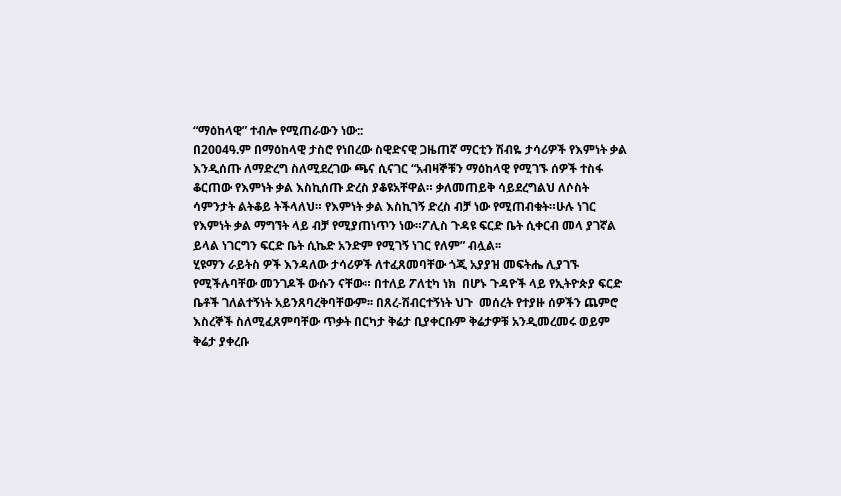“ማዕከላዊ” ተብሎ የሚጠራውን ነው::
በ2004ዓ.ም በማዕከላዊ ታስሮ የነበረው ስዊድናዊ ጋዜጠኛ ማርቲን ሽብዬ ታሳሪዎች የእምነት ቃል እንዲሰጡ ለማድረግ ስለሚደረገው ጫና ሲናገር “አብዛኞቹን ማዕከላዊ የሚገኙ ሰዎች ተስፋ ቆርጠው የእምነት ቃል እስኪሰጡ ድረስ ያቆዩአቸዋል። ቃለመጠይቅ ሳይደረግልህ ለሶስት ሳምንታት ልትቆይ ትችላለህ። የእምነት ቃል እስኪገኝ ድረስ ብቻ ነው የሚጠብቁት።ሁሉ ነገር የእምነት ቃል ማግኘት ላይ ብቻ የሚያጠነጥን ነው።ፖሊስ ጉዳዩ ፍርድ ቤት ሲቀርብ መላ ያገኛል ይላል ነገርግን ፍርድ ቤት ሲኬድ አንድም የሚገኝ ነገር የለም” ብሏል፡፡
ሂዩማን ራይትስ ዎች እንዳለው ታሳሪዎች ለተፈጸመባቸው ጎጂ አያያዝ መፍትሔ ሊያገኙ የሚችሉባቸው መንገዶች ውሱን ናቸው። በተለይ ፖለቲካ ነክ  በሆኑ ጉዳዮች ላይ የኢትዮጵያ ፍርድ ቤቶች ገለልተኝነት አይንጸባረቅባቸውም፡፡ በጸረ-ሽብርተኝነት ህጉ  መሰረት የተያዙ ሰዎችን ጨምሮ እስረኞች ስለሚፈጸምባቸው ጥቃት በርካታ ቅሬታ ቢያቀርቡም ቅሬታዎቹ አንዲመረመሩ ወይም ቅሬታ ያቀረቡ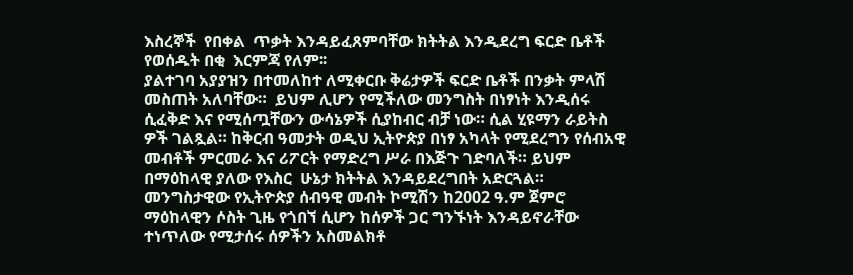እስረኞች  የበቀል  ጥቃት እንዳይፈጸምባቸው ክትትል እንዲደረግ ፍርድ ቤቶች የወሰዱት በቂ  እርምጃ የለም፡፡
ያልተገባ አያያዝን በተመለከተ ለሚቀርቡ ቅሬታዎች ፍርድ ቤቶች በንቃት ምላሽ መስጠት አለባቸው።  ይህም ሊሆን የሚችለው መንግስት በነፃነት እንዲሰሩ ሲፈቅድ እና የሚሰጧቸውን ውሳኔዎች ሲያከብር ብቻ ነው። ሲል ሂዩማን ራይትስ ዎች ገልጿል። ከቅርብ ዓመታት ወዲህ ኢትዮጵያ በነፃ አካላት የሚደረግን የሰብአዊ መብቶች ምርመራ እና ሪፖርት የማድረግ ሥራ በእጅጉ ገድባለች። ይህም በማዕከላዊ ያለው የእስር  ሁኔታ ክትትል እንዳይደረግበት አድርጓል። መንግስታዊው የኢትዮጵያ ሰብዓዊ መብት ኮሚሽን ከ2002 ዓ.ም ጀምሮ ማዕከላዊን ሶስት ጊዜ የጎበኘ ሲሆን ከሰዎች ጋር ግንኙነት እንዳይኖራቸው ተነጥለው የሚታሰሩ ሰዎችን አስመልክቶ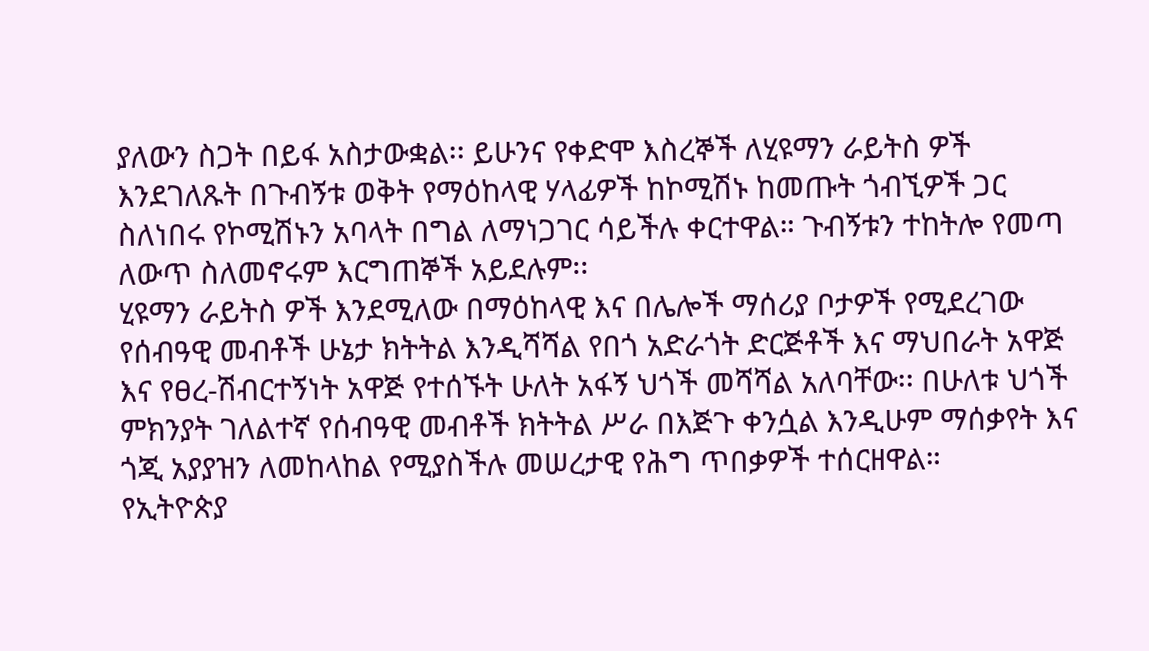ያለውን ስጋት በይፋ አስታውቋል፡፡ ይሁንና የቀድሞ እስረኞች ለሂዩማን ራይትስ ዎች እንደገለጹት በጉብኝቱ ወቅት የማዕከላዊ ሃላፊዎች ከኮሚሽኑ ከመጡት ጎብኚዎች ጋር ስለነበሩ የኮሚሽኑን አባላት በግል ለማነጋገር ሳይችሉ ቀርተዋል። ጉብኝቱን ተከትሎ የመጣ ለውጥ ስለመኖሩም እርግጠኞች አይደሉም፡፡
ሂዩማን ራይትስ ዎች እንደሚለው በማዕከላዊ እና በሌሎች ማሰሪያ ቦታዎች የሚደረገው የሰብዓዊ መብቶች ሁኔታ ክትትል እንዲሻሻል የበጎ አድራጎት ድርጅቶች እና ማህበራት አዋጅ እና የፀረ-ሽብርተኝነት አዋጅ የተሰኙት ሁለት አፋኝ ህጎች መሻሻል አለባቸው፡፡ በሁለቱ ህጎች ምክንያት ገለልተኛ የሰብዓዊ መብቶች ክትትል ሥራ በእጅጉ ቀንሷል እንዲሁም ማሰቃየት እና ጎጂ አያያዝን ለመከላከል የሚያስችሉ መሠረታዊ የሕግ ጥበቃዎች ተሰርዘዋል።
የኢትዮጵያ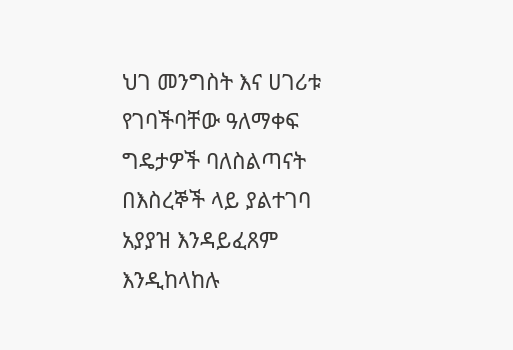ህገ መንግስት እና ሀገሪቱ የገባችባቸው ዓለማቀፍ ግዴታዎች ባለስልጣናት በእስረኞች ላይ ያልተገባ አያያዝ እንዳይፈጸም እንዲከላከሉ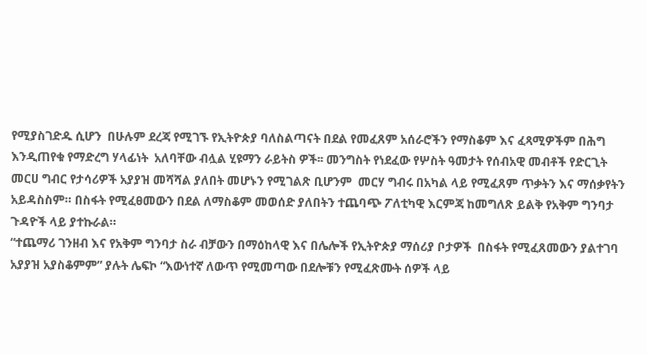የሚያስገድዱ ሲሆን  በሁሉም ደረጃ የሚገኙ የኢትዮጵያ ባለስልጣናት በደል የመፈጸም አሰራሮችን የማስቆም እና ፈጻሚዎችም በሕግ እንዲጠየቁ የማድረግ ሃላፊነት  አለባቸው ብሏል ሂዩማን ራይትስ ዎች፡፡ መንግስት የነደፈው የሦስት ዓመታት የሰብአዊ መብቶች የድርጊት መርሀ ግብር የታሳሪዎች አያያዝ መሻሻል ያለበት መሆኑን የሚገልጽ ቢሆንም  መርሃ ግብሩ በአካል ላይ የሚፈጸም ጥቃትን እና ማሰቃየትን አይዳስስም። በስፋት የሚፈፀመውን በደል ለማስቆም መወሰድ ያለበትን ተጨባጭ ፖለቲካዊ እርምጃ ከመግለጽ ይልቅ የአቅም ግንባታ ጉዳዮች ላይ ያተኩራል።
“ተጨማሪ ገንዘብ እና የአቅም ግንባታ ስራ ብቻውን በማዕከላዊ እና በሌሎች የኢትዮጵያ ማሰሪያ ቦታዎች  በስፋት የሚፈጸመውን ያልተገባ አያያዝ አያስቆምም” ያሉት ሌፍኮ “እውነተኛ ለውጥ የሚመጣው በደሎቹን የሚፈጽሙት ሰዎች ላይ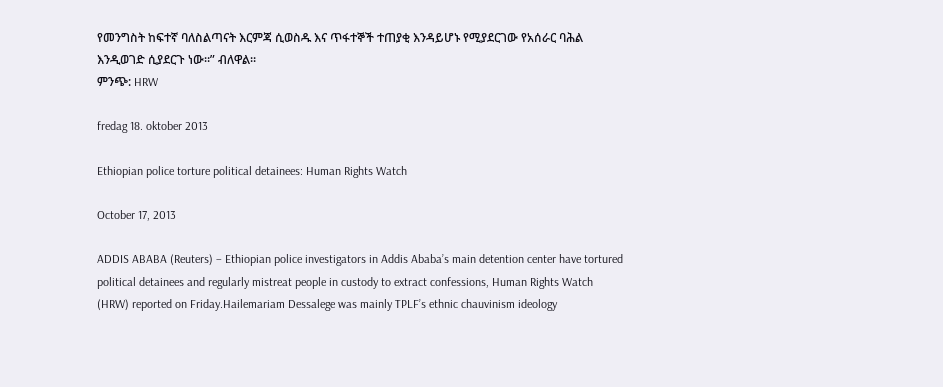የመንግስት ከፍተኛ ባለስልጣናት እርምጃ ሲወስዱ እና ጥፋተኞች ተጠያቂ እንዳይሆኑ የሚያደርገው የአሰራር ባሕል እንዲወገድ ሲያደርጉ ነው።” ብለዋል።
ምንጭ: HRW

fredag 18. oktober 2013

Ethiopian police torture political detainees: Human Rights Watch

October 17, 2013

ADDIS ABABA (Reuters) – Ethiopian police investigators in Addis Ababa’s main detention center have tortured political detainees and regularly mistreat people in custody to extract confessions, Human Rights Watch (HRW) reported on Friday.Hailemariam Dessalege was mainly TPLF’s ethnic chauvinism ideology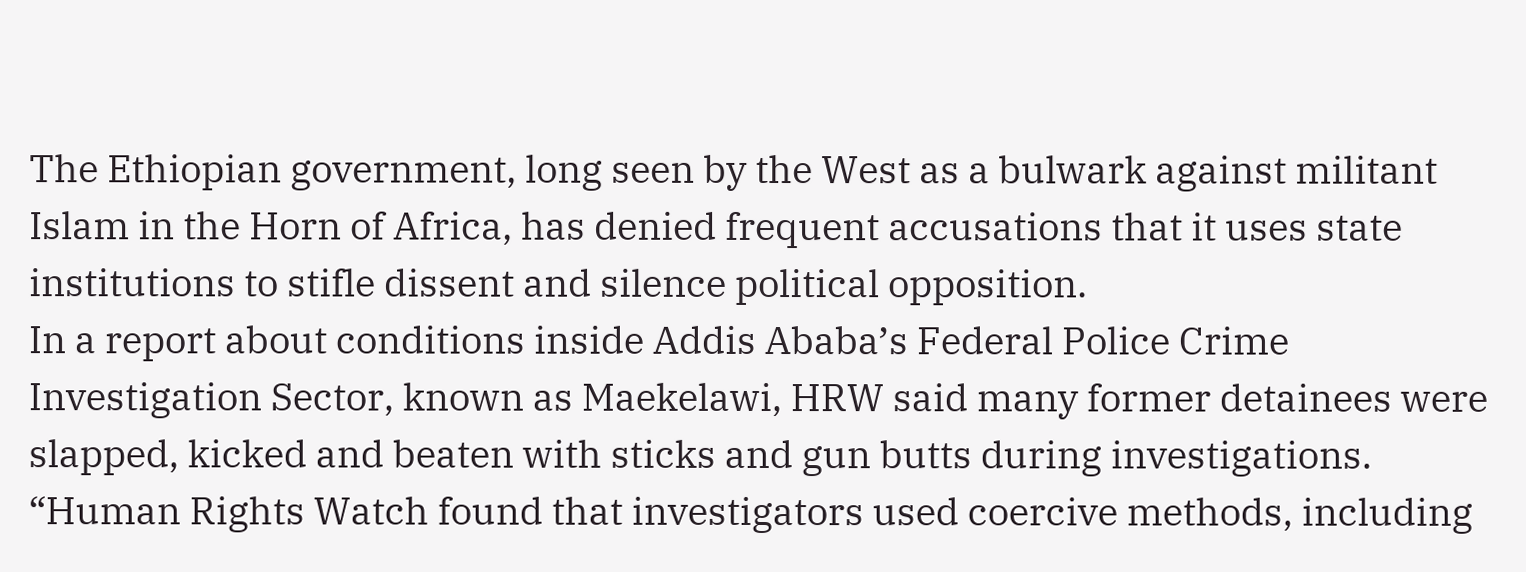The Ethiopian government, long seen by the West as a bulwark against militant Islam in the Horn of Africa, has denied frequent accusations that it uses state institutions to stifle dissent and silence political opposition.
In a report about conditions inside Addis Ababa’s Federal Police Crime Investigation Sector, known as Maekelawi, HRW said many former detainees were slapped, kicked and beaten with sticks and gun butts during investigations.
“Human Rights Watch found that investigators used coercive methods, including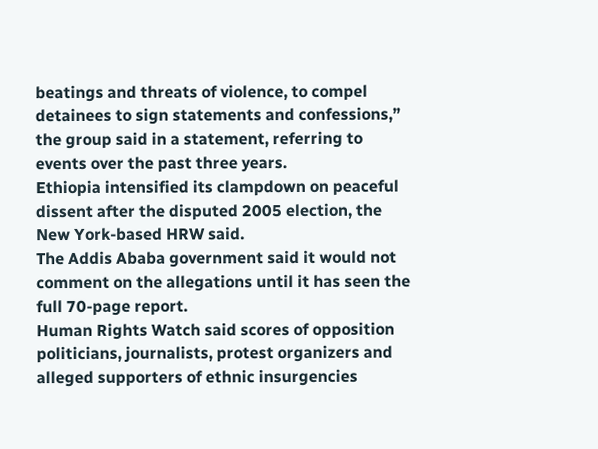beatings and threats of violence, to compel detainees to sign statements and confessions,” the group said in a statement, referring to events over the past three years.
Ethiopia intensified its clampdown on peaceful dissent after the disputed 2005 election, the New York-based HRW said.
The Addis Ababa government said it would not comment on the allegations until it has seen the full 70-page report.
Human Rights Watch said scores of opposition politicians, journalists, protest organizers and alleged supporters of ethnic insurgencies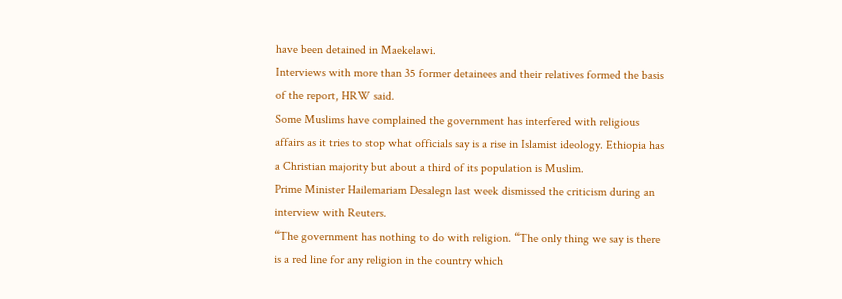have been detained in Maekelawi.
Interviews with more than 35 former detainees and their relatives formed the basis of the report, HRW said.
Some Muslims have complained the government has interfered with religious affairs as it tries to stop what officials say is a rise in Islamist ideology. Ethiopia has a Christian majority but about a third of its population is Muslim.
Prime Minister Hailemariam Desalegn last week dismissed the criticism during an interview with Reuters.
“The government has nothing to do with religion. “The only thing we say is there is a red line for any religion in the country which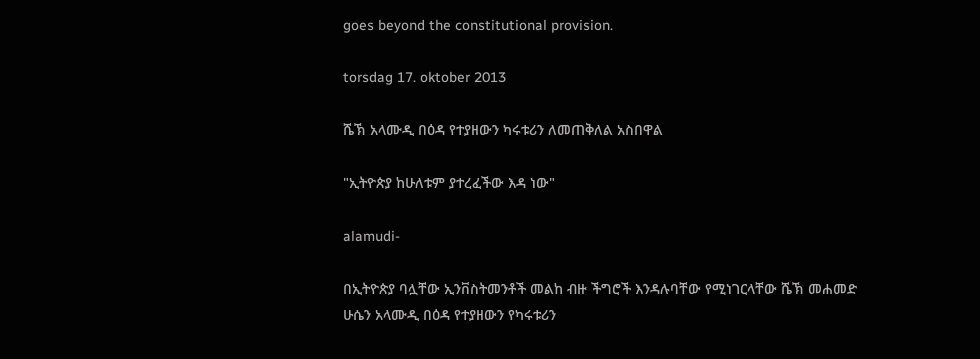goes beyond the constitutional provision.

torsdag 17. oktober 2013

ሼኽ አላሙዲ በዕዳ የተያዘውን ካሩቱሪን ለመጠቅለል አስበዋል

"ኢትዮጵያ ከሁለቱም ያተረፈችው እዳ ነው"

alamudi-

በኢትዮጵያ ባሏቸው ኢንቨስትመንቶች መልከ ብዙ ችግሮች እንዳሉባቸው የሚነገርላቸው ሼኽ መሐመድ ሁሴን አላሙዲ በዕዳ የተያዘውን የካሩቱሪን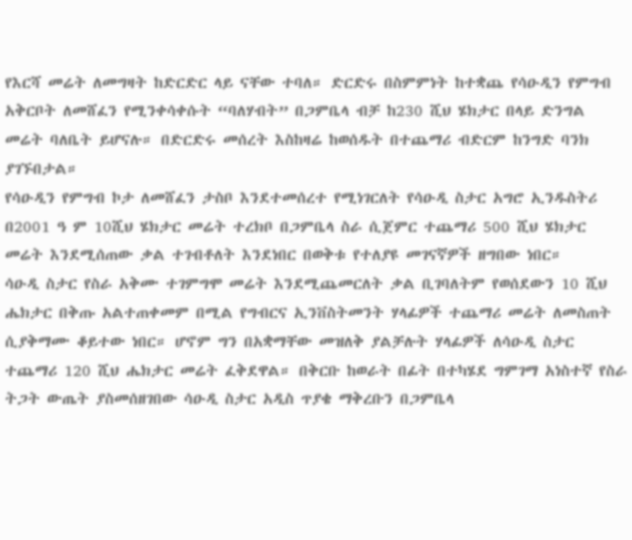የእርሻ መሬት ለመግዛት ከድርድር ላይ ናቸው ተባለ። ድርድሩ በስምምነት ከተቋጨ የሳዑዲን የምግብ አቅርቦት ለመሸፈን የሚንቀሳቀሱት “ባለሃብት” በጋምቤላ ብቻ ከ230 ሺህ ሄክታር በላይ ድንግል መሬት ባለቤት ይሆናሉ። በድርድሩ መሰረት እስከዛሬ ከወሰዱት በተጨማሪ ብድርም ከንግድ ባንክ ያገኙበታል።
የሳዑዲን የምግብ ኮታ ለመሸፈን ታስቦ እንደተመሰረተ የሚነገርለት የሳዑዲ ስታር አግሮ ኢንዱስትሪ በ2001 ዓ ም 10ሺህ ሄክታር መሬት ተረክቦ በጋምቤላ ስራ ሲጀምር ተጨማሪ 500 ሺህ ሄክታር መሬት እንደሚሰጠው ቃል ተገብቶለት እንደነበር በወቅቱ የተለያዩ መገናኛዎች ዘግበው ነበር።
ሳዑዲ ስታር የስራ አቅሙ ተገምግሞ መሬት እንደሚጨመርለት ቃል ቢገባለትም የወሰደውን 10 ሺህ ሔክታር በቅጡ አልተጠቀመም በሚል የግብርና ኢንቨስትመንት ሃላፊዎች ተጨማሪ መሬት ለመስጠት ሲያቅማሙ ቆይተው ነበር። ሆኖም ግን በአቋማቸው መዝለቅ ያልቻሉት ሃላፊዎች ለሳዑዲ ስታር ተጨማሪ 120 ሺህ ሔክታር መሬት ፈቅደዋል። በቅርቡ ከወራት በፊት በተካሄደ ግምገማ አነስተኛ የስራ ትጋት ውጤት ያስመሰዘገበው ሳዑዲ ስታር አዲስ ጥያቄ ማቅረቡን በጋምቤላ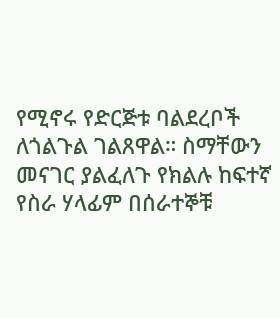የሚኖሩ የድርጅቱ ባልደረቦች ለጎልጉል ገልጸዋል። ስማቸውን መናገር ያልፈለጉ የክልሉ ከፍተኛ የስራ ሃላፊም በሰራተኞቹ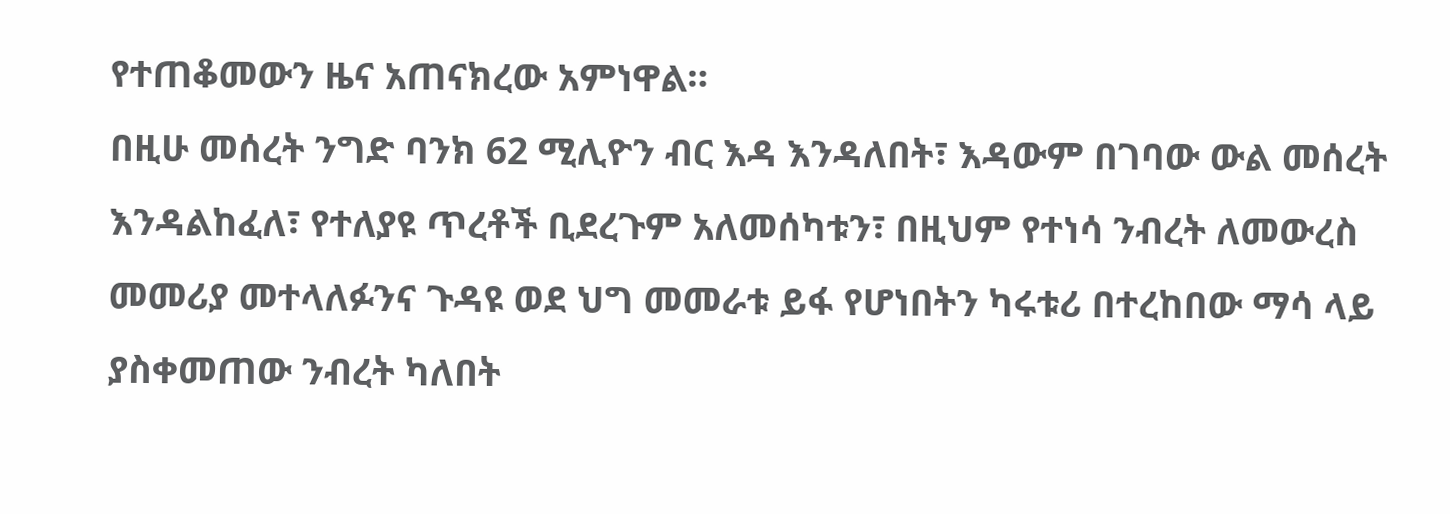የተጠቆመውን ዜና አጠናክረው አምነዋል።
በዚሁ መሰረት ንግድ ባንክ 62 ሚሊዮን ብር እዳ እንዳለበት፣ እዳውም በገባው ውል መሰረት እንዳልከፈለ፣ የተለያዩ ጥረቶች ቢደረጉም አለመሰካቱን፣ በዚህም የተነሳ ንብረት ለመውረስ መመሪያ መተላለፉንና ጉዳዩ ወደ ህግ መመራቱ ይፋ የሆነበትን ካሩቱሪ በተረከበው ማሳ ላይ ያስቀመጠው ንብረት ካለበት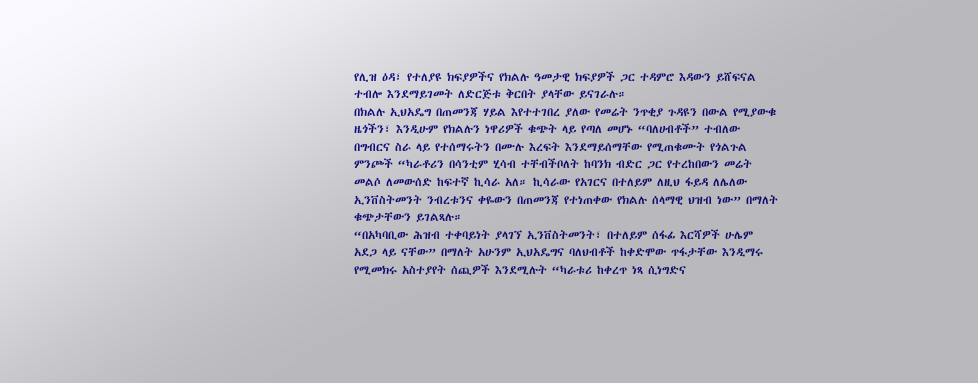የሊዝ ዕዳ፣ የተለያዩ ክፍያዎችና የክልሉ ዓመታዊ ክፍያዎች ጋር ተዳምሮ እዳውን ይሸፍናል ተብሎ እንደማይገመት ለድርጅቱ ቅርበት ያላቸው ይናገራሉ።
በክልሉ ኢህአዴግ በጠመንጃ ሃይል እየተተገበረ ያለው የመሬት ንጥቂያ ጉዳዩን በውል የሚያውቁ ዜጎችን፣ እንዲሁም የክልሉን ነዋሪዎች ቁጭት ላይ የጣለ መሆኑ “ባለሀብቶች” ተብለው በግብርና ስራ ላይ የተሰማሩትን በሙሉ እረፍት እንደማይሰማቸው የሚጠቁሙት የጎልጉል ምንጮች “ካራቶሪን በሳንቲም ሂሳብ ተቸብችቦለት ከባንክ ብድር ጋር የተረከበውን መሬት መልሶ ለመውሰድ ከፍተኛ ኪሳራ አለ። ኪሳራው የአገርና በተለይም ለዚህ ፋይዳ ለሌለው ኢንቨስትመንት ንብረቱንና ቀዬውን በጠመንጃ የተነጠቀው የክልሉ ሰላማዊ ህዝብ ነው” በማለት ቁጭታቸውን ይገልጻሉ።
“በአካባቢው ሕዝብ ተቀባይነት ያላገኘ ኢንቨስትመንት፣ በተለይም ሰፋፊ እርሻዎች ሁሌም አደጋ ላይ ናቸው” በማለት አሁንም ኢህአዴግና ባለህብቶች ከቀድሞው ጥፋታቸው እንዲማሩ የሚመክሩ አስተያየት ሰጪዎች እንደሚሉት “ካራቱሪ ከቀረጥ ነጻ ሲነግድና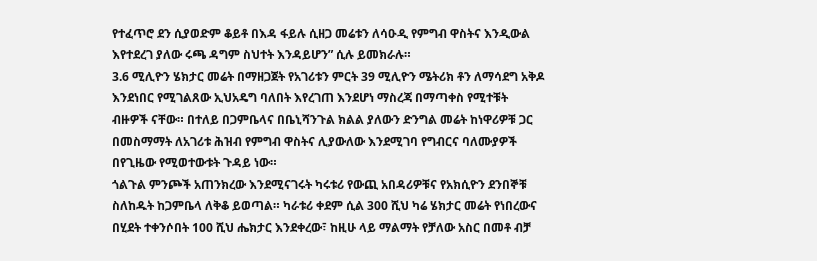የተፈጥሮ ደን ሲያወድም ቆይቶ በእዳ ፋይሉ ሲዘጋ መሬቱን ለሳዑዲ የምግብ ዋስትና እንዲውል እየተደረገ ያለው ሩጫ ዳግም ስህተት እንዳይሆን” ሲሉ ይመክራሉ።
3.6 ሚሊዮን ሄክታር መሬት በማዘጋጀት የአገሪቱን ምርት 39 ሚሊዮን ሜትሪክ ቶን ለማሳደግ አቅዶ እንደነበር የሚገልጸው ኢህአዴግ ባለበት እየረገጠ እንደሆነ ማስረጃ በማጣቀስ የሚተቹት ብዙዎች ናቸው። በተለይ በጋምቤላና በቤኒሻንጉል ክልል ያለውን ድንግል መሬት ከነዋሪዎቹ ጋር በመስማማት ለአገሪቱ ሕዝብ የምግብ ዋስትና ሊያውለው እንደሚገባ የግብርና ባለሙያዎች በየጊዜው የሚወተውቱት ጉዳይ ነው።
ጎልጉል ምንጮች አጠንክረው እንደሚናገሩት ካሩቱሪ የውጪ አበዳሪዎቹና የአክሲዮን ደንበኞቹ ስለከዱት ከጋምቤላ ለቅቆ ይወጣል። ካራቱሪ ቀደም ሲል 300 ሺህ ካሬ ሄክታር መሬት የነበረውና በሂደት ተቀንሶበት 100 ሺህ ሔክታር እንደቀረው፣ ከዚሁ ላይ ማልማት የቻለው አስር በመቶ ብቻ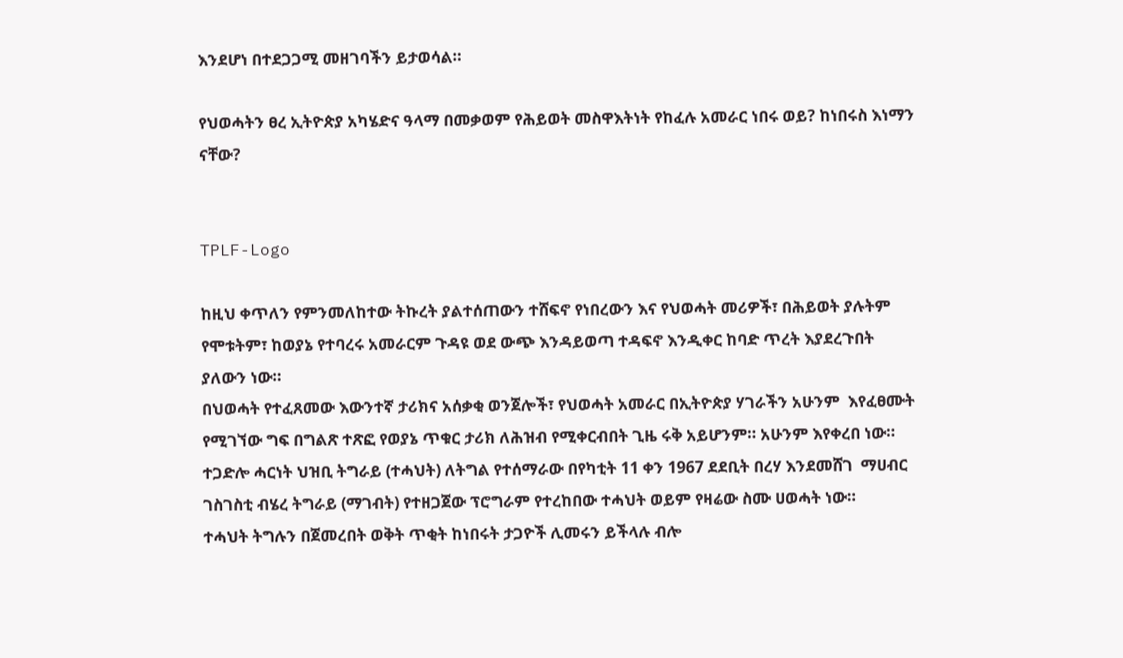እንደሆነ በተደጋጋሚ መዘገባችን ይታወሳል።

የህወሓትን ፀረ ኢትዮጵያ አካሄድና ዓላማ በመቃወም የሕይወት መስዋእትነት የከፈሉ አመራር ነበሩ ወይ? ከነበሩስ እነማን ናቸው?


TPLF-Logo

ከዚህ ቀጥለን የምንመለከተው ትኩረት ያልተሰጠውን ተሸፍኖ የነበረውን እና የህወሓት መሪዎች፣ በሕይወት ያሉትም የሞቱትም፣ ከወያኔ የተባረሩ አመራርም ጉዳዩ ወደ ውጭ እንዳይወጣ ተዳፍኖ እንዲቀር ከባድ ጥረት እያደረጉበት ያለውን ነው።
በህወሓት የተፈጸመው እውንተኛ ታሪክና አሰቃቂ ወንጀሎች፣ የህወሓት አመራር በኢትዮጵያ ሃገራችን አሁንም  እየፈፀሙት የሚገኘው ግፍ በግልጽ ተጽፎ የወያኔ ጥቁር ታሪክ ለሕዝብ የሚቀርብበት ጊዜ ሩቅ አይሆንም። አሁንም እየቀረበ ነው።
ተጋድሎ ሓርነት ህዝቢ ትግራይ (ተሓህት) ለትግል የተሰማራው በየካቲት 11 ቀን 1967 ደደቢት በረሃ እንደመሸገ  ማሀብር ገስገስቲ ብሄረ ትግራይ (ማገብት) የተዘጋጀው ፕሮግራም የተረከበው ተሓህት ወይም የዛሬው ስሙ ሀወሓት ነው።
ተሓህት ትግሉን በጀመረበት ወቅት ጥቂት ከነበሩት ታጋዮች ሊመሩን ይችላሉ ብሎ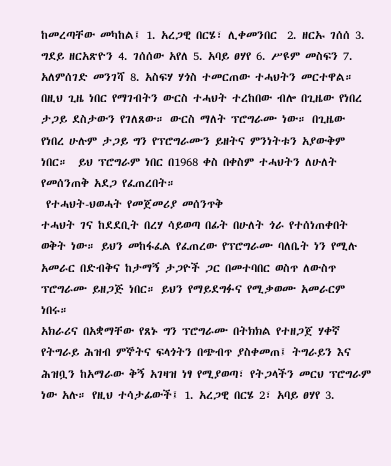ከመረጣቸው መካከል፤ 1. አረጋዊ በርሄ፣ ሊቀመንበር  2. ዘርኡ ገሰሰ 3. ግደይ ዘርአጽዮን 4. ገሰሰው አየለ 5. አባይ ፀሃየ 6. ሥዩም መስፍን 7. አለምሰገድ መንገሻ 8. አስፍሃ ሃጎስ ተመርጠው ተሓህትን መርተዋል።
በዚህ ጊዜ ነበር የማገብትን ውርስ ተሓህት ተረከበው ብሎ በጊዜው የነበረ ታጋይ ደስታውን የገለጸው። ውርስ ማለት ፕሮግራሙ ነው። በጊዜው የነበረ ሁሉም ታጋይ ግን የፕሮግራሙን ይዘትና ምንነትቱን አያውቅም ነበር።  ይህ ፕሮግራም ነበር በ1968 ቀስ በቀስም ተሓህትን ለሁለት የመሰንጠቅ አደጋ የፈጠረበት።
 የተሓህት-ህወሓት የመጀመሪያ መሰንጥቅ
ተሓህት ገና ከደደቢት በረሃ ሳይወጣ በፊት በሁለት ጎራ የተሰነጠቀበት ወቅት ነው። ይህን መከፋፈል የፈጠረው የፕሮግራሙ ባለቤት ነን የሚሉ አመራር በድብቅና ከታማኝ ታጋዮች ጋር በመተባበር ወስጥ ለውስጥ ፕሮግራሙ ይዘጋጅ ነበር። ይህን የማይደግፉና የሚቃወሙ አመራርም ነበሩ።
አክራሪና በአቋማቸው የጸኑ ግን ፕሮግራሙ በትክክል የተዘጋጀ ሃቀኛ የትግራይ ሕዝብ ምኞትና ፍላጎትን በጭብጥ ያስቀመጠ፤ ትግራይን እና ሕዝቧን ከአማራው ቅኝ አገዛዝ ነፃ የሚያወጣ፣ የትጋላችን መርህ ፕሮግራም ነው አሉ። የዚህ ተሳታፊውች፤ 1. አረጋዊ በርሄ 2፣ አባይ ፀሃየ 3.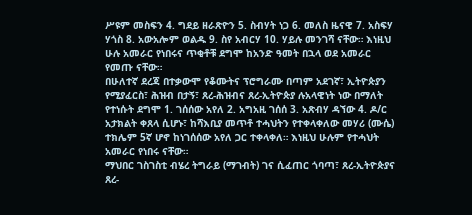ሥዩም መስፍን 4. ግደይ ዘራጽዮን 5. ስብሃት ነጋ 6. መለስ ዜናዊ 7. አስፍሃ ሃጎስ 8. አውአሎም ወልዱ 9. ስየ አብርሃ 10. ሃይሉ መንገሻ ናቸው። እነዚህ ሁሉ አመራር የነበሩና ጥቂቶቹ ደግሞ ከአንድ ዓመት በኋላ ወደ አመራር የመጡ ናቸው።
በሁለተኛ ደረጃ በተቃውሞ የቆሙትና ፕሮግራሙ በጣም አደገኛ፣ ኢትዮጵያን የሚያፈርስ፣ ሕዝብ በታኝ፣ ጸረ-ሕዝብና ጸረ-ኢትዮጵያ ሉአላዊነት ነው በማለት የተነሱት ደግሞ 1. ገሰሰው አየለ 2. አግአዚ ገሰሰ 3. አጽብሃ ዳኘው 4. ዶ/ር አታክልት ቀጸላ ሲሆኑ፣ ከሻእቢያ መጥቶ ተሓህትን የተቀላቀለው መሃሪ (ሙሴ) ተክሌም 5ኛ ሆኖ ከነገሰሰው አየለ ጋር ተቀላቀለ። እነዚህ ሁሉም የተሓህት አመራር የነበሩ ናቸው።
ማህበር ገስገስቲ ብሄረ ትግራይ (ማገብት) ገና ሲፈጠር ጎባጣ፣ ጸረ-ኢትዮጵያና ጸረ-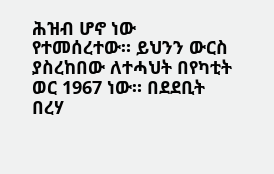ሕዝብ ሆኖ ነው የተመሰረተው። ይህንን ውርስ ያስረከበው ለተሓህት በየካቲት ወር 1967 ነው። በደደቢት በረሃ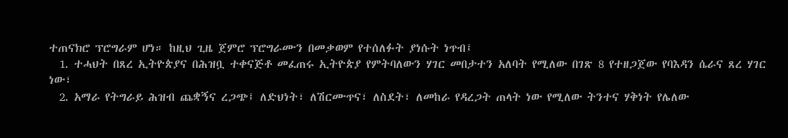ተጠናክሮ ፕሮግራም ሆነ። ከዚህ ጊዜ ጀምሮ ፕሮግራሙን በመቃወም የተሰለፉት ያነሱት ነጥብ፤
  1. ተሓህት በጸረ ኢትዮጵያና በሕዝቧ ተቀናጅቶ መፈጠሩ ኢትዮጵያ የምትባለውን ሃገር መበታተን አለባት የሚለው በገጽ 8 የተዘጋጀው የባእዳን ሴራና ጸረ ሃገር ነው፣
  2. አማራ የትግራይ ሕዝብ ጨቋኝና ረጋጭ፤ ለድህነት፣ ለሽርሙጥና፣ ለስደት፣ ለመከራ የዳረጋት ጠላት ነው የሚለው ትንተና ሃቅነት የሌለው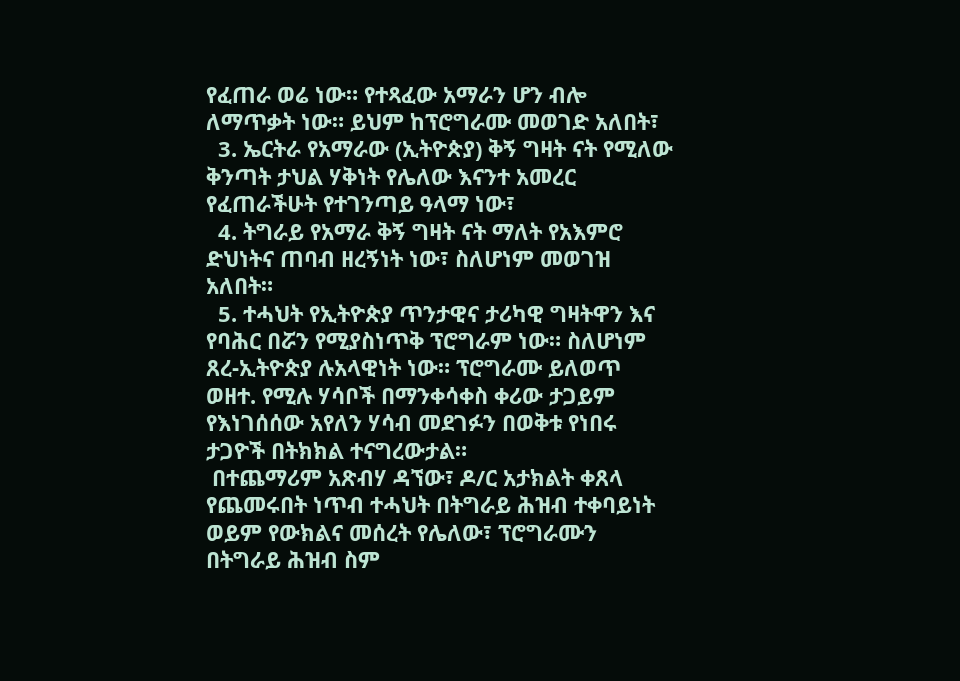የፈጠራ ወሬ ነው። የተጻፈው አማራን ሆን ብሎ ለማጥቃት ነው። ይህም ከፕሮግራሙ መወገድ አለበት፣
  3. ኤርትራ የአማራው (ኢትዮጵያ) ቅኝ ግዛት ናት የሚለው ቅንጣት ታህል ሃቅነት የሌለው እናንተ አመረር የፈጠራችሁት የተገንጣይ ዓላማ ነው፣
  4. ትግራይ የአማራ ቅኝ ግዛት ናት ማለት የአእምሮ ድህነትና ጠባብ ዘረኝነት ነው፣ ስለሆነም መወገዝ አለበት።
  5. ተሓህት የኢትዮጵያ ጥንታዊና ታሪካዊ ግዛትዋን እና የባሕር በሯን የሚያስነጥቅ ፕሮግራም ነው። ስለሆነም ጸረ-ኢትዮጵያ ሉአላዊነት ነው። ፕሮግራሙ ይለወጥ ወዘተ. የሚሉ ሃሳቦች በማንቀሳቀስ ቀሪው ታጋይም የእነገሰሰው አየለን ሃሳብ መደገፉን በወቅቱ የነበሩ ታጋዮች በትክክል ተናግረውታል።
 በተጨማሪም አጽብሃ ዳኘው፣ ዶ/ር አታክልት ቀጸላ የጨመሩበት ነጥብ ተሓህት በትግራይ ሕዝብ ተቀባይነት ወይም የውክልና መሰረት የሌለው፣ ፕሮግራሙን በትግራይ ሕዝብ ስም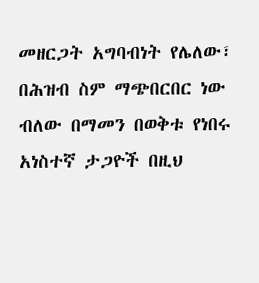መዘርጋት አግባብነት የሌለው፣ በሕዝብ ስም ማጭበርበር ነው ብለው በማመን በወቅቱ የነበሩ አነስተኛ ታጋዮች በዚህ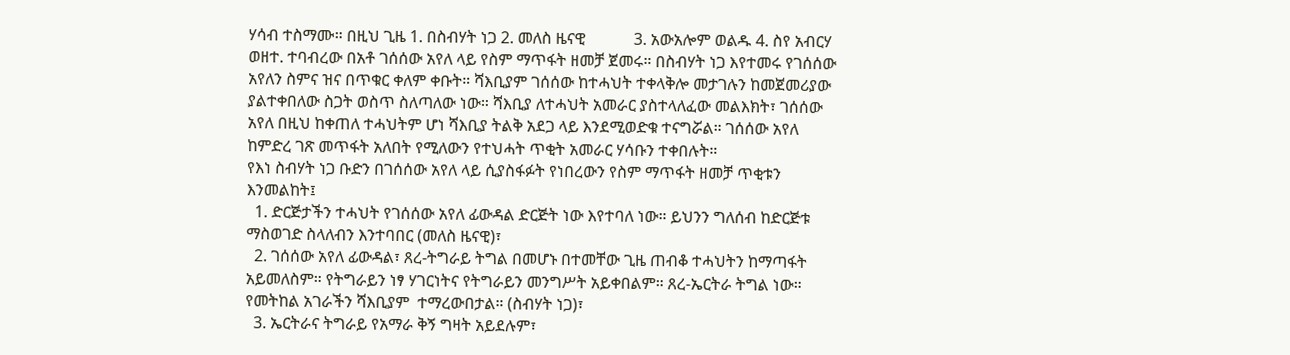ሃሳብ ተስማሙ። በዚህ ጊዜ 1. በስብሃት ነጋ 2. መለስ ዜናዊ            3. አውአሎም ወልዱ 4. ስየ አብርሃ ወዘተ. ተባብረው በአቶ ገሰሰው አየለ ላይ የስም ማጥፋት ዘመቻ ጀመሩ። በስብሃት ነጋ እየተመሩ የገሰሰው አየለን ስምና ዝና በጥቁር ቀለም ቀቡት። ሻእቢያም ገሰሰው ከተሓህት ተቀላቅሎ መታገሉን ከመጀመሪያው ያልተቀበለው ስጋት ወስጥ ስለጣለው ነው። ሻእቢያ ለተሓህት አመራር ያስተላለፈው መልእክት፣ ገሰሰው አየለ በዚህ ከቀጠለ ተሓህትም ሆነ ሻእቢያ ትልቅ አደጋ ላይ እንደሚወድቁ ተናግሯል። ገሰሰው አየለ ከምድረ ገጽ መጥፋት አለበት የሚለውን የተህሓት ጥቂት አመራር ሃሳቡን ተቀበሉት።
የእነ ስብሃት ነጋ ቡድን በገሰሰው አየለ ላይ ሲያስፋፉት የነበረውን የስም ማጥፋት ዘመቻ ጥቂቱን እንመልከት፤
  1. ድርጅታችን ተሓህት የገሰሰው አየለ ፊውዳል ድርጅት ነው እየተባለ ነው። ይህንን ግለሰብ ከድርጅቱ ማስወገድ ስላለብን እንተባበር (መለስ ዜናዊ)፣
  2. ገሰሰው አየለ ፊውዳል፣ ጸረ-ትግራይ ትግል በመሆኑ በተመቸው ጊዜ ጠብቆ ተሓህትን ከማጣፋት አይመለስም። የትግራይን ነፃ ሃገርነትና የትግራይን መንግሥት አይቀበልም። ጸረ-ኤርትራ ትግል ነው። የመትከል አገራችን ሻእቢያም  ተማረውበታል። (ስብሃት ነጋ)፣
  3. ኤርትራና ትግራይ የአማራ ቅኝ ግዛት አይደሉም፣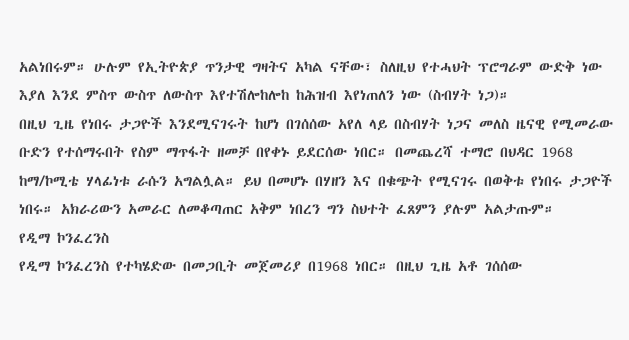አልነበሩም። ሁሉም የኢትዮጵያ ጥንታዊ ግዛትና አካል ናቸው፣ ስለዚህ የተሓህት ፕሮግራም ውድቅ ነው እያለ እንደ ምስጥ ውስጥ ለውስጥ እየተሽሎከሎከ ከሕዝብ እየነጠለን ነው (ስብሃት ነጋ)።
በዚህ ጊዜ የነበሩ ታጋዮች እንደሚናገሩት ከሆነ በገሰሰው አየለ ላይ በስብሃት ነጋና መለስ ዜናዊ የሚመራው ቡድን የተሰማሩበት የስም ማጥፋት ዘመቻ በየቀኑ ይደርሰው ነበር። በመጨረሻ ተማሮ በህዳር 1968 ከማ/ኮሚቴ ሃላፊነቱ ራሱን አግልሏል። ይህ በመሆኑ በሃዘን እና በቁጭት የሚናገሩ በወቅቱ የነበሩ ታጋዮች ነበሩ። አክራሪውን አመራር ለመቆጣጠር አቅም ነበረን ግን ስህተት ፈጸምን ያሉም አልታጡም።
የዲማ ኮንፈረንስ
የዲማ ኮንፈረንስ የተካሄድው በመጋቢት መጀመሪያ በ1968 ነበር። በዚህ ጊዜ አቶ ገሰሰው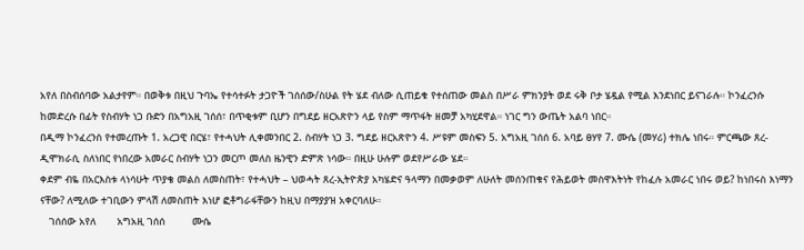አየለ በስብሰባው አልታየም። በወቅቱ በዚህ ጉባኤ የተሳተፉት ታጋዮች ገሰሰው/ስሁል የት ሄደ ብለው ሲጠይቁ የተሰጠው መልስ በሥራ ምክንያት ወደ ሩቅ ቦታ ሄዷል የሚል እንደነበር ይናገራሉ። ኮንፈረንሱ ከመድረሱ በፊት የስብሃት ነጋ ቡድን በአግአዚ ገሰሰ፣ በጥቂቱም ቢሆን በግደይ ዘርአጽዮን ላይ የስም ማጥፋት ዘመቻ አካሂደዋል። ነገር ግን ውጤት አልባ ነበር።
በዲማ ኮንፈረንስ የተመረጡት 1. አረጋዊ በርሄ፣ የተሓህት ሊቀመንበር 2. ስብሃት ነጋ 3. ግደይ ዘርአጽዮን 4. ሥዩም መስፍን 5. አግአዚ ገሰሰ 6. አባይ ፀሃየ 7. ሙሴ (መሃሪ) ተክሌ ነበሩ። ምርጫው ጸረ-ዲሞክራሲ ስለነበር የነበረው አመራር ስብሃት ነጋን መርጦ መለስ ዜንዊን ድምጽ ነሳው። በዚሁ ሁሉም ወደየሥራው ሄደ።
ቀደም ብዬ በአርእስቱ ላነሳሁት ጥያቄ መልስ ለመስጠት፣ የተሓህት – ህወሓት ጸረ-ኢትዮጵያ አካሄድና ዓላማን በመቃወም ለሁለት መሰንጠቁና የሕይወት መስዋእትነት የከፈሉ አመራር ነበሩ ወይ? ከነበሩስ እነማን ናቸው? ለሚለው ተገቢውን ምላሽ ለመስጠት እነሆ ፎቶግራፋቸውን ከዚህ በማያያዝ አቀርባለሁ።
   ገሰሰው አየለ       አግአዚ ገሰሰ         ሙሴ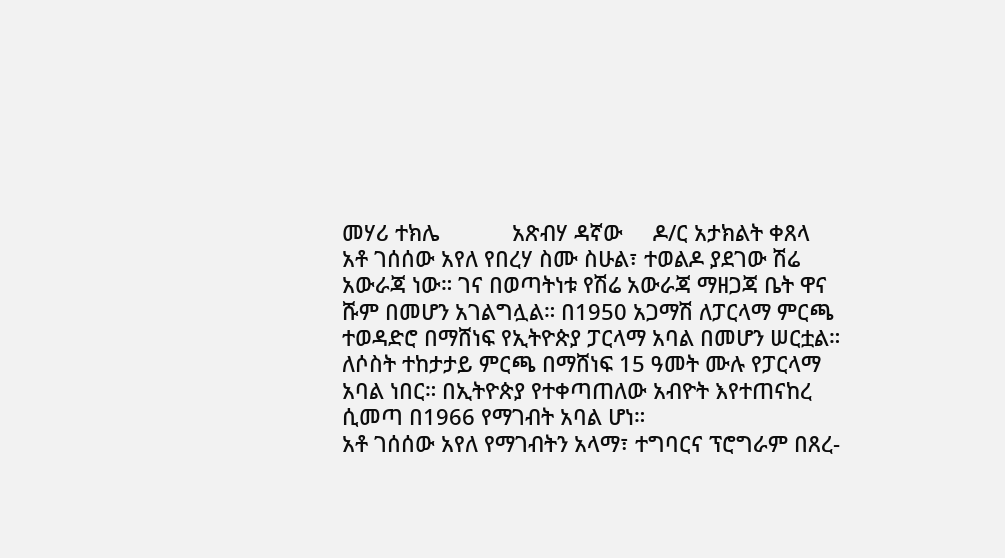መሃሪ ተክሌ            አጽብሃ ዳኛው     ዶ/ር አታክልት ቀጸላ
አቶ ገሰሰው አየለ የበረሃ ስሙ ስሁል፣ ተወልዶ ያደገው ሽሬ አውራጃ ነው። ገና በወጣትነቱ የሽሬ አውራጃ ማዘጋጃ ቤት ዋና ሹም በመሆን አገልግሏል። በ1950 አጋማሽ ለፓርላማ ምርጫ ተወዳድሮ በማሸነፍ የኢትዮጵያ ፓርላማ አባል በመሆን ሠርቷል። ለሶስት ተከታታይ ምርጫ በማሸነፍ 15 ዓመት ሙሉ የፓርላማ አባል ነበር። በኢትዮጵያ የተቀጣጠለው አብዮት እየተጠናከረ ሲመጣ በ1966 የማገብት አባል ሆነ።
አቶ ገሰሰው አየለ የማገብትን አላማ፣ ተግባርና ፕሮግራም በጸረ-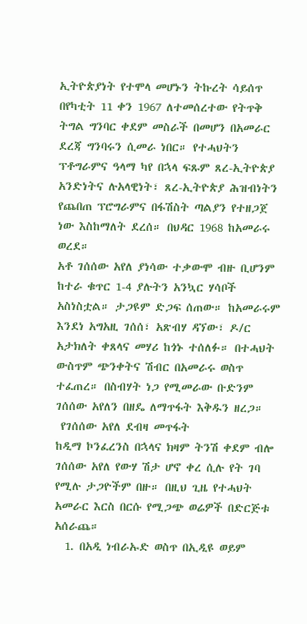ኢትዮጵያነት የተሞላ መሆኑን ትኩረት ሳይሰጥ በየካቲት 11 ቀን 1967 ለተመሰረተው የትጥቅ ትግል ግንባር ቀደም መስራች በመሆን በአመራር ደረጃ ግንባሩን ሲመራ ነበር። የተሓህትን ፕቶግራምና ዓላማ ካየ በኋላ ፍጹም ጸረ-ኢትዮጵያ አንድነትና ሉአላዊነት፣ ጸረ-ኢትዮጵያ ሕዝብነትን የጨበጠ ፕሮግራምና በፋሽስት ጣልያን የተዘጋጀ ነው እስከማለት ደረሰ። በህዳር 1968 ከአመራሩ ወረደ።
አቶ ገሰሰው አየለ ያነሳው ተቃውሞ ብዙ ቢሆንም ከተራ ቁጥር 1-4 ያሉትን አንኳር ሃሳቦች አስነስቷል። ታጋዩም ድጋፍ ሰጠው። ከአመራሩም እንደነ አግአዚ ገሰሰ፣ አጽብሃ ዳኘው፣ ዶ/ር አታክለት ቀጸላና መሃሪ ከጎኑ ተሰለፉ። በተሓህት ውስጥም ጭንቀትና ሽብር በአመራሩ ወስጥ ተፈጠረ። በስብሃት ነጋ የሚመራው ቡድንም ገሰሰው አየለን በዘዴ ለማጥፋት እቅዱን ዘረጋ።
 የገሰሰው አየለ ደብዛ መጥፋት
ከዲማ ኮንፈረንስ በኋላና ክዛም ትንሽ ቀደም ብሎ ገሰሰው አየለ የውሃ ሽታ ሆኖ ቀረ ሲሉ የት ገባ የሚሉ ታጋዮችም በዙ። በዚህ ጊዜ የተሓህት አመራር እርስ በርሱ የሚጋጭ ወሬዎች በድርጅቱ አሰራጨ።
  1. በአዲ ነብራኡድ ወስጥ በኢዲዩ ወይም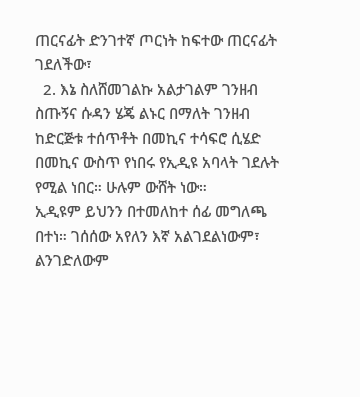ጠርናፊት ድንገተኛ ጦርነት ከፍተው ጠርናፊት ገደለችው፣
  2. እኔ ስለሸመገልኩ አልታገልም ገንዘብ ስጡኝና ሱዳን ሄጄ ልኑር በማለት ገንዘብ ከድርጅቱ ተሰጥቶት በመኪና ተሳፍሮ ሲሄድ በመኪና ውስጥ የነበሩ የኢዲዩ አባላት ገደሉት የሚል ነበር። ሁሉም ውሸት ነው።
ኢዲዩም ይህንን በተመለከተ ሰፊ መግለጫ በተነ። ገሰሰው አየለን እኛ አልገደልነውም፣ ልንገድለውም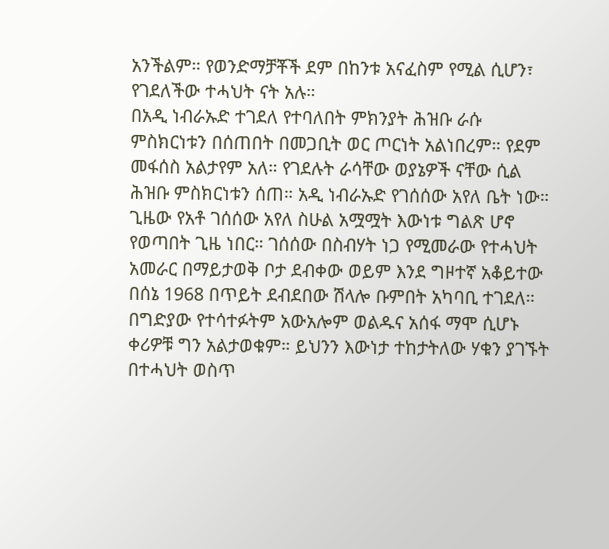አንችልም። የወንድማቻቾች ደም በከንቱ አናፈስም የሚል ሲሆን፣ የገደለችው ተሓህት ናት አሉ።
በአዲ ነብራኡድ ተገደለ የተባለበት ምክንያት ሕዝቡ ራሱ ምስክርነቱን በሰጠበት በመጋቢት ወር ጦርነት አልነበረም። የደም መፋሰስ አልታየም አለ። የገደሉት ራሳቸው ወያኔዎች ናቸው ሲል ሕዝቡ ምስክርነቱን ሰጠ። አዲ ነብራኡድ የገሰሰው አየለ ቤት ነው። ጊዜው የአቶ ገሰሰው አየለ ስሁል አሟሟት እውነቱ ግልጽ ሆኖ የወጣበት ጊዜ ነበር። ገሰሰው በስብሃት ነጋ የሚመራው የተሓህት አመራር በማይታወቅ ቦታ ደብቀው ወይም እንደ ግዞተኛ አቆይተው በሰኔ 1968 በጥይት ደብደበው ሽላሎ ቡምበት አካባቢ ተገደለ። በግድያው የተሳተፉትም አውአሎም ወልዱና አሰፋ ማሞ ሲሆኑ ቀሪዎቹ ግን አልታወቁም። ይህንን እውነታ ተከታትለው ሃቁን ያገኙት በተሓህት ወስጥ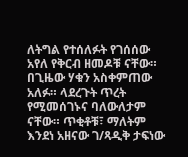ለትግል የተሰለፉት የገሰሰው አየለ የቅርብ ዘመዶቹ ናቸው። በጊዜው ሃቁን አስቀምጠው አለፉ። ላደረጉት ጥረት የሚመሰገኑና ባለውለታም ናቸው። ጥቂቶቹ፣ ማለትም እንደነ አዘናው ገ/ጻዲቅ ታፍነው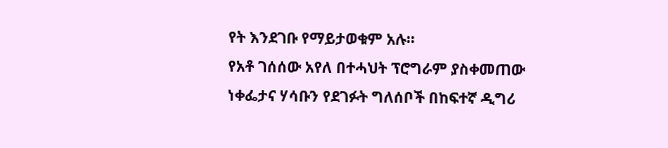የት እንደገቡ የማይታወቁም አሉ።
የአቶ ገሰሰው አየለ በተሓህት ፕሮግራም ያስቀመጠው ነቀፌታና ሃሳቡን የደገፉት ግለሰቦች በከፍተኛ ዲግሪ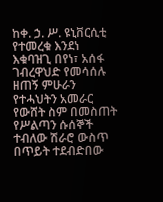ከቀ. ኃ. ሥ. ዩኒቨርሲቲ የተመረቁ እንደነ እቁባዝጊ በየነ፣ አሰፋ ገብረዋህድ የመሳሰሉ ዘጠኝ ምሁራን የተሓህትን አመራር የውሸት ስም በመስጠት የሥልጣን ሱሰኞች ተብለው ሽራሮ ውስጥ በጥይት ተደብድበው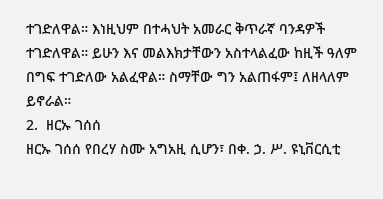ተገድለዋል። እነዚህም በተሓህት አመራር ቅጥራኛ ባንዳዎች ተገድለዋል። ይሁን እና መልእክታቸውን አስተላልፈው ከዚች ዓለም በግፍ ተገድለው አልፈዋል። ስማቸው ግን አልጠፋም፤ ለዘላለም ይኖራል።
2.  ዘርኡ ገሰሰ
ዘርኡ ገሰሰ የበረሃ ስሙ አግአዚ ሲሆን፣ በቀ. ኃ. ሥ. ዩኒቨርሲቲ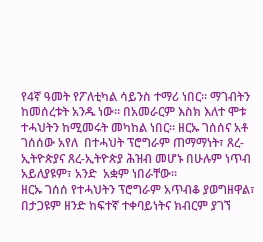የ4ኛ ዓመት የፖለቲካል ሳይንስ ተማሪ ነበር። ማገብትን ከመሰረቱት አንዱ ነው። በአመራርም እስክ እለተ ሞቱ ተሓህትን ከሚመሩት መካከል ነበር። ዘርኡ ገሰሰና አቶ ገሰሰው አየለ  በተሓህት ፕሮግራም ጠማማነት፣ ጸረ-ኢትዮጵያና ጸረ-ኢትዮጵያ ሕዝብ መሆኑ በሁሉም ነጥብ አይለያዩም፣ አንድ  አቋም ነበራቸው።
ዘርኡ ገሰሰ የተሓህትን ፕሮግራም አጥብቆ ያወግዘዋል፣ በታጋዩም ዘንድ ከፍተኛ ተቀባይነትና ክብርም ያገኘ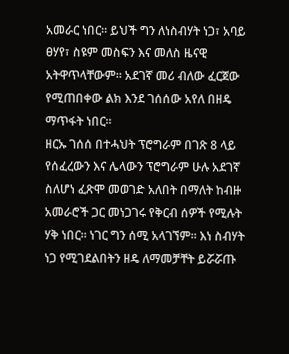አመራር ነበር። ይህች ግን ለነስብሃት ነጋ፣ አባይ ፀሃየ፣ ስዩም መስፍን እና መለስ ዜናዊ አትዋጥላቸውም። አደገኛ መሪ ብለው ፈርጀው የሚጠበቀው ልክ እንደ ገሰሰው አየለ በዘዴ ማጥፋት ነበር።
ዘርኡ ገሰሰ በተሓህት ፕሮግራም በገጽ 8 ላይ የሰፈረውን እና ሌላውን ፕሮግራም ሁሉ አደገኛ ስለሆነ ፈጽሞ መወገድ አለበት በማለት ከብዙ አመራሮች ጋር መነጋገሩ የቅርብ ሰዎች የሚሉት ሃቅ ነበር። ነገር ግን ሰሚ አላገኘም። እነ ስብሃት ነጋ የሚገደልበትን ዘዴ ለማመቻቸት ይሯሯጡ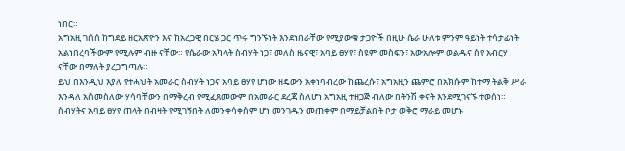ነበር።
አግአዚ ገሰሰ ከግደይ ዘርአጽዮን እና ከአረጋዊ በርሄ ጋር ጥሩ ግንኙነት እንደነበራቸው የሚያውቁ ታጋዮች በዚሁ ሴራ ሁለቱ ምንም ዓይነት ተሳታፊነት አልነበረባችውም የሚሉም ብዙ ናቸው። የሴራው አካላት ስብሃት ነጋ፣ መለስ ዜናዊ፣ አባይ ፀሃየ፣ ስዩም መስፍን፣ አውአሎም ወልዱና ስየ አብርሃ ናቸው በማለት ያረጋግጣሉ።
ይህ በእንዲህ እያለ የተሓህት አመራር ስብሃት ነጋና አባይ ፀሃየ ሆነው ዘዴውን አቀነባብረው ከጨረሱ፣ አግአዚን ጨምሮ በአክሱም ከተማ ትልቅ ሥራ እንዳለ አስመስለው ሃሳባቸውን በማቅረብ የሚፈጸመውም በአመራር ደረጃ ስለሆነ አግአዚ ተዘጋጅ ብለው በትንሽ ቀናት እንደሚገናኙ ተወሰነ። ስብሃትና አባይ ፀሃየ ጠላት በብዛት የሚገኝበት ለመንቀሳቀስም ሆነ መንገዱን መጠቀም በማይቻልበት ቦታ ወቅሮ ማራይ መሆኑ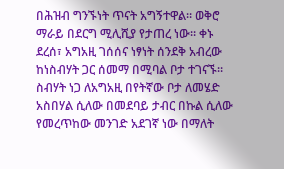በሕዝብ ግንኙነት ጥናት አግኝተዋል። ወቅሮ ማራይ በደርግ ሚሊሺያ የታጠረ ነው። ቀኑ ደረሰ፣ አግአዚ ገሰሰና ነፃነት ሰንደቅ አብረው ከነስብሃት ጋር ሰመማ በሚባል ቦታ ተገናኙ። ስብሃት ነጋ ለአግአዚ በየትኛው ቦታ ለመሄድ አስበሃል ሲለው በመደባይ ታብር በኩል ሲለው የመረጥከው መንገድ አደገኛ ነው በማለት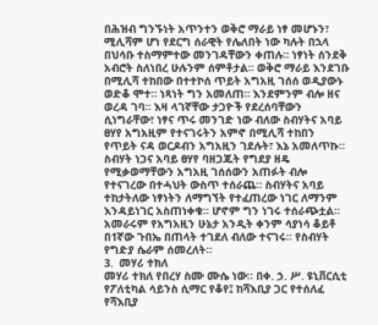በሕዝብ ግንኙነት አጥንተን ወቅሮ ማራይ ነፃ መሆኑን፣ ሚሊሻም ሆነ የደርግ ሰራዊት የሌለበት ነው ካሉት በኋላ በህሳቡ ተስማምተው መንገዳቸውን ቀጠሉ። ነፃነት ሰንደቅ አብሮት ስለነበረ ሁሉንም ሰምቶታል። ወቅሮ ማራይ እንደገቡ በሚሊሻ ተከበው በተተኮሰ ጥይት አግአዚ ገሰሰ ወዲያውኑ ወድቆ ሞተ። ነጻነት ግን አመለጠ። እንደምንም ብሎ ዘና ወረዳ ገባ። እዛ ላገኛቸው ታጋዮች የደረሰባቸውን ሲነግራቸው፣ ነፃና ጥሩ መንገድ ነው ብለው ስብሃትና አባይ ፀሃየ አግአዚም የተናገሩትን አምኖ በሚሊሻ ተከበን የጥይት ናዳ ወርዶብን አግአዚን ገደሉት፣ እኔ አመለጥኩ። ስብሃት ነጋና አባይ ፀሃየ ባዘጋጁት የግደያ ዘዴ የሚቃወማቸውን አግአዚ ገሰሰውን አጠፉት ብሎ የተናገረው በተሓህት ውስጥ ተሰራጨ። ስብሃትና አባይ ተከታትለው ነፃነትን ለማግኘት የተፈጠረው ነገር ለማንም እንዳይነገር አስጠነቀቁ። ሆኖም ግን ነገሩ ተሰራጭቷል። አመራሩም የአግአዚን ሁኔታ አንዲት ቀንም ሳያነሳ ቆይቶ በ1ኛው ጉበኤ በጠላት ተገደለ ብለው ተናገሩ። የስብሃት የግድያ ሴራም ሰመረለት።
3.  መሃሪ ተክለ
መሃሪ ተክለ የበረሃ ስሙ ሙሴ ነው። በቀ. ኃ. ሥ. ዩኒቨርሲቲ የፖለቲካል ሳይንስ ሲማር የቆየ፤ ከሻእቢያ ጋር የተሰለፈ የሻእቢያ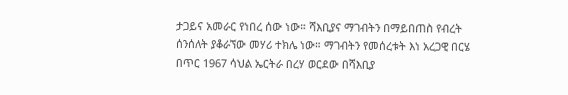ታጋይና አመራር የነበረ ሰው ነው። ሻእቢያና ማገብትን በማይበጠስ የብረት ሰንሰለት ያቆራኘው መሃሪ ተክሌ ነው። ማገብትን የመሰረቱት እነ አረጋዊ በርሄ በጥር 1967 ሳህል ኤርትራ በረሃ ወርደው በሻእቢያ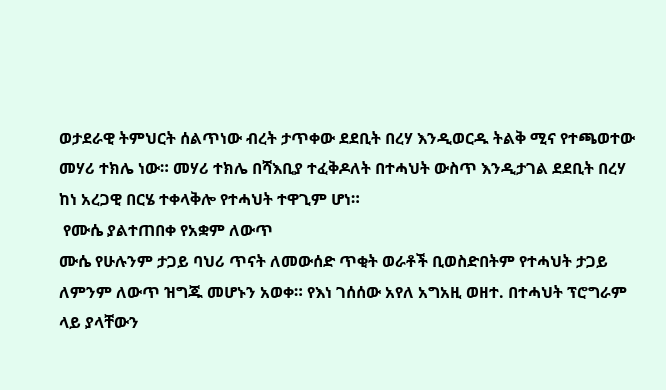ወታደራዊ ትምህርት ሰልጥነው ብረት ታጥቀው ደደቢት በረሃ እንዲወርዱ ትልቅ ሚና የተጫወተው መሃሪ ተክሌ ነው። መሃሪ ተክሌ በሻእቢያ ተፈቅዶለት በተሓህት ውስጥ እንዲታገል ደደቢት በረሃ ከነ አረጋዊ በርሄ ተቀላቅሎ የተሓህት ተዋጊም ሆነ።
 የሙሴ ያልተጠበቀ የአቋም ለውጥ
ሙሴ የሁሉንም ታጋይ ባህሪ ጥናት ለመውሰድ ጥቂት ወራቶች ቢወስድበትም የተሓህት ታጋይ ለምንም ለውጥ ዝግጁ መሆኑን አወቀ። የእነ ገሰሰው አየለ አግአዚ ወዘተ. በተሓህት ፕሮግራም ላይ ያላቸውን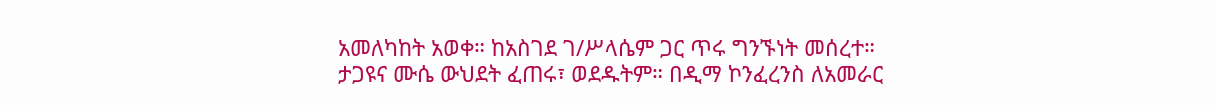አመለካከት አወቀ። ከአስገደ ገ/ሥላሴም ጋር ጥሩ ግንኙነት መሰረተ። ታጋዩና ሙሴ ውህደት ፈጠሩ፣ ወደዱትም። በዲማ ኮንፈረንስ ለአመራር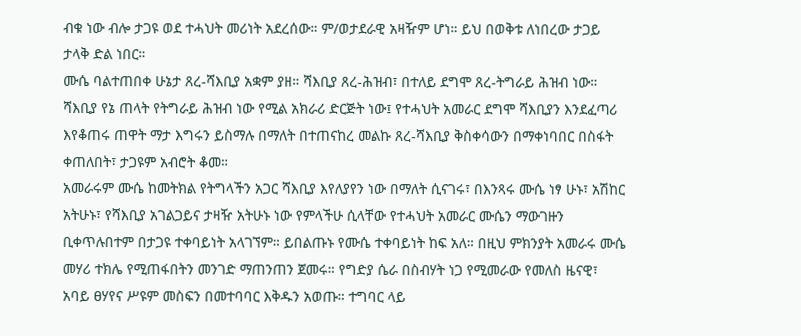ብቁ ነው ብሎ ታጋዩ ወደ ተሓህት መሪነት አደረሰው። ም/ወታደራዊ አዛዥም ሆነ። ይህ በወቅቱ ለነበረው ታጋይ ታላቅ ድል ነበር።
ሙሴ ባልተጠበቀ ሁኔታ ጸረ-ሻእቢያ አቋም ያዘ። ሻእቢያ ጸረ-ሕዝብ፣ በተለይ ደግሞ ጸረ-ትግራይ ሕዝብ ነው። ሻእቢያ የኔ ጠላት የትግራይ ሕዝብ ነው የሚል አክራሪ ድርጅት ነው፤ የተሓህት አመራር ደግሞ ሻእቢያን እንደፈጣሪ እየቆጠሩ ጠዋት ማታ እግሩን ይስማሉ በማለት በተጠናከረ መልኩ ጸረ-ሻእቢያ ቅስቀሳውን በማቀነባበር በስፋት ቀጠለበት፣ ታጋዩም አብሮት ቆመ።
አመራሩም ሙሴ ከመትክል የትግላችን አጋር ሻእቢያ እየለያየን ነው በማለት ሲናገሩ፣ በእንጻሩ ሙሴ ነፃ ሁኑ፣ አሽከር አትሁኑ፣ የሻእቢያ አገልጋይና ታዛዥ አትሁኑ ነው የምላችሁ ሲላቸው የተሓህት አመራር ሙሴን ማውገዙን ቢቀጥሉበተም በታጋዩ ተቀባይነት አላገኘም። ይበልጡኑ የሙሴ ተቀባይነት ከፍ አለ። በዚህ ምክንያት አመራሩ ሙሴ መሃሪ ተክሌ የሚጠፋበትን መንገድ ማጠንጠን ጀመሩ። የግድያ ሴራ በስብሃት ነጋ የሚመራው የመለስ ዜናዊ፣ አባይ ፀሃየና ሥዩም መስፍን በመተባባር እቅዱን አወጡ። ተግባር ላይ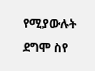የሚያውሉት ደግሞ ስየ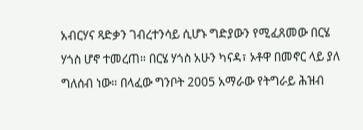አብርሃና ጻድቃን ገብረተንሳይ ሲሆኑ ግድያውን የሚፈጸመው በርሄ ሃጎስ ሆኖ ተመረጠ። በርሄ ሃጎስ አሁን ካናዳ፣ ኦቶዋ በመኖር ላይ ያለ ግለሰብ ነው። በላፈው ግንቦት 2005 አማራው የትግራይ ሕዝብ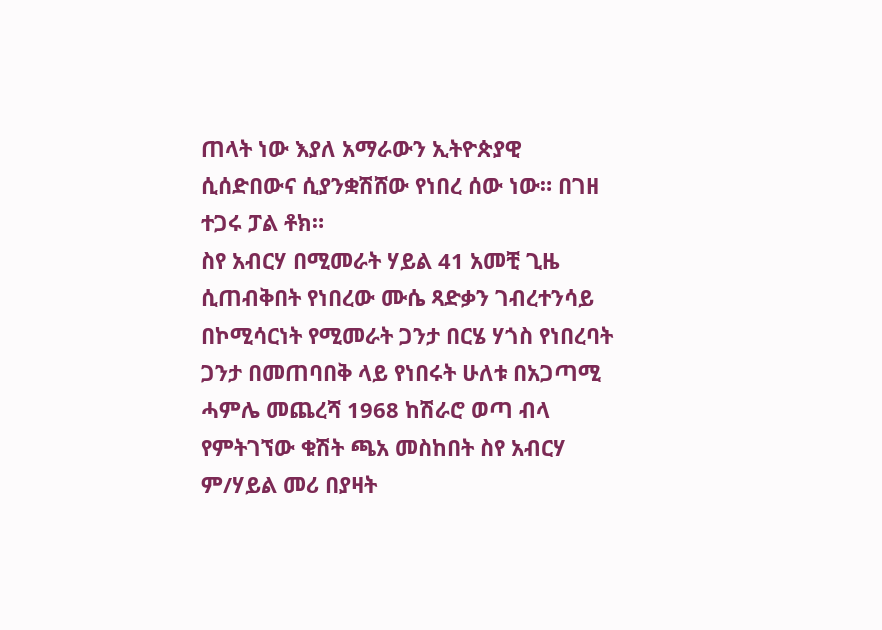ጠላት ነው እያለ አማራውን ኢትዮጵያዊ ሲሰድበውና ሲያንቋሽሸው የነበረ ሰው ነው። በገዘ ተጋሩ ፓል ቶክ።
ስየ አብርሃ በሚመራት ሃይል 41 አመቺ ጊዜ ሲጠብቅበት የነበረው ሙሴ ጻድቃን ገብረተንሳይ በኮሚሳርነት የሚመራት ጋንታ በርሄ ሃጎስ የነበረባት ጋንታ በመጠባበቅ ላይ የነበሩት ሁለቱ በአጋጣሚ ሓምሌ መጨረሻ 1968 ከሽራሮ ወጣ ብላ የምትገኘው ቁሽት ጫአ መስከበት ስየ አብርሃ ም/ሃይል መሪ በያዛት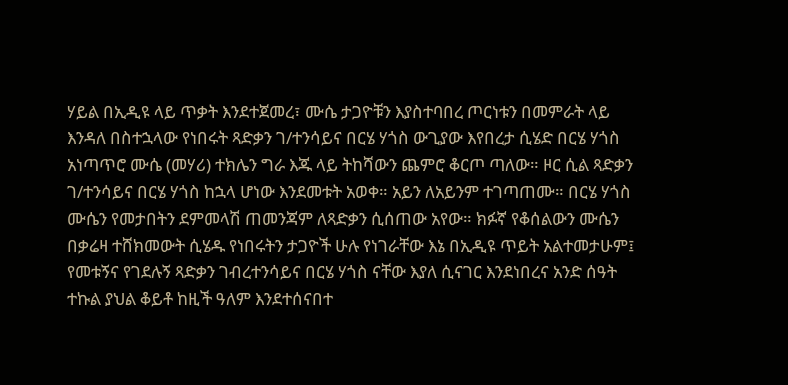ሃይል በኢዲዩ ላይ ጥቃት እንደተጀመረ፣ ሙሴ ታጋዮቹን እያስተባበረ ጦርነቱን በመምራት ላይ እንዳለ በስተኋላው የነበሩት ጻድቃን ገ/ተንሳይና በርሄ ሃጎስ ውጊያው እየበረታ ሲሄድ በርሄ ሃጎስ አነጣጥሮ ሙሴ (መሃሪ) ተክሌን ግራ እጁ ላይ ትከሻውን ጨምሮ ቆርጦ ጣለው። ዞር ሲል ጻድቃን ገ/ተንሳይና በርሄ ሃጎስ ከኋላ ሆነው እንደመቱት አወቀ። አይን ለአይንም ተገጣጠሙ። በርሄ ሃጎስ ሙሴን የመታበትን ደምመላሽ ጠመንጃም ለጻድቃን ሲሰጠው አየው። ክፉኛ የቆሰልውን ሙሴን በቃሬዛ ተሸክመውት ሲሄዱ የነበሩትን ታጋዮች ሁሉ የነገራቸው እኔ በኢዲዩ ጥይት አልተመታሁም፤ የመቱኝና የገደሉኝ ጻድቃን ገብረተንሳይና በርሄ ሃጎስ ናቸው እያለ ሲናገር እንደነበረና አንድ ሰዓት ተኩል ያህል ቆይቶ ከዚች ዓለም እንደተሰናበተ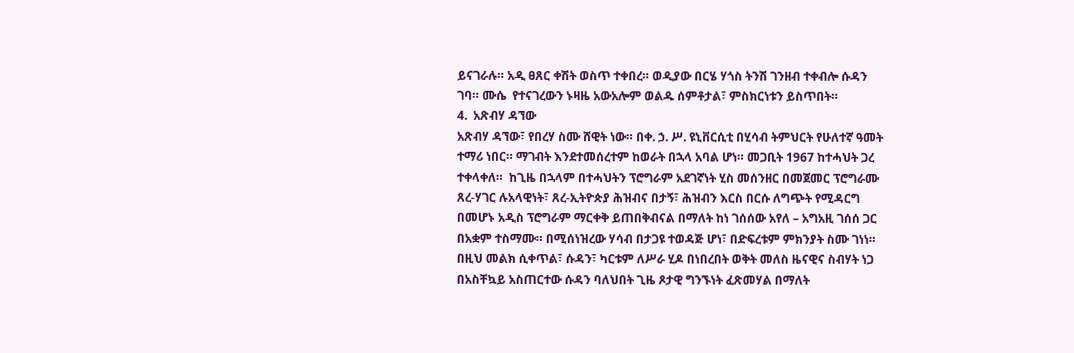ይናገራሉ። አዲ ፀጸር ቀሽት ወስጥ ተቀበረ። ወዲያው በርሄ ሃጎስ ትንሽ ገንዘብ ተቀብሎ ሱዳን ገባ። ሙሴ  የተናገረውን ኑዛዜ አውአሎም ወልዱ ሰምቶታል፣ ምስክርነቱን ይስጥበት።
4.  አጽብሃ ዳኘው
አጽብሃ ዳኘው፣ የበረሃ ስሙ ሸዊት ነው። በቀ. ኃ. ሥ. ዩኒቨርሲቲ በሂሳብ ትምህርት የሁለተኛ ዓመት ተማሪ ነበር። ማገብት እንደተመሰረተም ከወራት በኋላ አባል ሆነ። መጋቢት 1967 ከተሓህት ጋረ ተቀላቀለ።  ከጊዜ በኋላም በተሓህትን ፕሮግራም አደገኛነት ሂስ መሰንዘር በመጀመር ፕሮግራሙ ጸረ-ሃገር ሉአላዊነት፣ ጸረ-ኢትዮጵያ ሕዝብና በታኝ፣ ሕዝብን እርስ በርሱ ለግጭት የሚዳርግ በመሆኑ አዲስ ፕሮግራም ማርቀቅ ይጠበቅብናል በማለት ከነ ገሰሰው አየለ – አግአዚ ገሰሰ ጋር በአቋም ተስማሙ። በሚሰነዝረው ሃሳብ በታጋዩ ተወዳጅ ሆነ፣ በድፍረቱም ምክንያት ስሙ ገነነ። በዚህ መልክ ሲቀጥል፣ ሱዳን፣ ካርቱም ለሥራ ሂዶ በነበረበት ወቅት መለስ ዜናዊና ስብሃት ነጋ በአስቸኳይ አስጠርተው ሱዳን ባለህበት ጊዜ ጾታዊ ግንኙነት ፈጽመሃል በማለት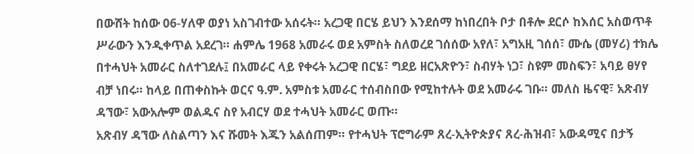በውሸት ከሰው 06-ሃለዋ ወያነ አስገብተው አሰሩት። አረጋዊ በርሄ ይህን እንደሰማ ከነበረበት ቦታ በቶሎ ደርሶ ከእሰር አስወጥቶ ሥራውን እንዲቀጥል አደረገ። ሐምሌ 1968 አመራሩ ወደ አምስት ስለወረደ ገሰሰው አየለ፣ አግአዚ ገሰሰ፣ ሙሴ (መሃሪ) ተክሌ በተሓህት አመራር ስለተገደሉ፤ በአመራር ላይ የቀሩት አረጋዊ በርሄ፣ ግደይ ዘርአጽዮን፣ ስብሃት ነጋ፣ ስዩም መስፍን፣ አባይ ፀሃየ ብቻ ነበሩ። ከላይ በጠቀስኩት ወርና ዓ.ም. አምስቱ አመራር ተሰብስበው የሚከተሉት ወደ አመራሩ ገቡ። መለስ ዜናዊ፣ አጽብሃ ዳኘው፣ አውአሎም ወልዱና ስየ አብርሃ ወደ ተሓህት አመራር ወጡ።
አጽብሃ ዳኘው ለስልጣን እና ሹመት እጁን አልሰጠም። የተሓህት ፕሮግራም ጸረ-ኢትዮጵያና ጸረ-ሕዝብ፣ አውዳሚና በታኝ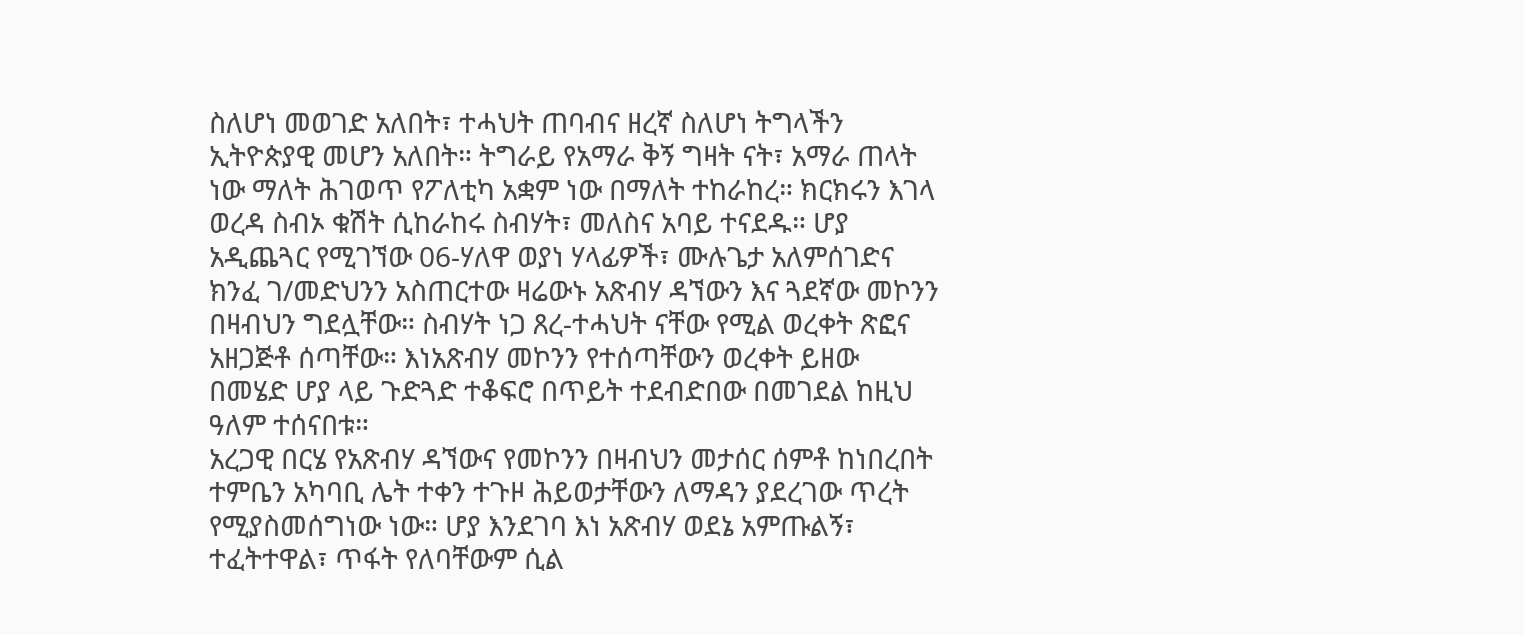ስለሆነ መወገድ አለበት፣ ተሓህት ጠባብና ዘረኛ ስለሆነ ትግላችን ኢትዮጵያዊ መሆን አለበት። ትግራይ የአማራ ቅኝ ግዛት ናት፣ አማራ ጠላት ነው ማለት ሕገወጥ የፖለቲካ አቋም ነው በማለት ተከራከረ። ክርክሩን እገላ ወረዳ ስብኦ ቁሽት ሲከራከሩ ስብሃት፣ መለስና አባይ ተናደዱ። ሆያ አዲጨጓር የሚገኘው 06-ሃለዋ ወያነ ሃላፊዎች፣ ሙሉጌታ አለምሰገድና ክንፈ ገ/መድህንን አስጠርተው ዛሬውኑ አጽብሃ ዳኘውን እና ጓደኛው መኮንን በዛብህን ግደሏቸው። ስብሃት ነጋ ጸረ-ተሓህት ናቸው የሚል ወረቀት ጽፎና አዘጋጅቶ ሰጣቸው። እነአጽብሃ መኮንን የተሰጣቸውን ወረቀት ይዘው በመሄድ ሆያ ላይ ጉድጓድ ተቆፍሮ በጥይት ተደብድበው በመገደል ከዚህ ዓለም ተሰናበቱ።
አረጋዊ በርሄ የአጽብሃ ዳኘውና የመኮንን በዛብህን መታሰር ሰምቶ ከነበረበት ተምቤን አካባቢ ሌት ተቀን ተጉዞ ሕይወታቸውን ለማዳን ያደረገው ጥረት የሚያስመሰግነው ነው። ሆያ እንደገባ እነ አጽብሃ ወደኔ አምጡልኝ፣ ተፈትተዋል፣ ጥፋት የለባቸውም ሲል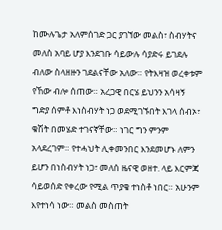ከሙሉጌታ አለምሰገድ ጋር ያገኘው መልስ፣ ስብሃትና መለስ አባይ ሆያ እንደገቡ ሳይውሉ ሳያድሩ ይገደሉ ብለው ስላዘዙን ገደልናቸው አለው። የትእዛዝ ወረቀቱም የኸው ብሎ ሰጠው። አረጋዊ በርሄ ይህንን አሳዛኝ ግድያ ሰምቶ እነስብሃት ነጋ ወደሚገኙበት እገላ ሰብኦ፣ ቁሽት በመሄድ ተገናኛቸው። ነገር ግን ምንም አላደረገም። የተሓህት ሊቀመንበር እንደመሆኑ ለምን ይሆን በነስብሃት ነጋ፣ መለሰ ዜናዊ ወዘተ. ላይ እርምጃ ሳይወሰድ የቀረው የሚል ጥያቄ ተነስቶ ነበር። አሁንም እየተነሳ ነው። መልስ መስጠት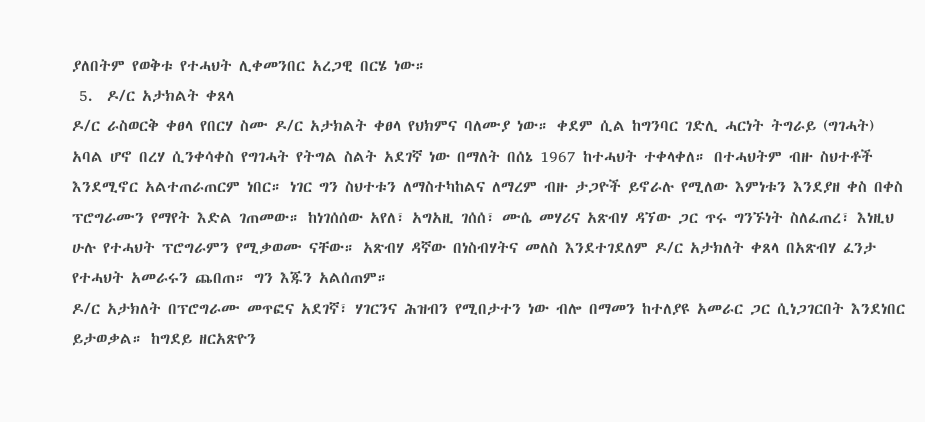ያለበትም የወቅቱ የተሓህት ሊቀመንበር አረጋዊ በርሄ ነው።
 5.  ዶ/ር አታክልት ቀጸላ
ዶ/ር ራስወርቅ ቀፀላ የበርሃ ስሙ ዶ/ር አታክልት ቀፀላ የህክምና ባለሙያ ነው። ቀደም ሲል ከግንባር ገድሊ ሓርነት ትግራይ (ግገሓት) አባል ሆኖ በረሃ ሲንቀሳቀስ የግገሓት የትግል ስልት አደገኛ ነው በማለት በሰኔ 1967 ከተሓህት ተቀላቀለ። በተሓህትም ብዙ ስህተቶች እንደሚኖር አልተጠራጠርም ነበር። ነገር ግን ስህተቱን ለማስተካከልና ለማረም ብዙ ታጋዮች ይኖራሉ የሚለው እምነቱን እንደያዘ ቀስ በቀስ ፕሮግራሙን የማየት እድል ገጠመው። ከነገሰሰው አየለ፣ አግአዚ ገሰሰ፣ ሙሴ መሃሪና አጽብሃ ዳኘው ጋር ጥሩ ግንኙነት ስለፈጠረ፣ እነዚህ ሁሉ የተሓህት ፕሮግራምን የሚቃወሙ ናቸው። አጽብሃ ዳኛው በነስብሃትና መለስ እንደተገደለም ዶ/ር አታክለት ቀጸላ በአጽብሃ ፈንታ የተሓህት አመራሩን ጨበጠ። ግን እጁን አልሰጠም።
ዶ/ር አታክለት በፕሮግራሙ መጥፎና አደገኛ፣ ሃገርንና ሕዝብን የሚበታተን ነው ብሎ በማመን ከተለያዩ አመራር ጋር ሲነጋገርበት እንደነበር ይታወቃል። ከግደይ ዘርአጽዮን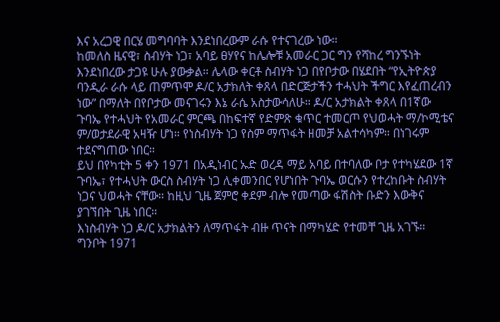እና አረጋዊ በርሄ መግባባት እንደነበረውም ራሱ የተናገረው ነው።
ከመለስ ዜናዊ፣ ስብሃት ነጋ፣ አባይ ፀሃየና ከሌሎቹ አመራር ጋር ግን የሻከረ ግንኙነት እንደነበረው ታጋዩ ሁሉ ያውቃል። ሌላው ቀርቶ ስብሃት ነጋ በየቦታው በሄደበት “የኢትዮጵያ ባንዲራ ራሱ ላይ ጠምጥሞ ዶ/ር አታክለት ቀጸላ በድርጅታችን ተሓህት ችግር እየፈጠረብን ነው” በማለት በየቦታው መናገሩን እኔ ራሴ አስታውሳለሁ። ዶ/ር አታክልት ቀጸላ በ1ኛው ጉባኤ የተሓህት የአመራር ምርጫ በከፍተኛ የድምጽ ቁጥር ተመርጦ የህወሓት ማ/ኮሚቴና ም/ወታደራዊ አዛዥ ሆነ። የነስብሃት ነጋ የስም ማጥፋት ዘመቻ አልተሳካም። በነገሩም ተደናግጠው ነበር።
ይህ በየካቲት 5 ቀን 1971 በአዲነብር ኡድ ወረዳ ማይ አባይ በተባለው ቦታ የተካሄደው 1ኛ ጉባኤ፣ የተሓህት ውርስ ስብሃት ነጋ ሊቀመንበር የሆነበት ጉባኤ ወርሱን የተረከቡት ስብሃት ነጋና ህወሓት ናቸው። ከዚህ ጊዜ ጀምሮ ቀደም ብሎ የመጣው ፋሽስት ቡድን እውቅና ያገኘበት ጊዜ ነበር።
እነስብሃት ነጋ ዶ/ር አታክልትን ለማጥፋት ብዙ ጥናት በማካሄድ የተመቸ ጊዜ አገኙ። ግንቦት 1971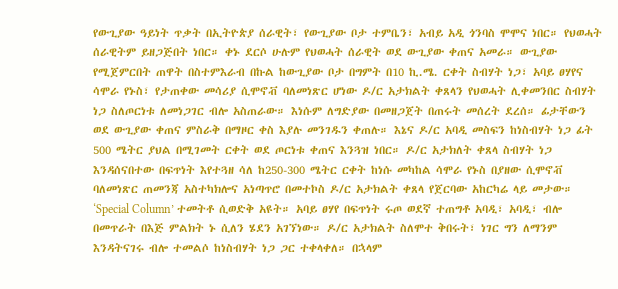የውጊያው ዓይነት ጥቃት በኢትዮጵያ ሰራዊት፣ የውጊያው ቦታ ተምቤን፣ አብይ አዲ ጎንባስ ሞሞና ነበር። የህወሓት ሰራዊትም ይዘጋጅበት ነበር። ቀኑ ደርሶ ሁሉም የህወሓት ሰራዊት ወደ ውጊያው ቀጠና አመራ። ውጊያው የሚጀምርበት ጠዋት በስተምእራብ በኩል ከውጊያው ቦታ በግምት በ10 ኪ.ሜ. ርቀት ስብሃት ነጋ፣ አባይ ፀሃየና ሳሞራ የኑስ፣ የታጠቀው መሳሪያ ሲሞኖቭ ባለመነጽር ሆነው ዶ/ር አታክልት ቀጸላን የህወሓት ሊቀመንበር ስብሃት ነጋ ስለጦርነቱ ለመነጋገር ብሎ አስጠራው። እነሱም ለግድያው በመዘጋጀት በጠሩት መሰረት ደረሰ። ፊታቸውን ወደ ውጊያው ቀጠና ምስራቅ በማዞር ቀስ እያሉ መንገዱን ቀጠሉ። እኔና ዶ/ር አባዲ መስፍን ከነስብሃት ነጋ ፊት 500 ሜትር ያህል በሚገመት ርቀት ወደ ጦርነቱ ቀጠና እንጓዝ ነበር። ዶ/ር አታክለት ቀጸላ ስብሃት ነጋ እንዳሰናበተው በፍጥነት እየተጓዘ ሳለ ከ250-300 ሜትር ርቀት ከነሱ መካከል ሳሞራ የኑስ በያዘው ሲሞኖቭ ባለመነጽር ጠመንጃ አስተካክሎና አነጣጥሮ በመተኮስ ዶ/ር አታክልት ቀጸላ የጀርባው አከርካሬ ላይ መታው። ‘Special Column’ ተመትቶ ሲወድቅ አዩት። አባይ ፀሃየ በፍጥነት ሩጦ ወደኛ ተጠግቶ አባዲ፣ አባዲ፣ ብሎ በመጥራት በእጅ ምልክት ኑ ሲለን ሄደን አገኘነው። ዶ/ር አታክልት ስለሞተ ቅበሩት፣ ነገር ግን ለማንም እንዳትናገሩ ብሎ ተመልሶ ከነስብሃት ነጋ ጋር ተቀላቀለ። በኋላም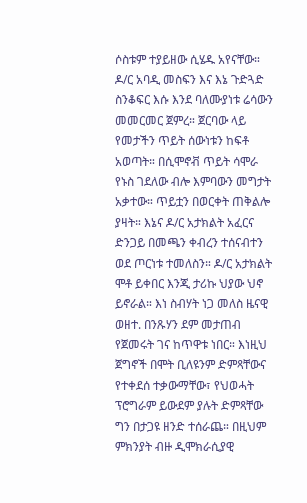ሶስቱም ተያይዘው ሲሄዱ አየናቸው።
ዶ/ር አባዲ መስፍን እና እኔ ጉድጓድ ስንቆፍር እሱ እንደ ባለሙያነቱ ሬሳውን መመርመር ጀምረ። ጀርባው ላይ የመታችን ጥይት ሰውነቱን ከፍቶ አወጣት። በሲሞኖቭ ጥይት ሳሞራ የኑስ ገደለው ብሎ እምባውን መግታት አቃተው። ጥይቷን በወርቀት ጠቅልሎ ያዛት። እኔና ዶ/ር አታክልት አፈርና ድንጋይ በመጫን ቀብረን ተሰናብተን ወደ ጦርነቱ ተመለስን። ዶ/ር አታክልት ሞቶ ይቀበር እንጂ ታሪኩ ህያው ህኖ ይኖራል። እነ ስብሃት ነጋ መለስ ዜናዊ ወዘተ. በንጹሃን ደም መታጠብ የጀመሩት ገና ከጥዋቱ ነበር። እነዚህ ጀግኖች በሞት ቢለዩንም ድምጻቸውና የተቀደሰ ተቃውማቸው፣ የህወሓት ፕሮግራም ይውደም ያሉት ድምጻቸው ግን በታጋዩ ዘንድ ተሰራጨ። በዚህም ምክንያት ብዙ ዲሞክራሲያዊ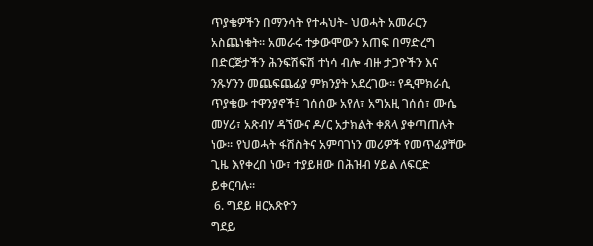ጥያቄዎችን በማንሳት የተሓህት- ህወሓት አመራርን አስጨነቁት። አመራሩ ተቃውሞውን አጠፍ በማድረግ በድርጅታችን ሕንፍሽፍሽ ተነሳ ብሎ ብዙ ታጋዮችን እና ንጹሃንን መጨፍጨፊያ ምክንያት አደረገው። የዲሞክራሲ ጥያቄው ተዋንያኖች፤ ገሰሰው አየለ፣ አግአዚ ገሰሰ፣ ሙሴ መሃሪ፣ አጽብሃ ዳኘውና ዶ/ር አታክልት ቀጸላ ያቀጣጠሉት ነው። የህወሓት ፋሽስትና አምባገነን መሪዎች የመጥፊያቸው ጊዜ እየቀረበ ነው፣ ተያይዘው በሕዝብ ሃይል ለፍርድ ይቀርባሉ።
 6. ግደይ ዘርአጽዮን
ግደይ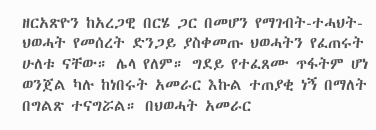ዘርአጽዮን ከአረጋዊ በርሄ ጋር በመሆን የማገብት-ተሓህት-ህወሓት የመሰረት ድንጋይ ያስቀመጡ ህወሓትን የፈጠሩት ሁለቱ ናቸው። ሌላ የለም። ግደይ የተፈጸሙ ጥፋትም ሆነ ወንጀል ካሉ ከነበሩት አመራር እኩል ተጠያቂ ነኝ በማለት በግልጽ ተናግሯል። በህወሓት አመራር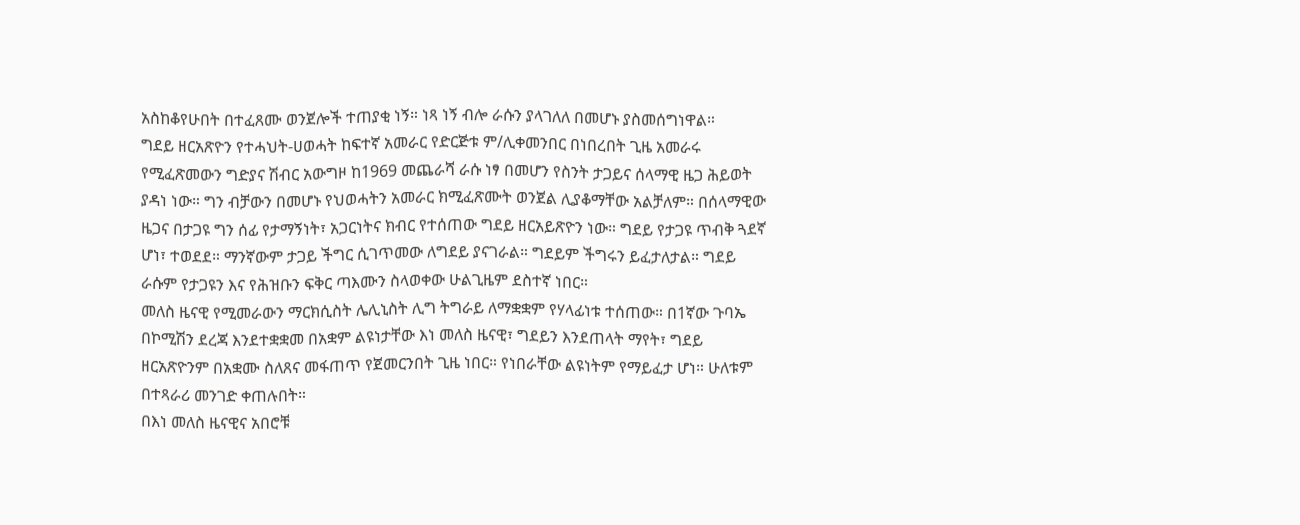አስከቆየሁበት በተፈጸሙ ወንጀሎች ተጠያቂ ነኝ። ነጻ ነኝ ብሎ ራሱን ያላገለለ በመሆኑ ያስመሰግነዋል።
ግደይ ዘርአጽዮን የተሓህት-ሀወሓት ከፍተኛ አመራር የድርጅቱ ም/ሊቀመንበር በነበረበት ጊዜ አመራሩ የሚፈጽመውን ግድያና ሽብር አውግዞ ከ1969 መጨራሻ ራሱ ነፃ በመሆን የስንት ታጋይና ሰላማዊ ዜጋ ሕይወት ያዳነ ነው። ግን ብቻውን በመሆኑ የህወሓትን አመራር ክሚፈጽሙት ወንጀል ሊያቆማቸው አልቻለም። በሰላማዊው ዜጋና በታጋዩ ግን ሰፊ የታማኝነት፣ አጋርነትና ክብር የተሰጠው ግደይ ዘርአይጽዮን ነው። ግደይ የታጋዩ ጥብቅ ጓደኛ ሆነ፣ ተወደደ። ማንኛውም ታጋይ ችግር ሲገጥመው ለግደይ ያናገራል። ግደይም ችግሩን ይፈታለታል። ግደይ ራሱም የታጋዩን እና የሕዝቡን ፍቅር ጣእሙን ስላወቀው ሁልጊዜም ደስተኛ ነበር።
መለስ ዜናዊ የሚመራውን ማርክሲስት ሌሊኒስት ሊግ ትግራይ ለማቋቋም የሃላፊነቱ ተሰጠው። በ1ኛው ጉባኤ በኮሚሽን ደረጃ እንደተቋቋመ በአቋም ልዩነታቸው እነ መለስ ዜናዊ፣ ግደይን እንደጠላት ማየት፣ ግደይ ዘርአጽዮንም በአቋሙ ስለጸና መፋጠጥ የጀመርንበት ጊዜ ነበር። የነበራቸው ልዩነትም የማይፈታ ሆነ። ሁለቱም በተጻራሪ መንገድ ቀጠሉበት።
በእነ መለስ ዜናዊና አበሮቹ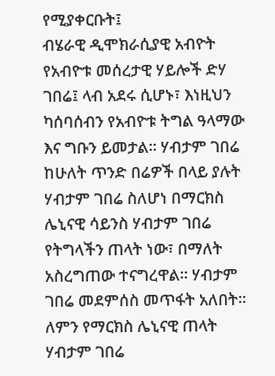የሚያቀርቡት፤
ብሄራዊ ዲሞክራሲያዊ አብዮት የአብዮቱ መሰረታዊ ሃይሎች ድሃ ገበሬ፤ ላብ አደሩ ሲሆኑ፣ እነዚህን ካሰባሰብን የአብዮቱ ትግል ዓላማው እና ግቡን ይመታል። ሃብታም ገበሬ ከሁለት ጥንድ በሬዎች በላይ ያሉት ሃብታም ገበሬ ስለሆነ በማርክስ ሌኒናዊ ሳይንስ ሃብታም ገበሬ የትግላችን ጠላት ነው፣ በማለት አስረግጠው ተናግረዋል። ሃብታም ገበሬ መደምሰስ መጥፋት አለበት። ለምን የማርክስ ሌኒናዊ ጠላት ሃብታም ገበሬ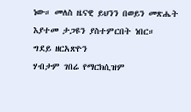ነው። መለስ ዜናዊ ይህንን በወይን መጽሔት እያተመ ታጋዩን ያስተምርበት ነበር።
ግደይ ዘርአጽዮን
ሃብታም ገበሬ የማርክሲዝም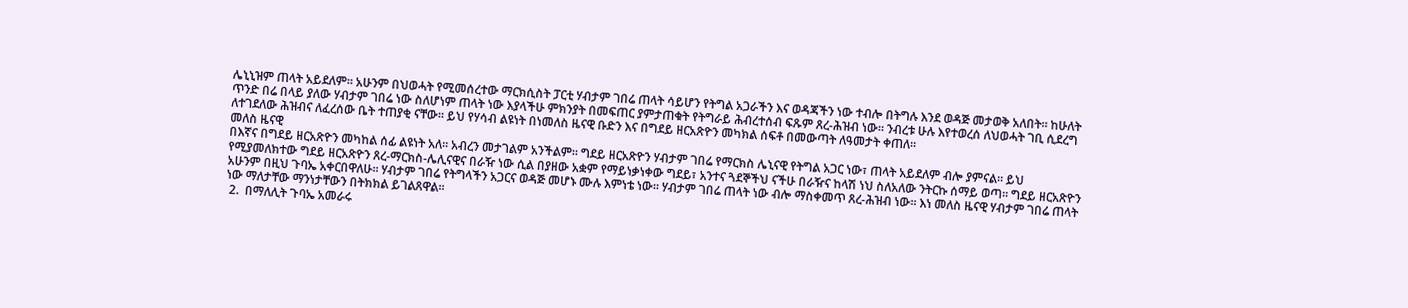ሌኒኒዝም ጠላት አይደለም። አሁንም በህወሓት የሚመሰረተው ማርክሲስት ፓርቲ ሃብታም ገበሬ ጠላት ሳይሆን የትግል አጋራችን እና ወዳጃችን ነው ተብሎ በትግሉ እንደ ወዳጅ መታወቅ አለበት። ከሁለት ጥንድ በሬ በላይ ያለው ሃብታም ገበሬ ነው ስለሆነም ጠላት ነው እያላችሁ ምክንያት በመፍጠር ያምታጠቁት የትግራይ ሕብረተሰብ ፍጹም ጸረ-ሕዝብ ነው። ንብረቱ ሁሉ እየተወረሰ ለህወሓት ገቢ ሲደረግ ለተገደለው ሕዝብና ለፈረሰው ቤት ተጠያቂ ናቸው። ይህ የሃሳብ ልዩነት በነመለስ ዜናዊ ቡድን እና በግደይ ዘርአጽዮን መካክል ሰፍቶ በመውጣት ለዓመታት ቀጠለ።
መለስ ዜናዊ
በእኛና በግደይ ዘርአጽዮን መካከል ሰፊ ልዩነት አለ። አብረን መታገልም አንችልም። ግደይ ዘርአጽዮን ሃብታም ገበሬ የማርክስ ሌኒናዊ የትግል አጋር ነው፣ ጠላት አይደለም ብሎ ያምናል። ይህ የሚያመለክተው ግደይ ዘርአጽዮን ጸረ-ማርክስ-ሌሊናዊና በራዥ ነው ሲል በያዘው አቋም የማይነቃነቀው ግደይ፣ አንተና ጓደኞችህ ናችሁ በራዥና ከላሽ ነህ ስለአለው ንትርኩ ሰማይ ወጣ። ግደይ ዘርአጽዮን አሁንም በዚህ ጉባኤ አቀርበዋለሁ። ሃብታም ገበሬ የትግላችን አጋርና ወዳጅ መሆኑ ሙሉ እምነቴ ነው። ሃብታም ገበሬ ጠላት ነው ብሎ ማስቀመጥ ጸረ-ሕዝብ ነው። እነ መለስ ዜናዊ ሃብታም ገበሬ ጠላት ነው ማለታቸው ማንነታቸውን በትክክል ይገልጸዋል።
 2.  በማለሊት ጉባኤ አመራሩ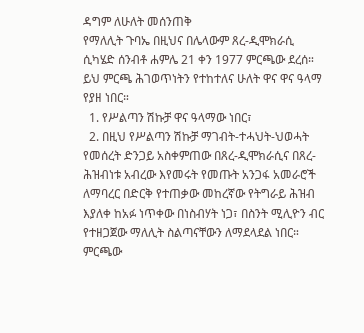ዳግም ለሁለት መሰንጠቅ
የማለሊት ጉባኤ በዚህና በሌላውም ጸረ-ዲሞክራሲ ሲካሄድ ሰንብቶ ሐምሌ 21 ቀን 1977 ምርጫው ደረሰ። ይህ ምርጫ ሕገወጥነትን የተከተለና ሁለት ዋና ዋና ዓላማ የያዘ ነበር።
  1. የሥልጣን ሽኩቻ ዋና ዓላማው ነበር፣
  2. በዚህ የሥልጣን ሽኩቻ ማገብት-ተሓህት-ህወሓት የመሰረት ድንጋይ አስቀምጠው በጸረ-ዲሞክራሲና በጸረ-ሕዝብነቱ አብረው እየመሩት የመጡት አንጋፋ አመራሮች ለማባረር በድርቅ የተጠቃው መከረኛው የትግራይ ሕዝብ እያለቀ ከአፉ ነጥቀው በነስብሃት ነጋ፣ በስንት ሚሊዮን ብር የተዘጋጀው ማለሊት ስልጣናቸውን ለማደላደል ነበር።
ምርጫው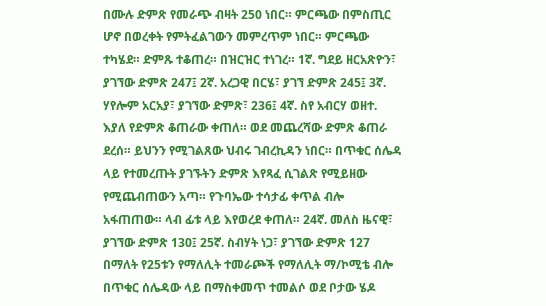በሙሉ ድምጽ የመራጭ ብዛት 250 ነበር። ምርጫው በምስጢር ሆኖ በወረቀት የምትፈልገውን መምረጥም ነበር። ምርጫው ተካሄደ። ድምጹ ተቆጠረ። በዝርዝር ተነገረ። 1ኛ. ግደይ ዘርአጽዮን፣ ያገኘው ድምጽ 247፤ 2ኛ. አረጋዊ በርሄ፣ ያገኘ ድምጽ 245፤ 3ኛ. ሃየሎም አርአያ፣ ያገኘው ድምጽ፣ 236፤ 4ኛ. ስየ አብርሃ ወዘተ. እያለ የድምጽ ቆጠራው ቀጠለ። ወደ መጨረሻው ድምጽ ቆጠራ ደረሰ። ይህንን የሚገልጸው ህብሩ ገብረኪዳን ነበር። በጥቁር ሰሌዳ ላይ የተመረጡት ያገኙትን ድምጽ እየጻፈ ሲገልጽ የሚይዘው የሚጨብጠውን አጣ። የጉባኤው ተሳታፊ ቀጥል ብሎ አፋጠጠው። ላብ ፊቱ ላይ እየወረደ ቀጠለ። 24ኛ. መለስ ዜናዊ፣ ያገኘው ድምጽ 130፤ 25ኛ. ስብሃት ነጋ፣ ያገኘው ድምጽ 127 በማለት የ25ቱን የማለሊት ተመራጮች የማለሊት ማ/ኮሚቴ ብሎ በጥቁር ሰሌዳው ላይ በማስቀመጥ ተመልሶ ወደ ቦታው ሄዶ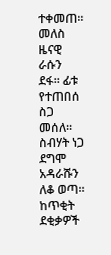ተቀመጠ። መለስ ዜናዊ ራሱን ደፋ። ፊቱ የተጠበሰ ስጋ መሰለ። ስብሃት ነጋ ደግሞ አዳራሹን ለቆ ወጣ። ከጥቂት ደቂቃዎች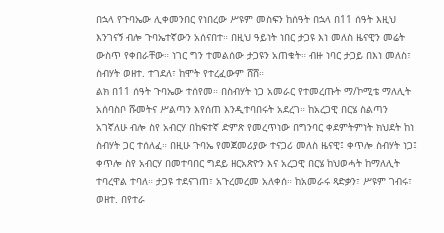በኋላ የጉባኤው ሊቀመንበር የነበረው ሥዩም መስፍን ከሰዓት በኋላ በ11 ሰዓት እዚህ እንገናኝ ብሎ ጉባኤተኛውን አሰናበተ። በዚህ ዓይነት ነበር ታጋዩ እነ መለስ ዜናዊን መሬት ውስጥ የቀበራቸው። ነገር ግን ተመልሰው ታጋዩን አጠቁት። ብዙ ነባር ታጋይ በእነ መለስ፣ ስብሃት ወዘተ. ተገደለ፣ ከሞት የተረፈውም ሸሸ።
ልክ በ11 ሰዓት ጉባኤው ተሰየመ። በስብሃት ነጋ አመራር የተመረጡት ማ/ኮሚቴ ማለሊት አሰባስቦ ሹመትና ሥልጣን እየሰጠ እንዲተባበሩት አደረገ። ከአረጋዊ በርሄ ስልጣን አገኛለሁ ብሎ ስየ አብርሃ በከፍተኛ ድምጽ የመረጥነው በግንባር ቀደምትምነት ክህደት ከነ ስብሃት ጋር ተሰለፈ። በዚሁ ጉባኤ የመጀመሪያው ተናጋሪ መለስ ዜናዊ፤ ቀጥሎ ስብሃት ነጋ፤ ቀጥሎ ስየ አብርሃ በመተባበር ግደይ ዘርአጽዮን እና አረጋዊ በርሄ ከህወሓት ከማለሊት ተባረዋል ተባለ። ታጋዩ ተደናገጠ፣ አጉረመረመ አለቀሰ። ከአመራሩ ጻድቃን፣ ሥዩም ገብሩ፣ ወዘተ. በየተራ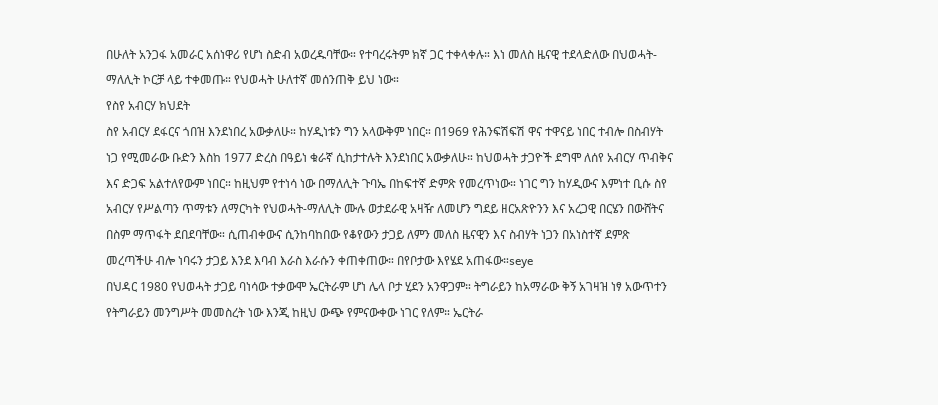በሁለት አንጋፋ አመራር አሰነዋሪ የሆነ ስድብ አወረዱባቸው። የተባረሩትም ክኛ ጋር ተቀላቀሉ። እነ መለስ ዜናዊ ተደላድለው በህወሓት-ማለሊት ኮርቻ ላይ ተቀመጡ። የህወሓት ሁለተኛ መሰንጠቅ ይህ ነው።
የስየ አብርሃ ክህደት
ስየ አብርሃ ደፋርና ጎበዝ እንደነበረ አውቃለሁ። ከሃዲነቱን ግን አላውቅም ነበር። በ1969 የሕንፍሽፍሽ ዋና ተዋናይ ነበር ተብሎ በስብሃት ነጋ የሚመራው ቡድን እስከ 1977 ድረስ በዓይነ ቁራኛ ሲከታተሉት እንደነበር አውቃለሁ። ከህወሓት ታጋዮች ደግሞ ለሰየ አብርሃ ጥብቅና እና ድጋፍ አልተለየውም ነበር። ከዚህም የተነሳ ነው በማለሊት ጉባኤ በከፍተኛ ድምጽ የመረጥነው። ነገር ግን ከሃዲውና እምነተ ቢሱ ስየ አብርሃ የሥልጣን ጥማቱን ለማርካት የህወሓት-ማለሊት ሙሉ ወታደራዊ አዛዥ ለመሆን ግደይ ዘርአጽዮንን እና አረጋዊ በርሄን በውሸትና በስም ማጥፋት ደበደባቸው። ሲጠብቀውና ሲንከባከበው የቆየውን ታጋይ ለምን መለስ ዜናዊን እና ስብሃት ነጋን በአነስተኛ ደምጽ መረጣችሁ ብሎ ነባሩን ታጋይ እንደ እባብ እራስ እራሱን ቀጠቀጠው። በየቦታው እየሄደ አጠፋው።seye
በህዳር 1980 የህወሓት ታጋይ ባነሳው ተቃውሞ ኤርትራም ሆነ ሌላ ቦታ ሂደን አንዋጋም። ትግራይን ከአማራው ቅኝ አገዛዝ ነፃ አውጥተን የትግራይን መንግሥት መመስረት ነው እንጂ ከዚህ ውጭ የምናውቀው ነገር የለም። ኤርትራ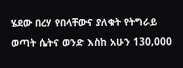ሄደው በረሃ የበላቸውና ያለቁት የትግራይ ወጣት ሴትና ወንድ እስከ አሁን 130,000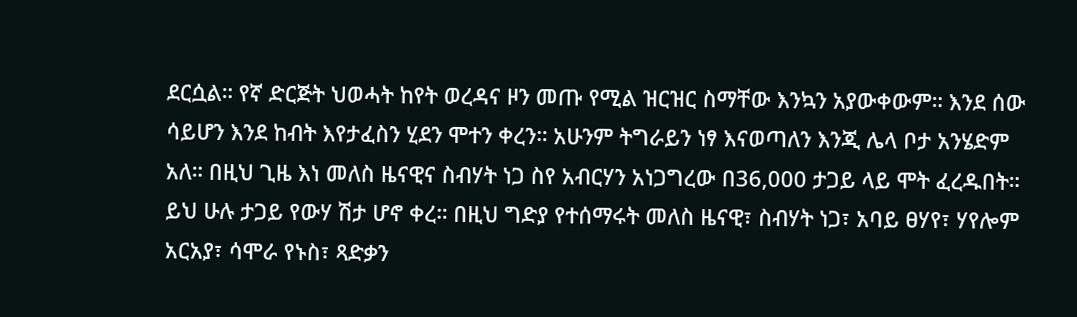ደርሷል። የኛ ድርጅት ህወሓት ከየት ወረዳና ዞን መጡ የሚል ዝርዝር ስማቸው እንኳን አያውቀውም። እንደ ሰው ሳይሆን እንደ ከብት እየታፈስን ሂደን ሞተን ቀረን። አሁንም ትግራይን ነፃ እናወጣለን እንጂ ሌላ ቦታ አንሄድም አለ። በዚህ ጊዜ እነ መለስ ዜናዊና ስብሃት ነጋ ስየ አብርሃን አነጋግረው በ36,000 ታጋይ ላይ ሞት ፈረዱበት። ይህ ሁሉ ታጋይ የውሃ ሽታ ሆኖ ቀረ። በዚህ ግድያ የተሰማሩት መለስ ዜናዊ፣ ስብሃት ነጋ፣ አባይ ፀሃየ፣ ሃየሎም አርአያ፣ ሳሞራ የኑስ፣ ጻድቃን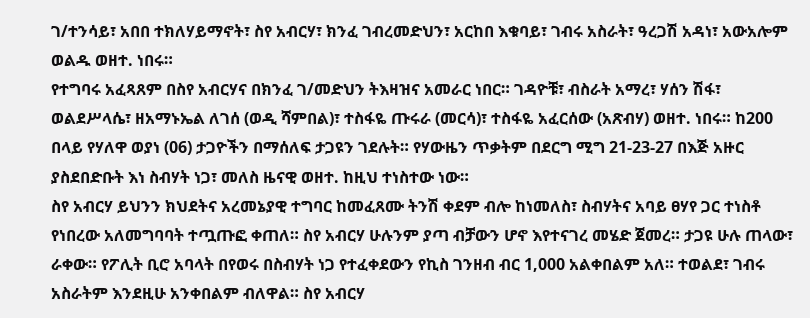ገ/ተንሳይ፣ አበበ ተክለሃይማኖት፣ ስየ አብርሃ፣ ክንፈ ገብረመድህን፣ አርከበ እቁባይ፣ ገብሩ አስራት፣ ዓረጋሽ አዳነ፣ አውአሎም ወልዱ ወዘተ. ነበሩ።
የተግባሩ አፈጻጸም በስየ አብርሃና በክንፈ ገ/መድህን ትእዛዝና አመራር ነበር። ገዳዮቹ፣ ብስራት አማረ፣ ሃሰን ሽፋ፣ ወልደሥላሴ፣ ዘአማኑኤል ለገሰ (ወዲ ሻምበል)፣ ተስፋዬ ጡሩራ (መርሳ)፣ ተስፋዬ አፈርሰው (አጽብሃ) ወዘተ. ነበሩ። ከ200 በላይ የሃለዋ ወያነ (06) ታጋዮችን በማሰለፍ ታጋዩን ገደሉት። የሃውዜን ጥቃትም በደርግ ሚግ 21-23-27 በእጅ አዙር ያስደበድቡት እነ ስብሃት ነጋ፣ መለስ ዜናዊ ወዘተ. ከዚህ ተነስተው ነው።
ስየ አብርሃ ይህንን ክህደትና አረመኔያዊ ተግባር ከመፈጸሙ ትንሽ ቀደም ብሎ ከነመለስ፣ ስብሃትና አባይ ፀሃየ ጋር ተነስቶ የነበረው አለመግባባት ተጧጡፎ ቀጠለ። ስየ አብርሃ ሁሉንም ያጣ ብቻውን ሆኖ እየተናገረ መሄድ ጀመረ። ታጋዩ ሁሉ ጠላው፣ ራቀው። የፖሊት ቢሮ አባላት በየወሩ በስብሃት ነጋ የተፈቀደውን የኪስ ገንዘብ ብር 1,000 አልቀበልም አለ። ተወልደ፣ ገብሩ አስራትም እንደዚሁ አንቀበልም ብለዋል። ስየ አብርሃ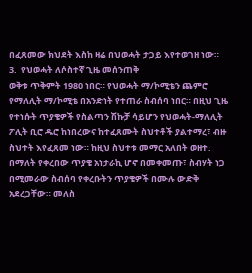በፈጸመው ክህደት እስከ ዛሬ በህወሓት ታጋይ እየተወገዘ ነው።
3.  የህወሓት ለሶስተኛ ጊዜ መሰንጠቅ
ወቅቱ ጥቅምት 1980 ነበር። የህወሓት ማ/ኮሚቴን ጨምሮ የማለሊት ማ/ኮሚቴ በአንድነት የተጠራ ስብሰባ ነበር። በዚህ ጊዜ የተነሱት ጥያቄዎች የስልጣን ሽኩቻ ሳይሆን የህወሓት-ማለሊት ፖሊት ቢሮ ዱሮ ከነበረውና ከተፈጸሙት ስህተቶች ያልተማረ፣ ብዙ ስህተት እየፈጸመ ነው። ከዚህ ስህተቱ መማር አለበት ወዘተ. በማለት የቀረበው ጥያቄ አነታራኪ ሆኖ በመቀመጡ፣ ስብሃት ነጋ በሚመራው ስብሰባ የቀረቡትን ጥያቄዎች በሙሉ ውድቅ አደረጋቸው። መለስ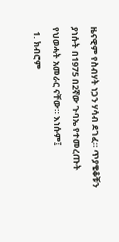ዜናዊም የስብሃት ነጋን ሃሳብ ደገፈ። ጥያቄቆቹን ያነሱት በ1975 በ2ኛው ጉባኤ የተመረጡት የህወሓት አመራር ናቸው። እነሱም፤
  1. ክብሮም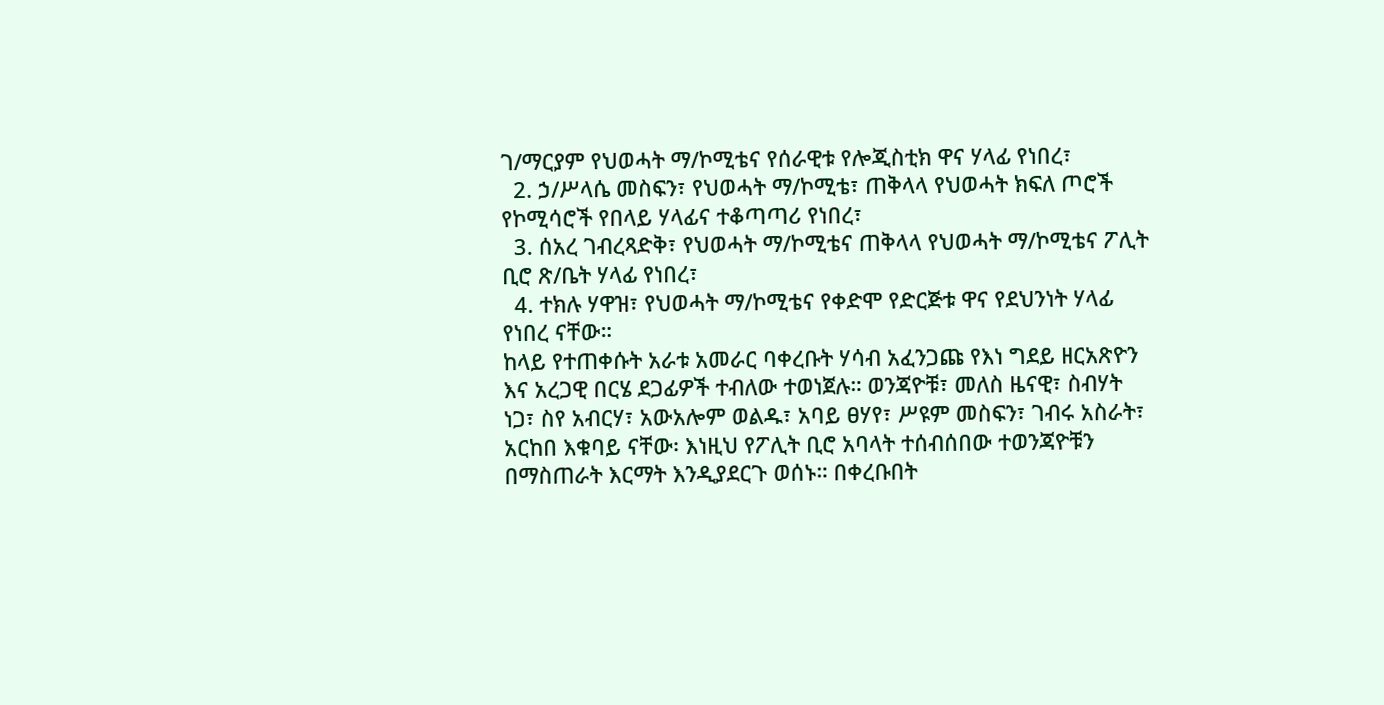ገ/ማርያም የህወሓት ማ/ኮሚቴና የሰራዊቱ የሎጂስቲክ ዋና ሃላፊ የነበረ፣
  2. ኃ/ሥላሴ መስፍን፣ የህወሓት ማ/ኮሚቴ፣ ጠቅላላ የህወሓት ክፍለ ጦሮች የኮሚሳሮች የበላይ ሃላፊና ተቆጣጣሪ የነበረ፣
  3. ሰአረ ገብረጻድቅ፣ የህወሓት ማ/ኮሚቴና ጠቅላላ የህወሓት ማ/ኮሚቴና ፖሊት ቢሮ ጽ/ቤት ሃላፊ የነበረ፣
  4. ተክሉ ሃዋዝ፣ የህወሓት ማ/ኮሚቴና የቀድሞ የድርጅቱ ዋና የደህንነት ሃላፊ የነበረ ናቸው።
ከላይ የተጠቀሱት አራቱ አመራር ባቀረቡት ሃሳብ አፈንጋጩ የእነ ግደይ ዘርአጽዮን እና አረጋዊ በርሄ ደጋፊዎች ተብለው ተወነጀሉ። ወንጃዮቹ፣ መለስ ዜናዊ፣ ስብሃት ነጋ፣ ስየ አብርሃ፣ አውአሎም ወልዱ፣ አባይ ፀሃየ፣ ሥዩም መስፍን፣ ገብሩ አስራት፣ አርከበ እቁባይ ናቸው፡ እነዚህ የፖሊት ቢሮ አባላት ተሰብሰበው ተወንጃዮቹን በማስጠራት እርማት እንዲያደርጉ ወሰኑ። በቀረቡበት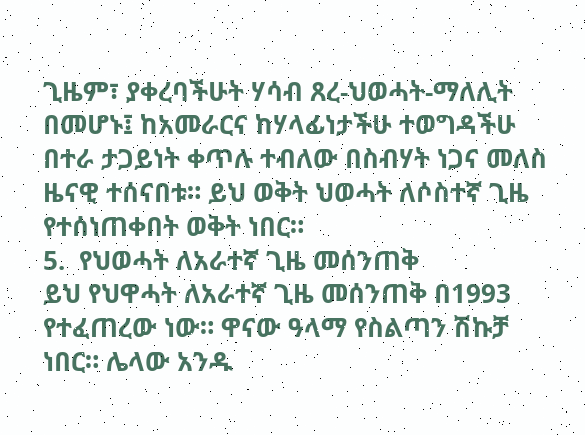ጊዜም፣ ያቀረባችሁት ሃሳብ ጸረ-ህወሓት-ማለሊት በመሆኑ፤ ከአመራርና ከሃላፊነታችሁ ተወግዳችሁ በተራ ታጋይነት ቀጥሉ ተብለው በስብሃት ነጋና መለስ ዜናዊ ተሰናበቱ። ይህ ወቅት ህወሓት ለሶስተኛ ጊዜ የተሰነጠቀበት ወቅት ነበር።
5.  የህወሓት ለአራተኛ ጊዜ መሰንጠቅ
ይህ የህዋሓት ለአራተኛ ጊዜ መሰንጠቅ በ1993 የተፈጠረው ነው። ዋናው ዓላማ የስልጣን ሽኩቻ ነበር። ሌላው አንዱ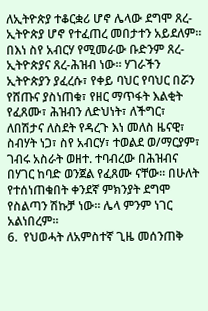ለኢትዮጵያ ተቆርቋሪ ሆኖ ሌላው ደግሞ ጸረ-ኢትዮጵያ ሆኖ የተፈጠረ መበታተን አይደለም። በእነ ስየ አብርሃ የሚመራው ቡድንም ጸረ-ኢትዮጵያና ጸረ-ሕዝብ ነው። ሃገራችን ኢትዮጵያን ያፈረሱ፣ የቀይ ባህር የባህር በሯን የሸጡና ያስነጠቁ፣ የዘር ማጥፋት እልቂት የፈጸሙ፣ ሕዝብን ለድህነት፣ ለችግር፣ ለበሽታና ለስደት የዳረጉ እነ መለስ ዜናዊ፣ ስብሃት ነጋ፣ ስየ አብርሃ፣ ተወልደ ወ/ማርያም፣ ገብሩ አስራት ወዘተ. ተባብረው በሕዝብና በሃገር ከባድ ወንጀል የፈጸሙ ናቸው። በሁለት የተሰነጠቁበት ቀንደኛ ምክንያት ደግሞ የስልጣን ሽኩቻ ነው። ሌላ ምንም ነገር አልነበረም።
6.  የህወሓት ለአምስተኛ ጊዜ መሰንጠቅ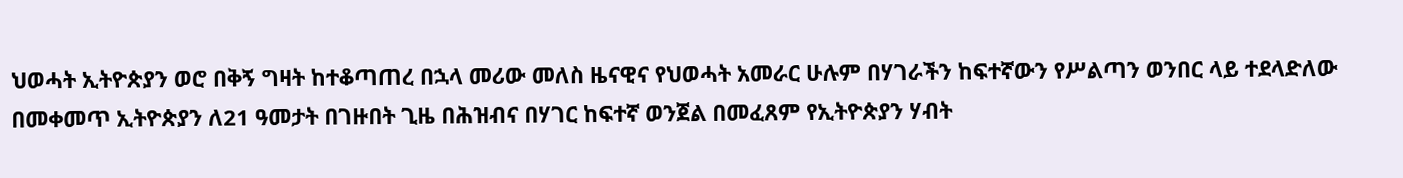ህወሓት ኢትዮጵያን ወሮ በቅኝ ግዛት ከተቆጣጠረ በኋላ መሪው መለስ ዜናዊና የህወሓት አመራር ሁሉም በሃገራችን ከፍተኛውን የሥልጣን ወንበር ላይ ተደላድለው በመቀመጥ ኢትዮጵያን ለ21 ዓመታት በገዙበት ጊዜ በሕዝብና በሃገር ከፍተኛ ወንጀል በመፈጸም የኢትዮጵያን ሃብት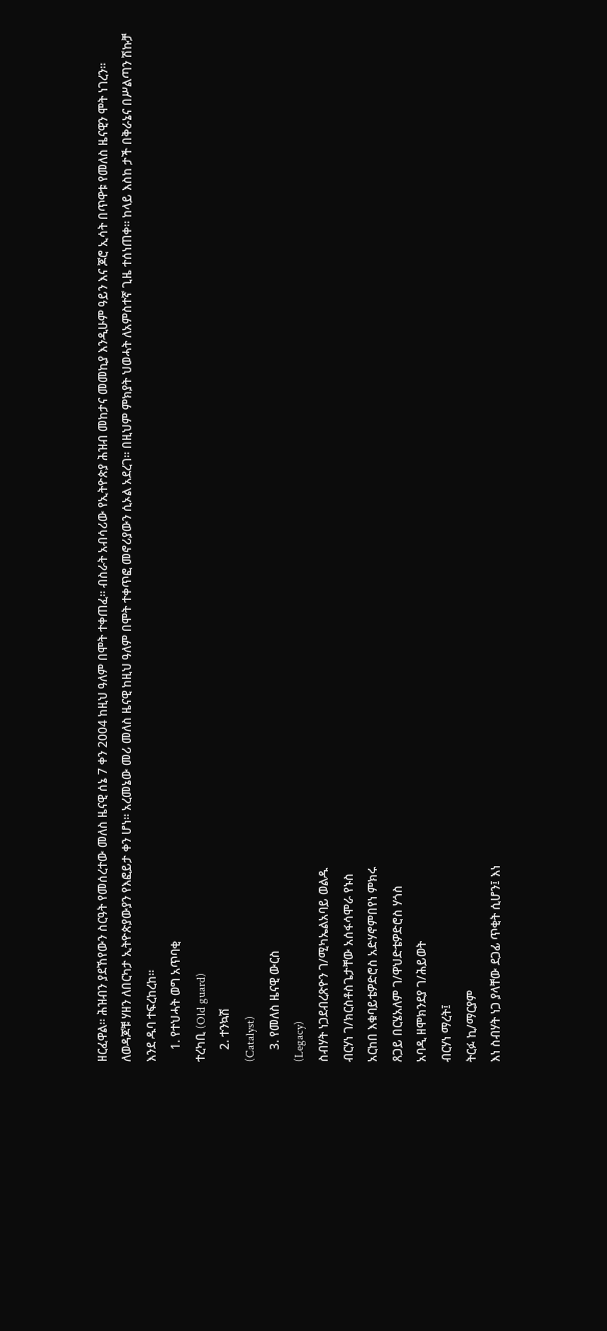ዘርፈዋል። ሕዝብን ያደኸየውን ስርዓት የመሰረተው መለስ ዜናዊ ሰኔ 7 ቀን 2004 ከዚህ ዓለም በሞት ተቀጠፈ። ብስራት አብሳሪው የኢትዮጵያ ሕዝብ መከታና መመኪያ እንዲሁም ዓይን እና ጆሮ ኢሳት በጥዋቱ የመለስ ዜናዊን ሞት ነገረን። ለወዳጆቹ ሃዘን ለበርካታ ኢትዮጵያውያን የእፎይታ ቀን ሆነ። አረመኔው መሪ መለስ ዜናዊ ከዚህ ዓለም በሞት ተቀጥፎ መኖሪያውን ሲኦል አደረገ። በዚህም ምክያት ህወሓት ለአምስተኛ ጊዜ ተሰነጠቀ። ከላይ እስከ ታች በቅራኔና በሥልጣን ሽኩቻ እንደ ዱባ ተፍረከረከ።
    1. የተህሓት ወግ አጥባቂ
ተረካቢ (Old guard)
    2. ተንኳሽ
(Catalyst)
    3. የመለስ ዜናዊ ውርስ
(Legacy)
ስብሃት ነጋደብረጽዮን ገ/ሚካኤልአባይ ወልዱ
ብርሃነ ገ/ክርስቶስጌታቸው አሰፋሳሞራ የኑስ
አርከበ እቁባይቴዎድሮስ አድሃኖምበየነ ምክሩ
ጸጋይ በርሄአለም ገ/ዋህድቴዎድሮስ ሃጎስ
አባዲ ዘሞክንደያ ገ/ሕይወት
ብርሃነ ማረት፤
ትርፉ ኪ/ማርያም
እነ ስብሃት ነጋ ያላቸው ደጋፊ ጥቂት ሲሆን፤ እነ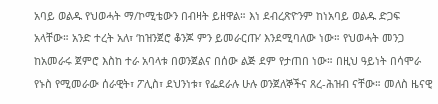አባይ ወልዱ የህወሓት ማ/ኮሚቴውን በብዛት ይዘዋል። እነ ደብረጽዮንም ከነአባይ ወልዱ ድጋፍ አላቸው። አንድ ተረት አለ፣ ‘ከዝንጀሮ ቆንጆ ምን ይመራርጡ’ እንደሚባለው ነው። የህወሓት መንጋ ከአመራሩ ጀምሮ እስከ ተራ አባላቱ በወንጀልና በሰው ልጅ ደም የታጠበ ነው። በዚህ ዓይነት በሳሞራ የኑስ የሚመራው ሰራዊት፣ ፖሊስ፣ ደህንነቱ፣ የፌደራሉ ሁሉ ወንጀለኞችና ጸረ-ሕዝብ ናቸው። መለስ ዜናዊ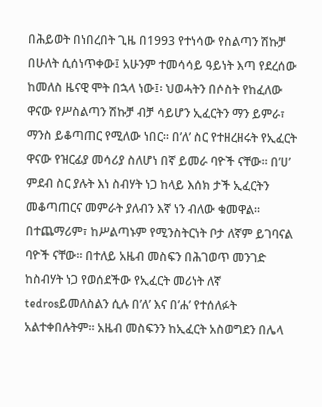በሕይወት በነበረበት ጊዜ በ1993 የተነሳው የስልጣን ሽኩቻ በሁለት ሲሰነጥቀው፤ አሁንም ተመሳሳይ ዓይነት እጣ የደረሰው ከመለስ ዜናዊ ሞት በኋላ ነው፤፡ ህወሓትን በሶስት የከፈለው ዋናው የሥስልጣን ሽኩቻ ብቻ ሳይሆን ኢፈርትን ማን ይምራ፣ ማንስ ይቆጣጠር የሚለው ነበር። በ’ለ’ ስር የተዘረዘሩት የኢፈርት ዋናው የዝርፊያ መሳሪያ ስለሆነ በኛ ይመራ ባዮች ናቸው። በ’ሀ’ ምደብ ስር ያሉት እነ ስብሃት ነጋ ከላይ እሰክ ታች ኢፈርትን መቆጣጠርና መምራት ያለብን እኛ ነን ብለው ቁመዋል። በተጨማሪም፣ ከሥልጣኑም የሚንስትርነት ቦታ ለኛም ይገባናል ባዮች ናቸው። በተለይ አዜብ መስፍን በሕገወጥ መንገድ ከስብሃት ነጋ የወሰደችው የኢፈርት መሪነት ለኛ tedrosይመለስልን ሲሉ በ’ለ’ እና በ’ሐ’ የተሰለፉት አልተቀበሉትም። አዜብ መስፍንን ከኢፈርት አስወግደን በሌላ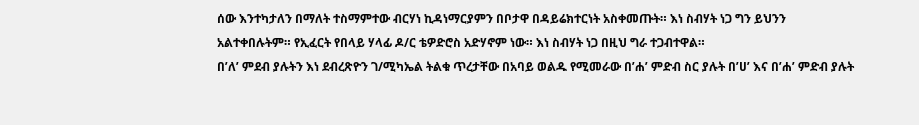ሰው እንተካታለን በማለት ተስማምተው ብርሃነ ኪዳነማርያምን በቦታዋ በዳይሬክተርነት አስቀመጡት። እነ ስብሃት ነጋ ግን ይህንን አልተቀበሉትም። የኢፈርት የበላይ ሃላፊ ዶ/ር ቴዎድሮስ አድሃኖም ነው። እነ ስብሃት ነጋ በዚህ ግራ ተጋብተዋል።
በ’ለ’ ምደብ ያሉትን እነ ደብረጽዮን ገ/ሚካኤል ትልቁ ጥረታቸው በአባይ ወልዱ የሚመራው በ’ሐ’ ምድብ ስር ያሉት በ’ሀ’ እና በ’ሐ’ ምድብ ያሉት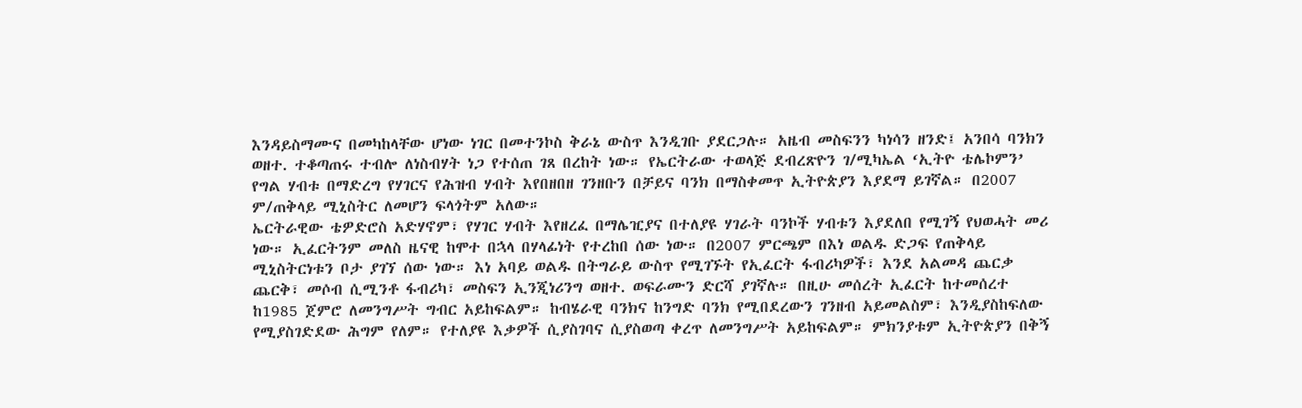እንዳይስማሙና በመካከላቸው ሆነው ነገር በመተንኮስ ቅራኔ ውስጥ እንዲገቡ ያደርጋሉ። አዜብ መስፍንን ካነሳን ዘንድ፤ አንበሳ ባንክን ወዘተ. ተቆጣጠሩ ተብሎ ለነስብሃት ነጋ የተሰጠ ገጸ በረከት ነው። የኤርትራው ተወላጅ ደብረጽዮን ገ/ሚካኤል ‘ኢትዮ ቴሌኮምን’ የግል ሃብቱ በማድረግ የሃገርና የሕዝብ ሃብት እየበዘበዘ ገንዘቡን በቻይና ባንክ በማስቀመጥ ኢትዮጵያን እያደማ ይገኛል። በ2007 ም/ጠቅላይ ሚኒስትር ለመሆን ፍላጎትም አለው።
ኤርትራዊው ቴዎድሮስ አድሃኖም፣ የሃገር ሃብት እየዘረፈ በማሌዢያና በተለያዩ ሃገራት ባንኮች ሃብቱን እያደለበ የሚገኝ የህወሓት መሪ ነው። ኢፈርትንም መለስ ዜናዊ ከሞተ በኋላ በሃላፊነት የተረከበ ሰው ነው። በ2007 ምርጫም በእነ ወልዱ ድጋፍ የጠቅላይ ሚኒስትርነቱን ቦታ ያገኘ ሰው ነው። እነ አባይ ወልዱ በትግራይ ውስጥ የሚገኙት የኢፈርት ፋብሪካዎች፣ እንደ አልመዳ ጨርቃ ጨርቅ፣ መሶብ ሲሚንቶ ፋብሪካ፣ መስፍን ኢንጂነሪንግ ወዘተ. ወፍራሙን ድርሻ ያገኛሉ። በዚሁ መሰረት ኢፈርት ከተመሰረተ ከ1985 ጀምሮ ለመንግሥት ግብር አይከፍልም። ከብሄራዊ ባንክና ከንግድ ባንክ የሚበደረውን ገንዘብ አይመልስም፣ እንዲያስከፍለው የሚያስገድደው ሕግም የለም። የተለያዩ እቃዎች ሲያስገባና ሲያስወጣ ቀረጥ ለመንግሥት አይከፍልም። ምክንያቱም ኢትዮጵያን በቅኝ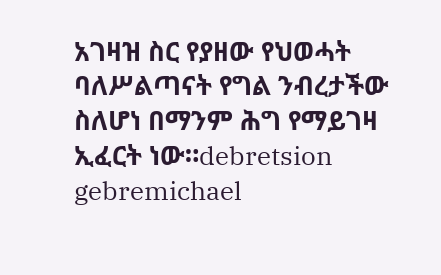አገዛዝ ስር የያዘው የህወሓት ባለሥልጣናት የግል ንብረታችው ስለሆነ በማንም ሕግ የማይገዛ ኢፈርት ነው።debretsion gebremichael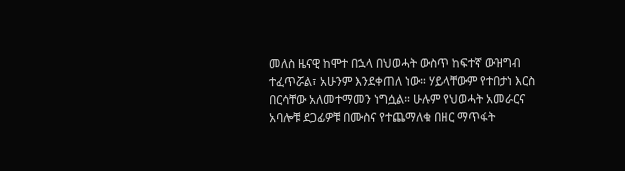መለስ ዜናዊ ከሞተ በኋላ በህወሓት ውስጥ ከፍተኛ ውዝግብ ተፈጥሯል፣ አሁንም እንደቀጠለ ነው። ሃይላቸውም የተበታነ እርስ በርሳቸው አለመተማመን ነግሷል። ሁሉም የህወሓት አመራርና አባሎቹ ደጋፊዎቹ በሙስና የተጨማለቁ በዘር ማጥፋት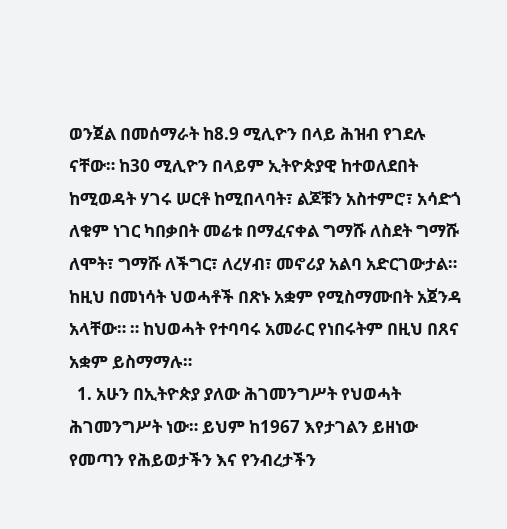ወንጀል በመሰማራት ከ8.9 ሚሊዮን በላይ ሕዝብ የገደሉ ናቸው። ከ30 ሚሊዮን በላይም ኢትዮጵያዊ ከተወለደበት ከሚወዳት ሃገሩ ሠርቶ ከሚበላባት፣ ልጆቹን አስተምሮ፣ አሳድጎ ለቁም ነገር ካበቃበት መሬቱ በማፈናቀል ግማሹ ለስደት ግማሹ ለሞት፣ ግማሹ ለችግር፣ ለረሃብ፣ መኖሪያ አልባ አድርገውታል። ከዚህ በመነሳት ህወሓቶች በጽኑ አቋም የሚስማሙበት አጀንዳ አላቸው። ። ከህወሓት የተባባሩ አመራር የነበሩትም በዚህ በጸና አቋም ይስማማሉ።
  1. አሁን በኢትዮጵያ ያለው ሕገመንግሥት የህወሓት ሕገመንግሥት ነው። ይህም ከ1967 እየታገልን ይዘነው የመጣን የሕይወታችን እና የንብረታችን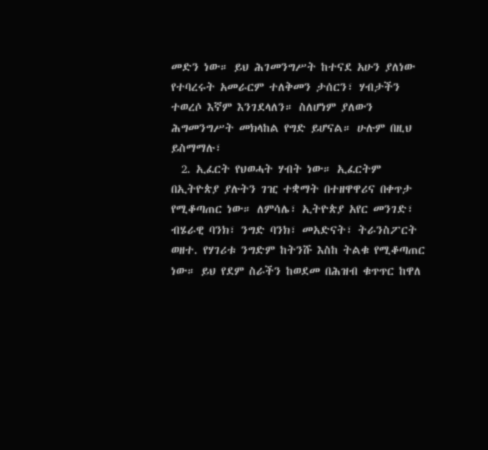መድን ነው። ይህ ሕገመንግሥት ከተናደ አሁን ያለነው የተባረሩት አመራርም ተለቅመን ታሰርን፣ ሃብታችን ተወረሶ እኛም እንገደላለን። ስለሆነም ያለውን ሕግመንግሥት መክላከል የግድ ይሆናል። ሁሉም በዚህ ይስማማሉ፣
  2. ኢፈርት የህወሓት ሃብት ነው። ኢፈርትም በኢትዮጵያ ያሉትን ገዢ ተቋማት በተዘዋዋሪና በቀጥታ የሚቆጣጠር ነው። ለምሳሌ፣ ኢትዮጵያ አየር መንገድ፣ ብሄራዊ ባንክ፣ ንግድ ባንክ፣ መአድናት፣ ትራንስፖርት ወዘተ. የሃገሪቱ ንግድም ከትንሹ እስከ ትልቁ የሚቆጣጠር ነው። ይህ የደም ስራችን ከወደመ በሕዝብ ቁጥጥር ከዋለ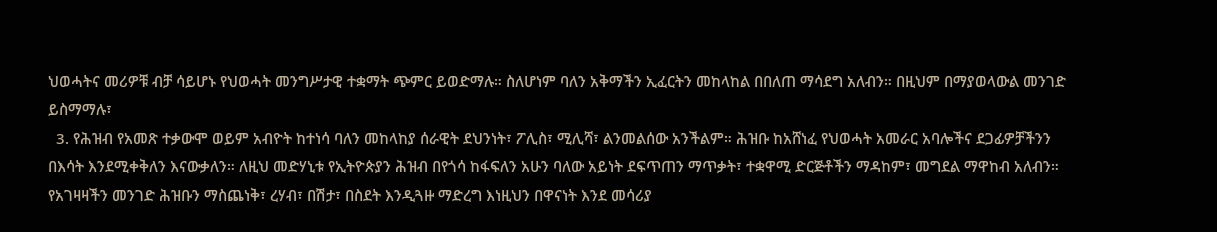ህወሓትና መሪዎቹ ብቻ ሳይሆኑ የህወሓት መንግሥታዊ ተቋማት ጭምር ይወድማሉ። ስለሆነም ባለን አቅማችን ኢፈርትን መከላከል በበለጠ ማሳደግ አለብን። በዚህም በማያወላውል መንገድ ይስማማሉ፣
  3. የሕዝብ የአመጽ ተቃውሞ ወይም አብዮት ከተነሳ ባለን መከላከያ ሰራዊት ደህንነት፣ ፖሊስ፣ ሚሊሻ፣ ልንመልሰው አንችልም። ሕዝቡ ከአሸነፈ የህወሓት አመራር አባሎችና ደጋፊዎቻችንን በእሳት እንደሚቀቅለን እናውቃለን። ለዚህ መድሃኒቱ የኢትዮጵያን ሕዝብ በየጎሳ ከፋፍለን አሁን ባለው አይነት ደፍጥጠን ማጥቃት፣ ተቋዋሚ ድርጅቶችን ማዳከም፣ መግደል ማዋከብ አለብን። የአገዛዛችን መንገድ ሕዝቡን ማስጨነቅ፣ ረሃብ፣ በሽታ፣ በስደት እንዲጓዙ ማድረግ እነዚህን በዋናነት እንደ መሳሪያ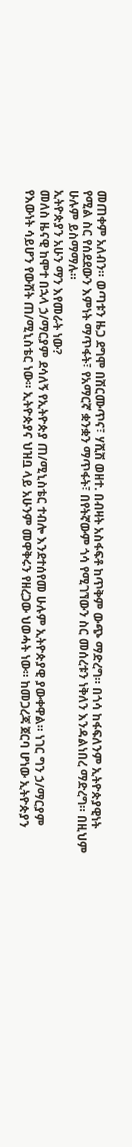መጠቀም አለብን። ወጣቱን ዜጋ ደግሞ በሽርሙጥና፣ ሃሺሽ ወዘተ. በብዛት አስፋፍቶ ከጥቅም ውጭ ማድረግ። በጎሳ ከፋፍለንም ኢትዮጵያዊነት የሚል ስር የሰደደውን እምነት ማጥፋት፣ የአማርኛ ቋንቋን ማጥፋት፣ በየትኛውም ጎሳ የሚገኘውን ስር መሰረቱን ነቅለን እንዳልነበረ ማድረግ። በዚህም ሁሉም ይስማማሉ።
ኢትዮጵያን አሁን ማን እየመራት ነው?
መለስ ዜናዊ ከሞተ በኋላ ኃ/ማርያም ደሳለኝ የኢትዮጵያ ጠ/ሚኒስቴር ተብሎ እንደተሰየመ ሁሉም ኢትዮጵያዊ ያውቀዋል። ነገር ግን ኃ/ማርያም የእውነት ሳይሆን የውሸት ጠ/ሚኒስቴር ነው። ኢትዮጵያና ህዝቧ ላይ አሁንም መዋቅሩን የዘረጋው ህወሓት ነው። ከመጋረጃ ጀርባ ሆነው ኢትዮጵያን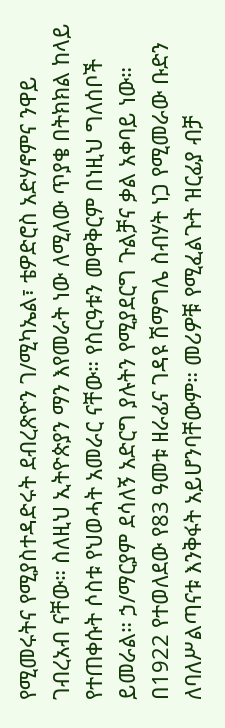የሚመሩትና የሚያስተዳድሩት ደብረጽዮን ገ/ሚካኤል፣ ቴዎድሮስ አድሃኖምና ንዋይ ገብረአብ ናቸው። ስለዚህ ኢትዮጵያን ማን እየመራት ነው ለሚለው ጥያቄ በትክክል ከላይ የተጠቀሱት ሶስቱ የህወሓት አመራር ናቸው። የስርዓቱን መዋቅርም በነዚህ ግለሰቦች ይመራል። ኃ/ማርያም ደሳለኝ አድርግ ያሉትን የሚያደርግ ጉልቻና ቃል አቀባይ ነው።
በ1922 የተወለደው የ83 ዓመቱ ዘራፊና ገዳዩ ሽማግሌ ስብሃት ነጋ የሚመራው ቡድን ለባለሥልጣናቱ እንቅፋት አይሆንባቸውም። መሪዎቹ የሚፈልጉት ዝርፊያ ብቻ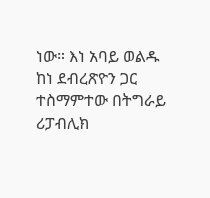ነው። እነ አባይ ወልዱ ከነ ደብረጽዮን ጋር ተስማምተው በትግራይ ሪፓብሊክ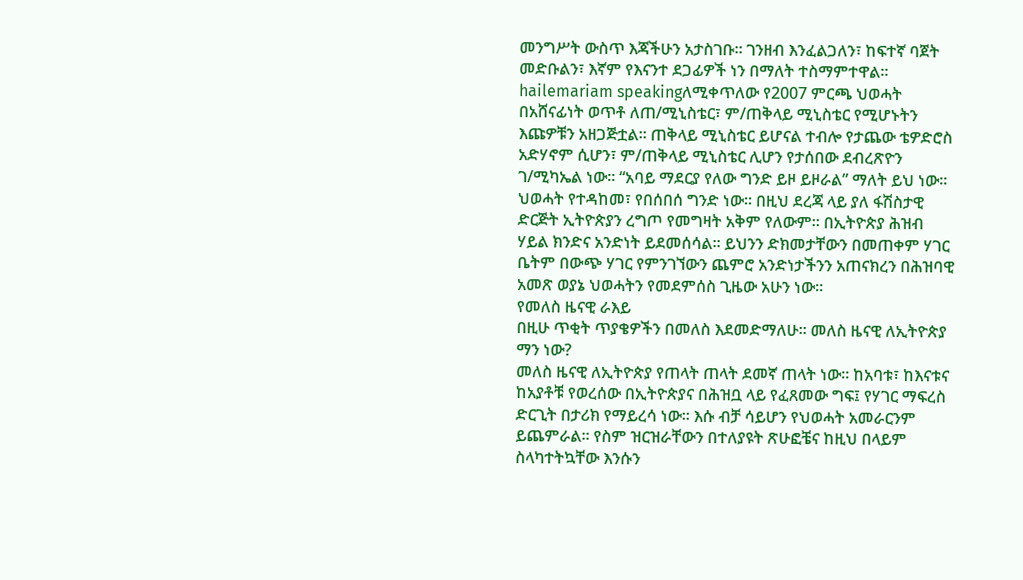መንግሥት ውስጥ እጃችሁን አታስገቡ። ገንዘብ እንፈልጋለን፣ ከፍተኛ ባጀት መድቡልን፣ እኛም የእናንተ ደጋፊዎች ነን በማለት ተስማምተዋል።
hailemariam speakingለሚቀጥለው የ2007 ምርጫ ህወሓት በአሸናፊነት ወጥቶ ለጠ/ሚኒስቴር፣ ም/ጠቅላይ ሚኒስቴር የሚሆኑትን እጩዎቹን አዘጋጅቷል። ጠቅላይ ሚኒስቴር ይሆናል ተብሎ የታጨው ቴዎድሮስ አድሃኖም ሲሆን፣ ም/ጠቅላይ ሚኒስቴር ሊሆን የታሰበው ደብረጽዮን ገ/ሚካኤል ነው። “አባይ ማደርያ የለው ግንድ ይዞ ይዞራል” ማለት ይህ ነው። ህወሓት የተዳከመ፣ የበሰበሰ ግንድ ነው። በዚህ ደረጃ ላይ ያለ ፋሽስታዊ ድርጅት ኢትዮጵያን ረግጦ የመግዛት አቅም የለውም። በኢትዮጵያ ሕዝብ ሃይል ክንድና አንድነት ይደመሰሳል። ይህንን ድክመታቸውን በመጠቀም ሃገር ቤትም በውጭ ሃገር የምንገኘውን ጨምሮ አንድነታችንን አጠናክረን በሕዝባዊ አመጽ ወያኔ ህወሓትን የመደምሰስ ጊዜው አሁን ነው።
የመለስ ዜናዊ ራእይ
በዚሁ ጥቂት ጥያቄዎችን በመለስ እደመድማለሁ። መለስ ዜናዊ ለኢትዮጵያ ማን ነው?
መለስ ዜናዊ ለኢትዮጵያ የጠላት ጠላት ደመኛ ጠላት ነው። ከአባቱ፣ ከእናቱና ከአያቶቹ የወረሰው በኢትዮጵያና በሕዝቧ ላይ የፈጸመው ግፍ፤ የሃገር ማፍረስ ድርጊት በታሪክ የማይረሳ ነው። እሱ ብቻ ሳይሆን የህወሓት አመራርንም ይጨምራል። የስም ዝርዝራቸውን በተለያዩት ጽሁፎቼና ከዚህ በላይም ስላካተትኳቸው እንሱን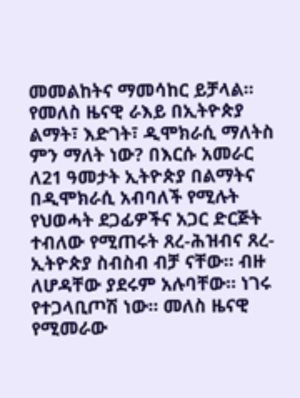መመልከትና ማመሳከር ይቻላል።
የመለስ ዜናዊ ራእይ በኢትዮጵያ ልማት፣ እድገት፣ ዲሞክራሲ ማለትስ ምን ማለት ነው? በእርሱ አመራር ለ21 ዓመታት ኢትዮጵያ በልማትና በዲሞክራሲ አብባለች የሚሉት የህወሓት ደጋፊዎችና አጋር ድርጅት ተብለው የሚጠሩት ጸረ-ሕዝብና ጸረ-ኢትዮጵያ ስብስብ ብቻ ናቸው። ብዙ ለሆዳቸው ያደሩም አሉባቸው። ነገሩ የተጋላቢጦሽ ነው። መለስ ዜናዊ የሚመራው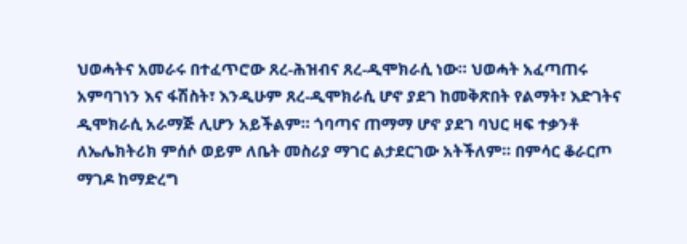ህወሓትና አመራሩ በተፈጥሮው ጸረ-ሕዝብና ጸረ-ዲሞክራሲ ነው። ህወሓት አፈጣጠሩ አምባገነን እና ፋሽስት፣ እንዲሁም ጸረ-ዲሞክራሲ ሆኖ ያደገ ከመቅጽበት የልማት፣ እድገትና ዲሞክራሲ አራማጅ ሊሆን አይችልም። ጎባጣና ጠማማ ሆኖ ያደገ ባህር ዛፍ ተቃንቶ ለኤሌክትሪክ ምሰሶ ወይም ለቤት መስሪያ ማገር ልታደርገው አትችለም። በምሳር ቆራርጦ ማገዶ ከማድረግ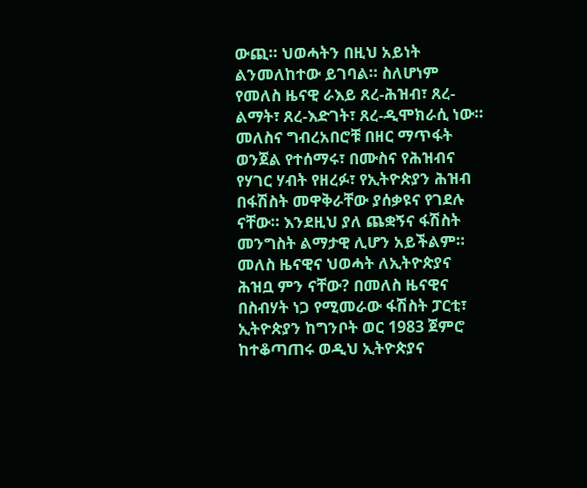ውጪ። ህወሓትን በዚህ አይነት ልንመለከተው ይገባል። ስለሆነም የመለስ ዜናዊ ራእይ ጸረ-ሕዝብ፣ ጸረ-ልማት፣ ጸረ-እድገት፣ ጸረ-ዲሞክራሲ ነው። መለስና ግብረአበሮቹ በዘር ማጥፋት ወንጀል የተሰማሩ፣ በሙስና የሕዝብና የሃገር ሃብት የዘረፉ፣ የኢትዮጵያን ሕዝብ በፋሽስት መዋቅራቸው ያሰቃዩና የገደሉ ናቸው። እንደዚህ ያለ ጨቋኝና ፋሽስት መንግስት ልማታዊ ሊሆን አይችልም።
መለስ ዜናዊና ህወሓት ለኢትዮጵያና ሕዝቧ ምን ናቸው? በመለስ ዜናዊና በስብሃት ነጋ የሚመራው ፋሽስት ፓርቲ፣ ኢትዮጵያን ከግንቦት ወር 1983 ጀምሮ ከተቆጣጠሩ ወዲህ ኢትዮጵያና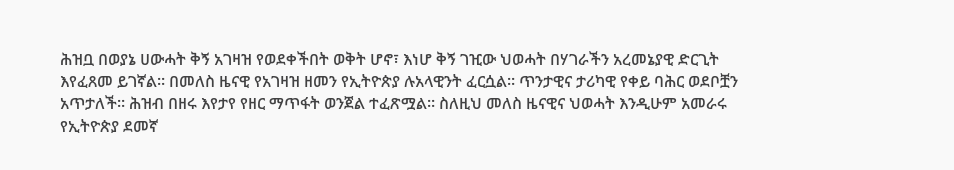ሕዝቧ በወያኔ ሀውሓት ቅኝ አገዛዝ የወደቀችበት ወቅት ሆኖ፣ እነሆ ቅኝ ገዢው ህወሓት በሃገራችን አረመኔያዊ ድርጊት እየፈጸመ ይገኛል። በመለስ ዜናዊ የአገዛዝ ዘመን የኢትዮጵያ ሉአላዊንት ፈርሷል። ጥንታዊና ታሪካዊ የቀይ ባሕር ወደቦቿን አጥታለች። ሕዝብ በዘሩ እየታየ የዘር ማጥፋት ወንጀል ተፈጽሟል። ስለዚህ መለስ ዜናዊና ህወሓት እንዲሁም አመራሩ የኢትዮጵያ ደመኛ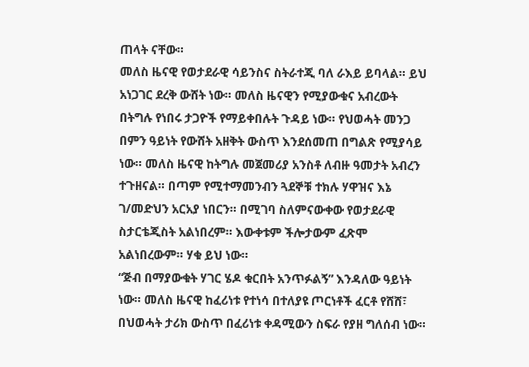ጠላት ናቸው።
መለስ ዜናዊ የወታደራዊ ሳይንስና ስትራተጂ ባለ ራእይ ይባላል። ይህ አነጋገር ደረቅ ውሸት ነው። መለስ ዜናዊን የሚያውቁና አብረውት በትግሉ የነበሩ ታጋዮች የማይቀበሉት ጉዳይ ነው። የህወሓት መንጋ በምን ዓይነት የውሸት አዘቅት ውስጥ እንደሰመጠ በግልጽ የሚያሳይ ነው። መለስ ዜናዊ ከትግሉ መጀመሪያ አንስቶ ለብዙ ዓመታት አብረን ተጉዘናል። በጣም የሚተማመንብን ጓደኞቹ ተክሉ ሃዋዝና እኔ ገ/መድህን አርአያ ነበርን። በሚገባ ስለምናውቀው የወታደራዊ ስታርቴጂስት አልነበረም። እውቀቱም ችሎታውም ፈጽሞ አልነበረውም። ሃቁ ይህ ነው።
“ጅብ በማያውቁት ሃገር ሄዶ ቁርበት አንጥፉልኝ” እንዳለው ዓይነት ነው። መለስ ዜናዊ ከፈሪነቱ የተነሳ በተለያዩ ጦርነቶች ፈርቶ የሸሸ፣ በህወሓት ታሪክ ውስጥ በፈሪነቱ ቀዳሚውን ስፍራ የያዘ ግለሰብ ነው።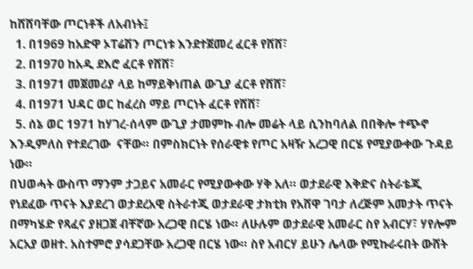ከሸሸባቸው ጦርነቶች ለአብነት፤
  1. በ1969 ከአድዋ ኦፐሬሽን ጦርነቱ እንደተጀመረ ፈርቶ የሸሸ፣
  2. በ1970 ከአዲ ደእሮ ፈርቶ የሸሸ፣
  3. በ1971 መጀመሪያ ላይ ከማይቅነጠል ውጊያ ፈርቶ የሸሸ፣
  4. በ1971 ህዳር ወር ከፈረስ ማይ ጦርነት ፈርቶ የሸሸ፣
  5. ሰኔ ወር 1971 ከሃገረ-ሰላም ውጊያ ታመምኩ ብሎ መሬት ላይ ሲንከባለል በበቅሎ ተጭኖ እንዲምለስ የተደረገው  ናቸው። በምስክርነት የሰራዊቱ የጦር አዛዥ አረጋዊ በርሄ የሚያውቀው ጉዳይ ነው።
በህወሓት ውስጥ ማንም ታጋይና አመራር የሚያውቀው ሃቅ አለ። ወታደራዊ እቅድና ስትራቴጂ የነደፈው ጥናት እያደረገ ወታደረአዊ ስትራተጂ ወታደራዊ ታክቲክ የአሸዋ ገባታ ለረጅም አመታት ጥናት በማካሄድ የጻፈና ያዘጋጀ ብቸኛው አረጋዊ በርሄ ነው። ለሁሉም ወታደራዊ አመራር ስየ አብርሃ፣ ሃየሎም አርአያ ወዘተ. አስተምሮ ያሳደጋቸው አረጋዊ በርሄ ነው። ስየ አብርሃ ይሁን ሌላው የሚኩራሩበት ውሸት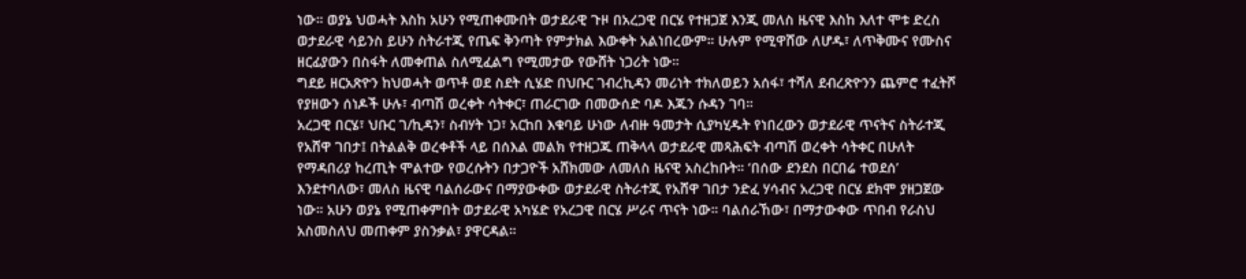ነው። ወያኔ ህወሓት እስከ አሁን የሚጠቀሙበት ወታደራዊ ጉዞ በአረጋዊ በርሄ የተዘጋጀ እንጂ መለስ ዜናዊ እስከ እለተ ሞቱ ድረስ ወታደራዊ ሳይንስ ይሁን ስትራተጂ የጤፍ ቅንጣት የምታክል እውቀት አልነበረውም። ሁሉም የሚዋሸው ለሆዱ፣ ለጥቅሙና የሙስና ዘርፊያውን በስፋት ለመቀጠል ስለሚፈልግ የሚመታው የውሸት ነጋሪት ነው።
ግደይ ዘርአጽዮን ከህወሓት ወጥቶ ወደ ስደት ሲሄድ በህቡር ገብረኪዳን መሪነት ተክለወይን አሰፋ፣ ተሻለ ደብረጽዮንን ጨምሮ ተፈትሾ የያዘውን ሰነዶች ሁሉ፣ ብጣሽ ወረቀት ሳትቀር፣ ጠራርገው በመውሰድ ባዶ እጁን ሱዳን ገባ።
አረጋዊ በርሄ፣ ህቡር ገ/ኪዳን፣ ስብሃት ነጋ፣ አርከበ እቁባይ ሁነው ለብዙ ዓመታት ሲያካሂዱት የነበረውን ወታደራዊ ጥናትና ስትራተጂ የአሸዋ ገበታ፤ በትልልቅ ወረቀቶች ላይ በሰእል መልክ የተዘጋጁ ጠቅላላ ወታደራዊ መጻሕፍት ብጣሽ ወረቀት ሳትቀር በሁለት የማዳበሪያ ከረጢት ሞልተው የወረሱትን በታጋዮች አሸክመው ለመለስ ዜናዊ አስረከቡት። ‘በሰው ደንደስ በርበሬ ተወደሰ’ እንደተባለው፣ መለስ ዜናዊ ባልሰራውና በማያውቀው ወታደራዊ ስትራተጂ የአሸዋ ገበታ ንድፈ ሃሳብና አረጋዊ በርሄ ደክሞ ያዘጋጀው ነው። አሁን ወያኔ የሚጠቀምበት ወታደራዊ አካሄድ የአረጋዊ በርሄ ሥራና ጥናት ነው። ባልሰራኸው፣ በማታውቀው ጥበብ የራስህ አስመስለህ መጠቀም ያስንቃል፣ ያዋርዳል።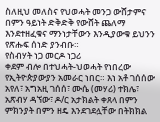ስለዚህ መለስና የህወሓት መንጋ ውሸታምና በምን ዓይነት ድቅድቅ የውሸት ጨለማ እንደተዘፈቁና ማንነታቸውን እንዲያውቁ ይህንን የጽሑፍ ሰነድ ያንብቡ።
የስብሃት ነጋ መርዶ ነጋሪ
ቀደም ብሎ በተህሓት-ህወሓት የነበረው የኢትዮጵያውያን አመራር ነበር። እነ አቶ ገሰሰው አየለ፣ አግአዚ ገሰሰ፣ ሙሴ (መሃሪ) ተክሌ፣ አጽብሃ ዳኘው፣ ዶ/ር አታክልት ቀጸላ በምን ምክንያት በምን ዘዴ እንደገደሏቸው በትክክል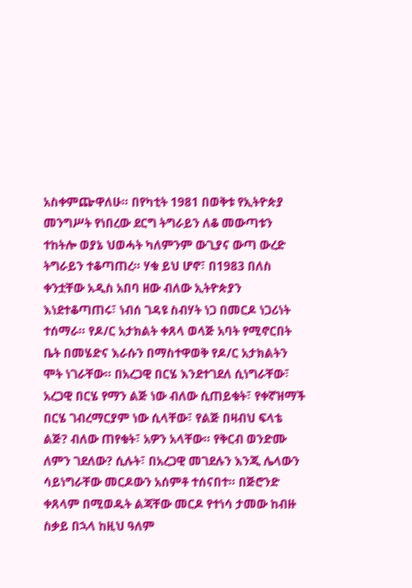አስቀምጬዋለሁ። በየካቲት 1981 በወቅቱ የኢትዮጵያ መንግሥት የነበረው ደርግ ትግራይን ለቆ መውጣቱን ተከትሎ ወያኔ ህወሓት ካለምንም ውጊያና ውጣ ውረድ ትግራይን ተቆጣጠረ። ሃቁ ይህ ሆኖ፣ በ1983 በለስ ቀንቷቸው አዲስ አበባ ዘው ብለው ኢትዮጵያን እነደተቆጣጠሩ፣ ነብሰ ገዳዩ ስብሃት ነጋ በመርዶ ነጋሪነት ተሰማራ። የዶ/ር አታክልት ቀጸላ ወላጅ አባት የሚኖርበት ቤት በመሄድና እራሱን በማስተዋወቅ የዶ/ር አታክልትን ሞት ነገራቸው። በአረጋዊ በርሄ እንደተገደለ ሲነግራቸው፣ አረጋዊ በርሄ የማን ልጅ ነው ብለው ሲጠይቁት፣ የቀኛዝማች በርሄ ገብረማርያም ነው ሲላቸው፣ የልጅ በዛብህ ፍላቴ ልጅ? ብለው ጠየቁት፣ አዎን አላቸው። የቅርብ ወንድሙ ለምን ገደለው? ሲሉት፣ በአረጋዊ መገደሉን እንጂ ሌላውን ሳይነግራቸው መርዶውን አሰምቶ ተሰናበተ። በጅሮንድ ቀጸላም በሚወዱት ልጃቸው መርዶ የተነሳ ታመው ከብዙ ስቃይ በኋላ ከዚህ ዓለም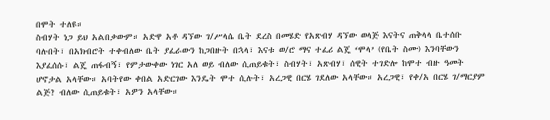በሞት ተለዩ።
ስብሃት ነጋ ይህ አልበቃውም። አድዋ አቶ ዳኘው ገ/ሥላሴ ቤት ደረስ በመሄድ የአጽብሃ ዳኘው ወላጅ እናትና ጠቅላላ ቤተሰቡ ባሉበት፣ በአክብሮት ተቀብለው ቤት ያፈራውን ከጋበዙት በኋላ፣ እናቱ ወ/ሮ ማና ተፈሪ ልጄ ‘ሞላ’ (የቤት ስሙ) እንባቸውን እያፈሰሱ፣ ልጄ ጠፋብኝ፣ የምታውቀው ነገር አለ ወይ ብለው ሲጠይቁት፣ ስብሃት፣ አጽብሃ፣ ሰዊት ተገድሎ ከሞተ ብዙ ዓመት ሆኖታል አላቸው። አባትየው ቀበል አድርገው እንዴት ሞተ ሲሉት፣ አረጋዊ በርሄ ገደለው አላቸው። አረጋዊ፣ የቀ/አ በርሄ ገ/ማርያም ልጅ? ብለው ሲጠይቁት፣ አዎን አላቸው።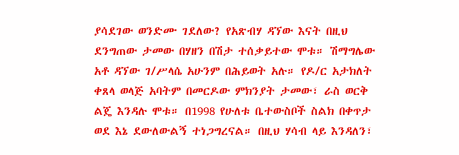ያሳደገው ወንድሙ ገደለው? የአጽብሃ ዳኘው እናት በዚህ ደንግጠው ታመው በሃዘን በሽታ ተሰቃይተው ሞቱ። ሽማግሌው አቶ ዳኘው ገ/ሥላሴ አሁንም በሕይወት አሉ። የዶ/ር አታክለት ቀጸላ ወላጅ አባትም በመርዶው ምክንያት ታመው፣ ራስ ወርቅ ልጄ እንዳሉ ሞቱ። በ1998 የሁለቱ ቤተውስቦች ስልክ በቀጥታ ወደ እኔ ደውለውልኝ ተነጋግረናል። በዚህ ሃሳብ ላይ እንዳለን፣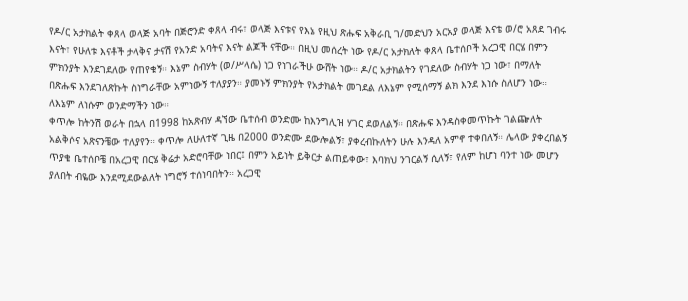የዶ/ር አታክልት ቀጸላ ወላጅ አባት በጅሮንድ ቀጸላ ብሩ፣ ወላጅ እናቱና የእኔ የዚህ ጽሑፍ አቅራቢ ገ/መድህን አርአያ ወላጅ እናቴ ወ/ሮ አጸደ ገብሩ እናት፣ የሁለቱ እናቶች ታላቅና ታናሽ የአንድ አባትና እናት ልጆች ናቸው። በዚህ መሰረት ነው የዶ/ር አታክለት ቀጸላ ቤተሰቦች አረጋዊ በርሄ በምን ምክንያት እንደገደለው የጠየቁኝ። እኔም ስብሃት (ወ/ሥላሴ) ነጋ የነገራችሁ ውሸት ነው። ዶ/ር አታክልትን የገደለው ስብሃት ነጋ ነው፣ በማለት በጽሑፍ እንደገለጽኩት ስነግራቸው አምነውኝ ተለያያን። ያመኑኝ ምክንያት የአታክልት መገደል ለእኔም የሚሰማኝ ልክ እንደ እነሱ ስለሆን ነው። ለእኔም ለነሱም ወንድማችን ነው።
ቀጥሎ ከትንሽ ወራት በኋላ በ1998 ከአጽብሃ ዳኘው ቤተሰብ ወንድሙ ከእንግሊዝ ሃገር ደወለልኝ። በጽሑፍ እንዳስቀመጥኩት ገልጬለት አልቅሶና አጽናንቼው ተለያየን። ቀጥሎ ለሁለተኛ ጊዜ በ2000 ወንድሙ ደውሎልኝ፣ ያቀረብኩለትን ሁሉ እንዳለ አምኖ ተቀበለኝ። ሌላው ያቀረበልኝ ጥያቄ ቤተሰቦቼ በአረጋዊ በርሄ ቅሬታ አድሮባቸው ነበር፤ በምን አይነት ይቅርታ ልጠይቀው፣ እባክህ ንገርልኝ ሲለኝ፣ የለም ከሆነ ባንተ ነው መሆን ያለበት ብዬው እንደሚደውልለት ነግሮኝ ተሰነባበትን። አረጋዊ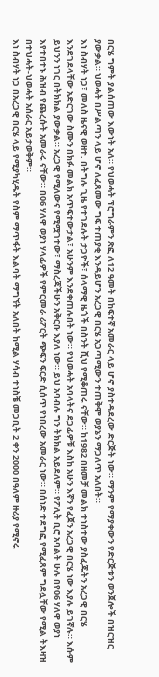በርሄ ግምት ያልሰጠው እውነት አለ። የህወሓት ፕሮግራምን ጽፎ ለ12 ዓመት በከፍተኛ አመራር ላይ ሆኖ ያስተዳደረው ድርጅት ነው። ማንም የማያቀውን የድርጅቱን ወንጀሎች በዝርዝር ያውቃል። ህወሓት በሥልጣን ላይ ሆኖ ለፈጸመው ግፍ ተጠያቂ እንዳይሆን አረጋዊ በርሄ አጋጣሚውን ተጠቅሞ ወያኔን ማጋለጥ አለበት።
እነ ስብሃት ነጋ፣ መለስ ዜናዊ ወዘተ. በትግሉ ጊዜ የተገደሉት ታጋዮች፣ ሰላማዊ ዜጎች በስንት ሺህ የሚቆጠሩ ናቸው። ከ1982 በዘመቻ መልክ ተነስተው ያስፈጁትን አረጋዊ በርሄ እንደገደላቸው አድርገው ስሙን በክፉ መልክ አጥፍተውታል፣ አሁንም እንደቀጠሉበት ነው። የህወሓት አባላትና ደጋፊዎቹ እስከ አሁን እኛን የፈጀን አረጋዊ በርሄ ነው እያሉ ይገኛሉ። እሱም ይህንን ነገር በትክክል ያውቃል። አረጋዊ የሚለውና የሚሟገተው፣ ማስረጃችሁን አቅርቡ እያለ ነው። ይህ አባብሉ ግን ትክክል አይደለም። የፖሊት ቢሮ አባልት ሁሉ በየ06 ሃለዋ ወያነ እየተበተኑ ሕዝብ የጨረሱት አመራሩ ናቸው። በ06 ሃለዋ ወያነ ሃላፊዎች የምርመራ ሪፖርት ጭፍን ፍርድ ሲሰጥ የነበረው አመራር ነው። በሰነድ ተደግፎ የሚፈጸም ግደሏቸው የሚል ትእዛዝ በተህሓት-ህወሓት አሰራር አይታወቅም።
እነ ስብሃት ነጋ በአረጋዊ በርሄ ላይ የሚያካሂዱት የስም ማጥፋት እልባት ማግኘት አለበት ከሚል ሃሳብ ተነስቼ መጋቢት 2 ቀን 2000 በዓለም ዙሪያ የሚኖሩ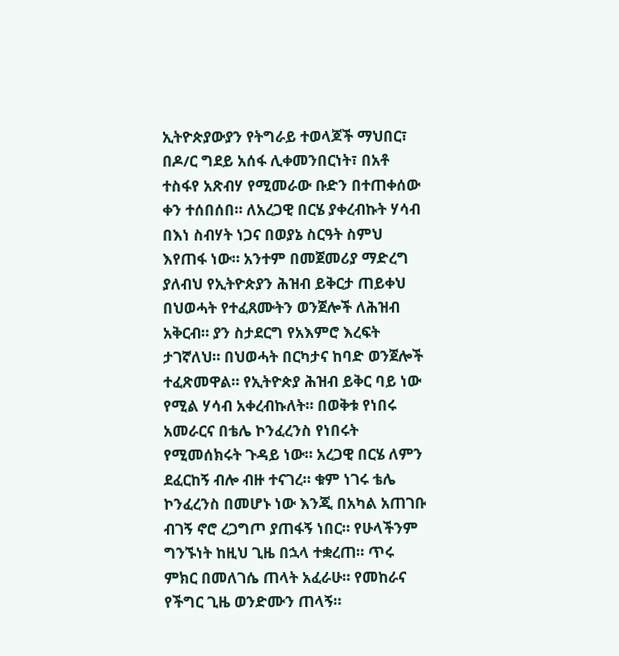ኢትዮጵያውያን የትግራይ ተወላጆች ማህበር፣ በዶ/ር ግደይ አሰፋ ሊቀመንበርነት፣ በአቶ ተስፋየ አጽብሃ የሚመራው ቡድን በተጠቀሰው ቀን ተሰበሰበ። ለአረጋዊ በርሄ ያቀረብኩት ሃሳብ በእነ ስብሃት ነጋና በወያኔ ስርዓት ስምህ እየጠፋ ነው። አንተም በመጀመሪያ ማድረግ ያለብህ የኢትዮጵያን ሕዝብ ይቅርታ ጠይቀህ በህወሓት የተፈጸሙትን ወንጀሎች ለሕዝብ አቅርብ። ያን ስታደርግ የአእምሮ እረፍት ታገኛለህ። በህወሓት በርካታና ከባድ ወንጀሎች ተፈጽመዋል። የኢትዮጵያ ሕዝብ ይቅር ባይ ነው የሚል ሃሳብ አቀረብኩለት። በወቅቱ የነበሩ አመራርና በቴሌ ኮንፈረንስ የነበሩት የሚመሰክሩት ጉዳይ ነው። አረጋዊ በርሄ ለምን ደፈርከኝ ብሎ ብዙ ተናገረ። ቁም ነገሩ ቴሌ ኮንፈረንስ በመሆኑ ነው እንጂ በአካል አጠገቡ ብገኝ ኖሮ ረጋግጦ ያጠፋኝ ነበር። የሁላችንም ግንኙነት ከዚህ ጊዜ በኋላ ተቋረጠ። ጥሩ ምክር በመለገሴ ጠላት አፈራሁ። የመከራና የችግር ጊዜ ወንድሙን ጠላኝ።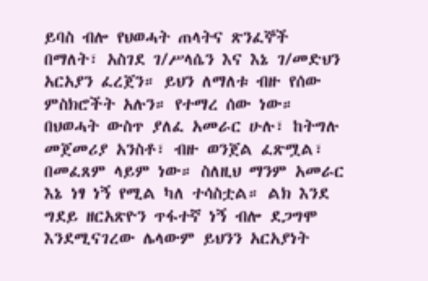ይባስ ብሎ የህወሓት ጠላትና ጽንፈኞች በማለት፣ አስገደ ገ/ሥላሴን እና እኔ ገ/መድህን አርአያን ፈረጀን። ይህን ለማለቱ ብዙ የሰው ምስክሮችት አሉን። የተማረ ሰው ነው። በህወሓት ውስጥ ያለፈ አመራር ሁሉ፣ ከትግሉ መጀመሪያ አንስቶ፣ ብዙ ወንጀል ፈጽሟል፣ በመፈጸም ላይም ነው። ስለዚህ ማንም አመራር እኔ ነፃ ነኝ የሚል ካለ ተሳስቷል። ልክ እንደ ግደይ ዘርአጽዮን ጥፋተኛ ነኝ ብሎ ደጋግሞ እንደሚናገረው ሌላውም ይህንን አርአያነት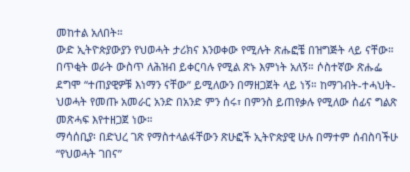መከተል አለበት።
ውድ ኢትዮጵያውያን የህወሓት ታሪክና እንወቀው የሚሉት ጽሑፎቼ በዝግጅት ላይ ናቸው። በጥቂት ወራት ውስጥ ለሕዝብ ይቀርባሉ የሚል ጽኑ እምነት አለኝ። ሶስተኛው ጽሑፌ ደግሞ “ተጠያዊዎቹ እነማን ናቸው” ይሚለውን በማዘጋጀት ላይ ነኝ። ከማገብት-ተሓህት-ህወሓት የመጡ አመራር አንድ በአንድ ምን ሰሩ፣ በምንስ ይጠየቃሉ የሚለው ሰፊና ግልጽ መጽሓፍ እየተዘጋጀ ነው።
ማሳሰቢያ፡ በድህረ ገጽ የማስተላልፋቸውን ጽሁፎች ኢትዮጵያዊ ሁሉ በማተም ሰብስባችሁ “የህወሓት ገበና”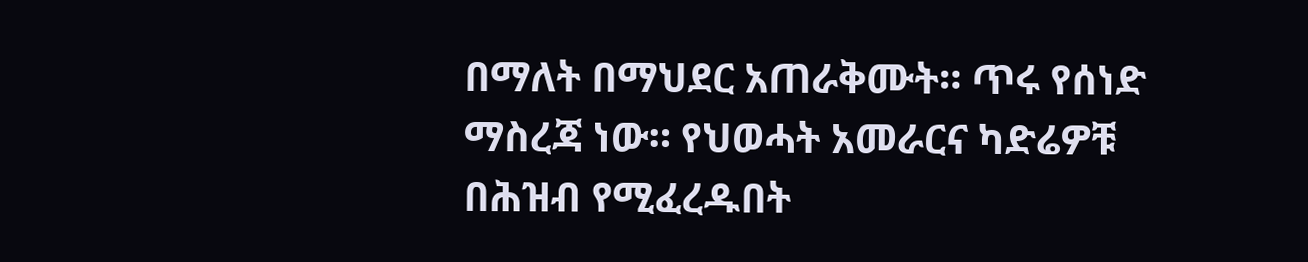በማለት በማህደር አጠራቅሙት። ጥሩ የሰነድ ማስረጃ ነው። የህወሓት አመራርና ካድሬዎቹ በሕዝብ የሚፈረዱበት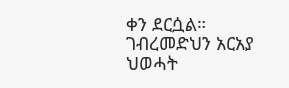ቀን ደርሷል።
ገብረመድህን አርአያ
ህወሓት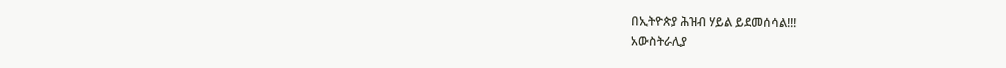በኢትዮጵያ ሕዝብ ሃይል ይደመሰሳል!!!
አውስትራሊያ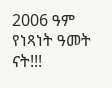2006 ዓም የነጻነት ዓመት ናት!!!